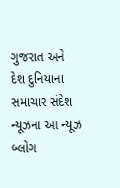ગુજરાત અને દેશ દુનિયાના સમાચાર સંદેશ ન્યૂઝના આ ન્યૂઝ બ્લોગ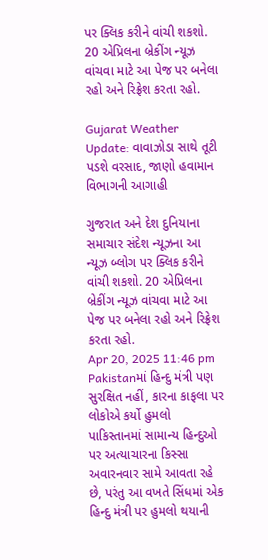પર ક્લિક કરીને વાંચી શકશો. 20 એપ્રિલના બ્રેકીંગ ન્યૂઝ વાંચવા માટે આ પેજ પર બનેલા રહો અને રિફ્રેશ કરતા રહો.

Gujarat Weather Update: વાવાઝોડા સાથે તૂટી પડશે વરસાદ, જાણો હવામાન વિભાગની આગાહી

ગુજરાત અને દેશ દુનિયાના સમાચાર સંદેશ ન્યૂઝના આ ન્યૂઝ બ્લોગ પર ક્લિક કરીને વાંચી શકશો. 20 એપ્રિલના બ્રેકીંગ ન્યૂઝ વાંચવા માટે આ પેજ પર બનેલા રહો અને રિફ્રેશ કરતા રહો.
Apr 20, 2025 11:46 pm
Pakistanમાં હિન્દુ મંત્રી પણ સુરક્ષિત નહીં, કારના કાફલા પર લોકોએ કર્યો હુમલો
પાકિસ્તાનમાં સામાન્ય હિન્દુઓ પર અત્યાચારના કિસ્સા અવારનવાર સામે આવતા રહે છે, પરંતુ આ વખતે સિંધમાં એક હિન્દુ મંત્રી પર હુમલો થયાની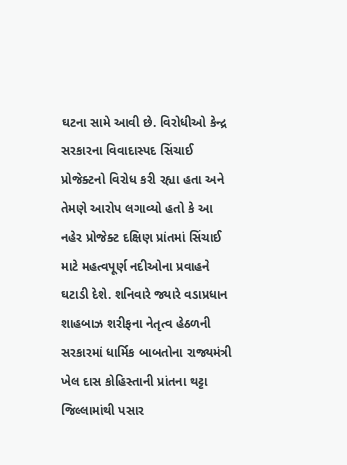ઘટના સામે આવી છે. વિરોધીઓ કેન્દ્ર સરકારના વિવાદાસ્પદ સિંચાઈ પ્રોજેક્ટનો વિરોધ કરી રહ્યા હતા અને તેમણે આરોપ લગાવ્યો હતો કે આ નહેર પ્રોજેક્ટ દક્ષિણ પ્રાંતમાં સિંચાઈ માટે મહત્વપૂર્ણ નદીઓના પ્રવાહને ઘટાડી દેશે. શનિવારે જ્યારે વડાપ્રધાન શાહબાઝ શરીફના નેતૃત્વ હેઠળની સરકારમાં ધાર્મિક બાબતોના રાજ્યમંત્રી ખેલ દાસ કોહિસ્તાની પ્રાંતના થટ્ટા જિલ્લામાંથી પસાર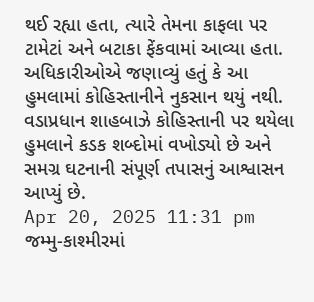થઈ રહ્યા હતા, ત્યારે તેમના કાફલા પર ટામેટાં અને બટાકા ફેંકવામાં આવ્યા હતા. અધિકારીઓએ જણાવ્યું હતું કે આ હુમલામાં કોહિસ્તાનીને નુકસાન થયું નથી. વડાપ્રધાન શાહબાઝે કોહિસ્તાની પર થયેલા હુમલાને કડક શબ્દોમાં વખોડ્યો છે અને સમગ્ર ઘટનાની સંપૂર્ણ તપાસનું આશ્વાસન આપ્યું છે.
Apr 20, 2025 11:31 pm
જમ્મુ-કાશ્મીરમાં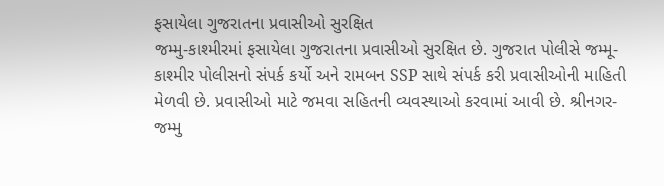ફસાયેલા ગુજરાતના પ્રવાસીઓ સુરક્ષિત
જમ્મુ-કાશ્મીરમાં ફસાયેલા ગુજરાતના પ્રવાસીઓ સુરક્ષિત છે. ગુજરાત પોલીસે જમ્મૂ-કાશ્મીર પોલીસનો સંપર્ક કર્યો અને રામબન SSP સાથે સંપર્ક કરી પ્રવાસીઓની માહિતી મેળવી છે. પ્રવાસીઓ માટે જમવા સહિતની વ્યવસ્થાઓ કરવામાં આવી છે. શ્રીનગર-જમ્મુ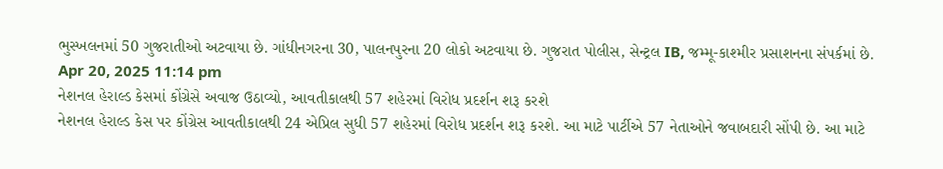ભુસ્ખલનમાં 50 ગુજરાતીઓ અટવાયા છે. ગાંધીનગરના 30, પાલનપુરના 20 લોકો અટવાયા છે. ગુજરાત પોલીસ, સેન્ટ્રલ IB, જમ્મૂ-કાશ્મીર પ્રસાશનના સંપર્કમાં છે.
Apr 20, 2025 11:14 pm
નેશનલ હેરાલ્ડ કેસમાં કોંગ્રેસે અવાજ ઉઠાવ્યો, આવતીકાલથી 57 શહેરમાં વિરોધ પ્રદર્શન શરૂ કરશે
નેશનલ હેરાલ્ડ કેસ પર કોંગ્રેસ આવતીકાલથી 24 એપ્રિલ સુધી 57 શહેરમાં વિરોધ પ્રદર્શન શરૂ કરશે. આ માટે પાર્ટીએ 57 નેતાઓને જવાબદારી સોંપી છે. આ માટે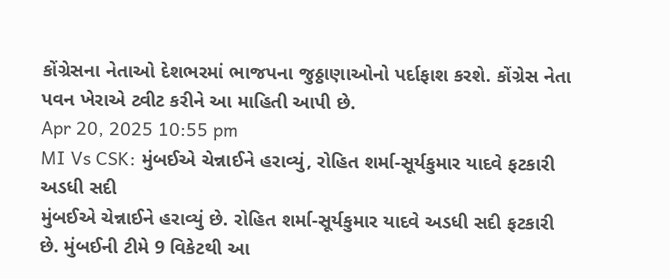કોંગ્રેસના નેતાઓ દેશભરમાં ભાજપના જુઠ્ઠાણાઓનો પર્દાફાશ કરશે. કોંગ્રેસ નેતા પવન ખેરાએ ટ્વીટ કરીને આ માહિતી આપી છે.
Apr 20, 2025 10:55 pm
MI Vs CSK: મુંબઈએ ચેન્નાઈને હરાવ્યું, રોહિત શર્મા-સૂર્યકુમાર યાદવે ફટકારી અડધી સદી
મુંબઈએ ચેન્નાઈને હરાવ્યું છે. રોહિત શર્મા-સૂર્યકુમાર યાદવે અડધી સદી ફટકારી છે. મુંબઈની ટીમે 9 વિકેટથી આ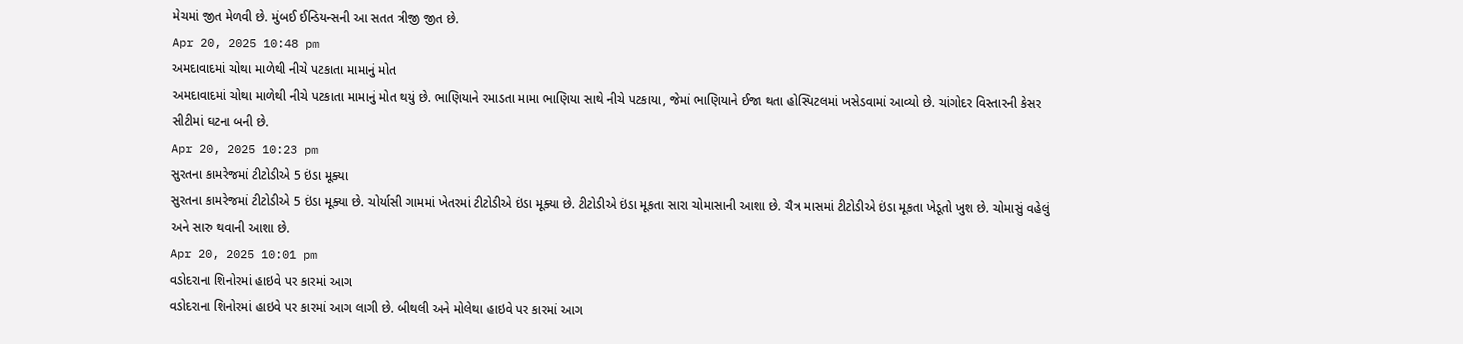મેચમાં જીત મેળવી છે. મુંબઈ ઈન્ડિયન્સની આ સતત ત્રીજી જીત છે.
Apr 20, 2025 10:48 pm
અમદાવાદમાં ચોથા માળેથી નીચે પટકાતા મામાનું મોત
અમદાવાદમાં ચોથા માળેથી નીચે પટકાતા મામાનું મોત થયું છે. ભાણિયાને રમાડતા મામા ભાણિયા સાથે નીચે પટકાયા, જેમાં ભાણિયાને ઈજા થતા હોસ્પિટલમાં ખસેડવામાં આવ્યો છે. ચાંગોદર વિસ્તારની કેસર સીટીમાં ઘટના બની છે.
Apr 20, 2025 10:23 pm
સુરતના કામરેજમાં ટીટોડીએ 5 ઇંડા મૂક્યા
સુરતના કામરેજમાં ટીટોડીએ 5 ઇંડા મૂક્યા છે. ચોર્યાસી ગામમાં ખેતરમાં ટીટોડીએ ઇંડા મૂક્યા છે. ટીટોડીએ ઇંડા મૂકતા સારા ચોમાસાની આશા છે. ચૈત્ર માસમાં ટીટોડીએ ઇંડા મૂકતા ખેડૂતો ખુશ છે. ચોમાસું વહેલું અને સારુ થવાની આશા છે.
Apr 20, 2025 10:01 pm
વડોદરાના શિનોરમાં હાઇવે પર કારમાં આગ
વડોદરાના શિનોરમાં હાઇવે પર કારમાં આગ લાગી છે. બીથલી અને મોલેથા હાઇવે પર કારમાં આગ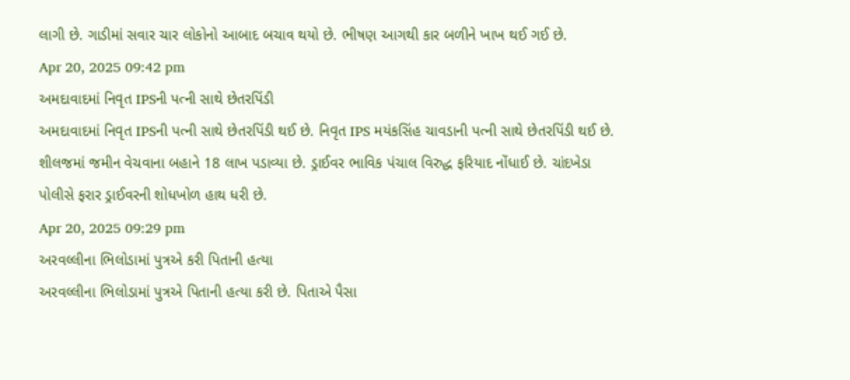લાગી છે. ગાડીમાં સવાર ચાર લોકોનો આબાદ બચાવ થયો છે. ભીષણ આગથી કાર બળીને ખાખ થઈ ગઈ છે.
Apr 20, 2025 09:42 pm
અમદાવાદમાં નિવૃત IPSની પત્ની સાથે છેતરપિંડી
અમદાવાદમાં નિવૃત IPSની પત્ની સાથે છેતરપિંડી થઈ છે. નિવૃત IPS મયંકસિંહ ચાવડાની પત્ની સાથે છેતરપિંડી થઈ છે. શીલજમાં જમીન વેચવાના બહાને 18 લાખ પડાવ્યા છે. ડ્રાઈવર ભાવિક પંચાલ વિરુદ્ધ ફરિયાદ નોંધાઈ છે. ચાંદખેડા પોલીસે ફરાર ડ્રાઈવરની શોધખોળ હાથ ધરી છે.
Apr 20, 2025 09:29 pm
અરવલ્લીના ભિલોડામાં પુત્રએ કરી પિતાની હત્યા
અરવલ્લીના ભિલોડામાં પુત્રએ પિતાની હત્યા કરી છે. પિતાએ પૈસા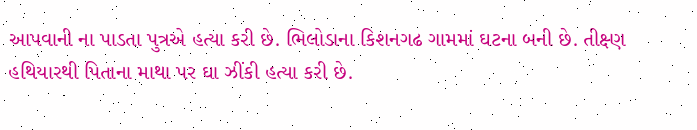આપવાની ના પાડતા પુત્રએ હત્યા કરી છે. ભિલોડાના કિશનગઢ ગામમાં ઘટના બની છે. તીક્ષ્ણ હથિયારથી પિતાના માથા પર ઘા ઝીંકી હત્યા કરી છે.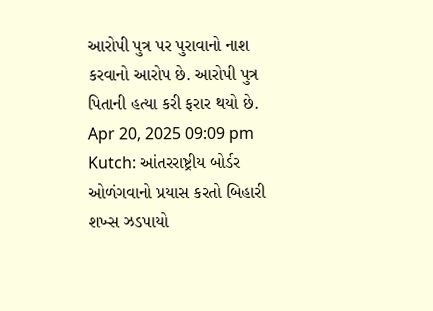આરોપી પુત્ર પર પુરાવાનો નાશ કરવાનો આરોપ છે. આરોપી પુત્ર પિતાની હત્યા કરી ફરાર થયો છે.
Apr 20, 2025 09:09 pm
Kutch: આંતરરાષ્ટ્રીય બોર્ડર ઓળંગવાનો પ્રયાસ કરતો બિહારી શખ્સ ઝડપાયો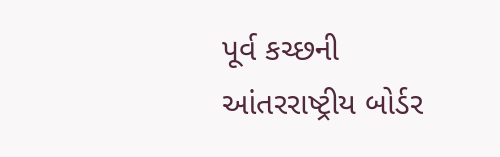પૂર્વ કચ્છની આંતરરાષ્ટ્રીય બોર્ડર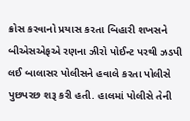ક્રોસ કરવાનો પ્રયાસ કરતા બિહારી શખસને બીએસએફએ રણના ઝીરો પોઈન્ટ પરથી ઝડપી લઈ બાલાસર પોલીસને હવાલે કરતા પોલીસે પુછપરછ શરૂ કરી હતી. હાલમાં પોલીસે તેની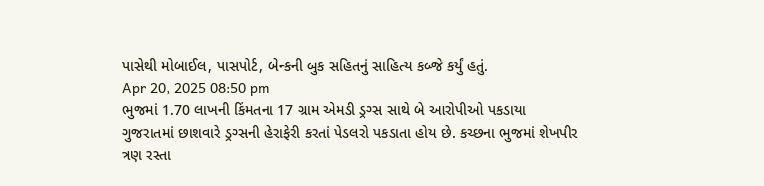પાસેથી મોબાઈલ, પાસપોર્ટ, બેન્કની બુક સહિતનું સાહિત્ય કબ્જે કર્યું હતું.
Apr 20, 2025 08:50 pm
ભુજમાં 1.70 લાખની કિંમતના 17 ગ્રામ એમડી ડ્રગ્સ સાથે બે આરોપીઓ પકડાયા
ગુજરાતમાં છાશવારે ડ્રગ્સની હેરાફેરી કરતાં પેડલરો પકડાતા હોય છે. કચ્છના ભુજમાં શેખપીર ત્રણ રસ્તા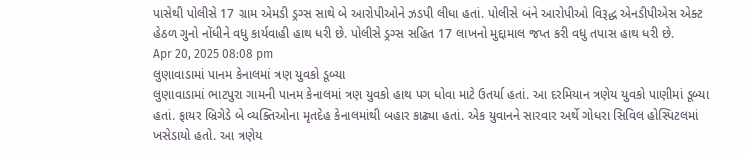પાસેથી પોલીસે 17 ગ્રામ એમડી ડ્રગ્સ સાથે બે આરોપીઓને ઝડપી લીધા હતાં. પોલીસે બંને આરોપીઓ વિરૂદ્ધ એનડીપીએસ એક્ટ હેઠળ ગુનો નોંધીને વધુ કાર્યવાહી હાથ ધરી છે. પોલીસે ડ્રગ્સ સહિત 17 લાખનો મુદ્દામાલ જપ્ત કરી વધુ તપાસ હાથ ધરી છે.
Apr 20, 2025 08:08 pm
લુણાવાડામાં પાનમ કેનાલમાં ત્રણ યુવકો ડૂબ્યા
લુણાવાડામાં ભાટપુરા ગામની પાનમ કેનાલમાં ત્રણ યુવકો હાથ પગ ધોવા માટે ઉતર્યા હતાં. આ દરમિયાન ત્રણેય યુવકો પાણીમાં ડૂબ્યા હતાં. ફાયર બ્રિગેડે બે વ્યક્તિઓના મૃતદેહ કેનાલમાંથી બહાર કાઢ્યા હતાં. એક યુવાનને સારવાર અર્થે ગોધરા સિવિલ હોસ્પિટલમાં ખસેડાયો હતો. આ ત્રણેય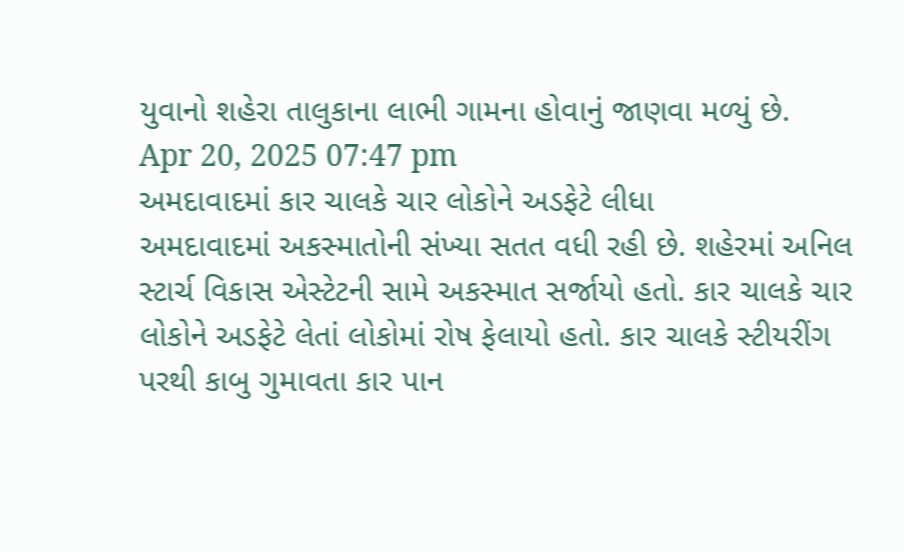યુવાનો શહેરા તાલુકાના લાભી ગામના હોવાનું જાણવા મળ્યું છે.
Apr 20, 2025 07:47 pm
અમદાવાદમાં કાર ચાલકે ચાર લોકોને અડફેટે લીધા
અમદાવાદમાં અકસ્માતોની સંખ્યા સતત વધી રહી છે. શહેરમાં અનિલ સ્ટાર્ચ વિકાસ એસ્ટેટની સામે અકસ્માત સર્જાયો હતો. કાર ચાલકે ચાર લોકોને અડફેટે લેતાં લોકોમાં રોષ ફેલાયો હતો. કાર ચાલકે સ્ટીયરીંગ પરથી કાબુ ગુમાવતા કાર પાન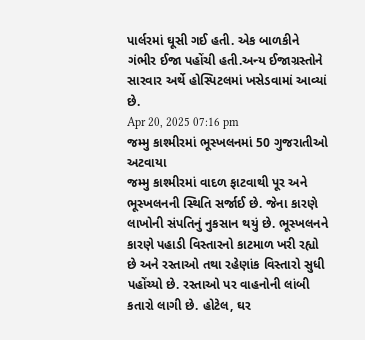પાર્લરમાં ઘૂસી ગઈ હતી. એક બાળકીને ગંભીર ઈજા પહોંચી હતી.અન્ય ઈજાગ્રસ્તોને સારવાર અર્થે હોસ્પિટલમાં ખસેડવામાં આવ્યાં છે.
Apr 20, 2025 07:16 pm
જમ્મુ કાશ્મીરમાં ભૂસ્ખલનમાં 50 ગુજરાતીઓ અટવાયા
જમ્મુ કાશ્મીરમાં વાદળ ફાટવાથી પૂર અને ભૂસ્ખલનની સ્થિતિ સર્જાઈ છે. જેના કારણે લાખોની સંપતિનું નુકસાન થયું છે. ભૂસ્ખલનને કારણે પહાડી વિસ્તારનો કાટમાળ ખરી રહ્યો છે અને રસ્તાઓ તથા રહેણાંક વિસ્તારો સુધી પહોંચ્યો છે. રસ્તાઓ પર વાહનોની લાંબી કતારો લાગી છે. હોટેલ, ઘર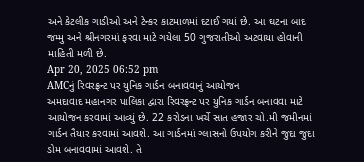અને કેટલીક ગાડીઓ અને ટેન્કર કાટમાળમાં દટાઈ ગયાં છે. આ ઘટના બાદ જમ્મુ અને શ્રીનગરમાં ફરવા માટે ગયેલા 50 ગુજરાતીઓ અટવાયા હોવાની માહિતી મળી છે.
Apr 20, 2025 06:52 pm
AMCનું રિવરફ્રન્ટ પર યુનિક ગાર્ડન બનાવવાનું આયોજન
અમદાવાદ મહાનગર પાલિકા દ્વારા રિવરફ્રન્ટ પર યુનિક ગાર્ડન બનાવવા માટે આયોજન કરવામાં આવ્યું છે. 22 કરોડના ખર્ચે સાત હજાર ચો.મી જમીનમાં ગાર્ડન તૈયાર કરવામાં આવશે. આ ગાર્ડનમાં ગ્લાસનો ઉપયોગ કરીને જુદા જુદા ડોમ બનાવવામાં આવશે. તે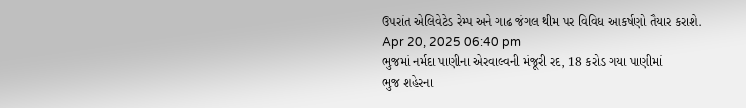ઉપરાંત એલિવેટેડ રેમ્પ અને ગાઢ જંગલ થીમ પર વિવિધ આકર્ષણો તૈયાર કરાશે.
Apr 20, 2025 06:40 pm
ભુજમાં નર્મદા પાણીના એરવાલ્વની મંજૂરી રદ, 18 કરોડ ગયા પાણીમાં
ભુજ શહેરના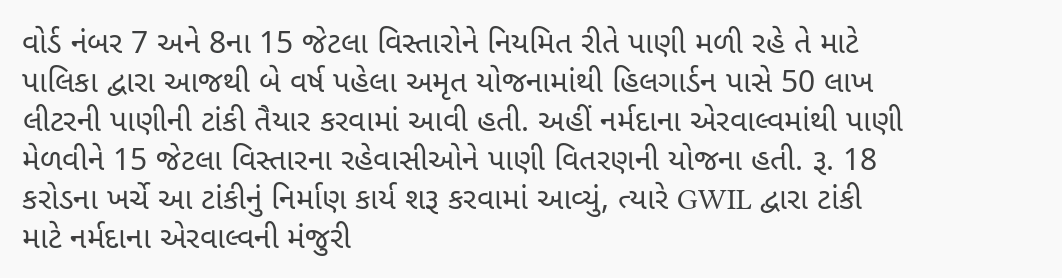વોર્ડ નંબર 7 અને 8ના 15 જેટલા વિસ્તારોને નિયમિત રીતે પાણી મળી રહે તે માટે પાલિકા દ્વારા આજથી બે વર્ષ પહેલા અમૃત યોજનામાંથી હિલગાર્ડન પાસે 50 લાખ લીટરની પાણીની ટાંકી તૈયાર કરવામાં આવી હતી. અહીં નર્મદાના એરવાલ્વમાંથી પાણી મેળવીને 15 જેટલા વિસ્તારના રહેવાસીઓને પાણી વિતરણની યોજના હતી. રૂ. 18 કરોડના ખર્ચે આ ટાંકીનું નિર્માણ કાર્ય શરૂ કરવામાં આવ્યું, ત્યારે GWIL દ્વારા ટાંકી માટે નર્મદાના એરવાલ્વની મંજુરી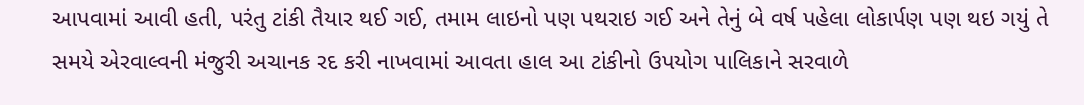આપવામાં આવી હતી, પરંતુ ટાંકી તૈયાર થઈ ગઈ, તમામ લાઇનો પણ પથરાઇ ગઈ અને તેનું બે વર્ષ પહેલા લોકાર્પણ પણ થઇ ગયું તે સમયે એરવાલ્વની મંજુરી અચાનક રદ કરી નાખવામાં આવતા હાલ આ ટાંકીનો ઉપયોગ પાલિકાને સરવાળે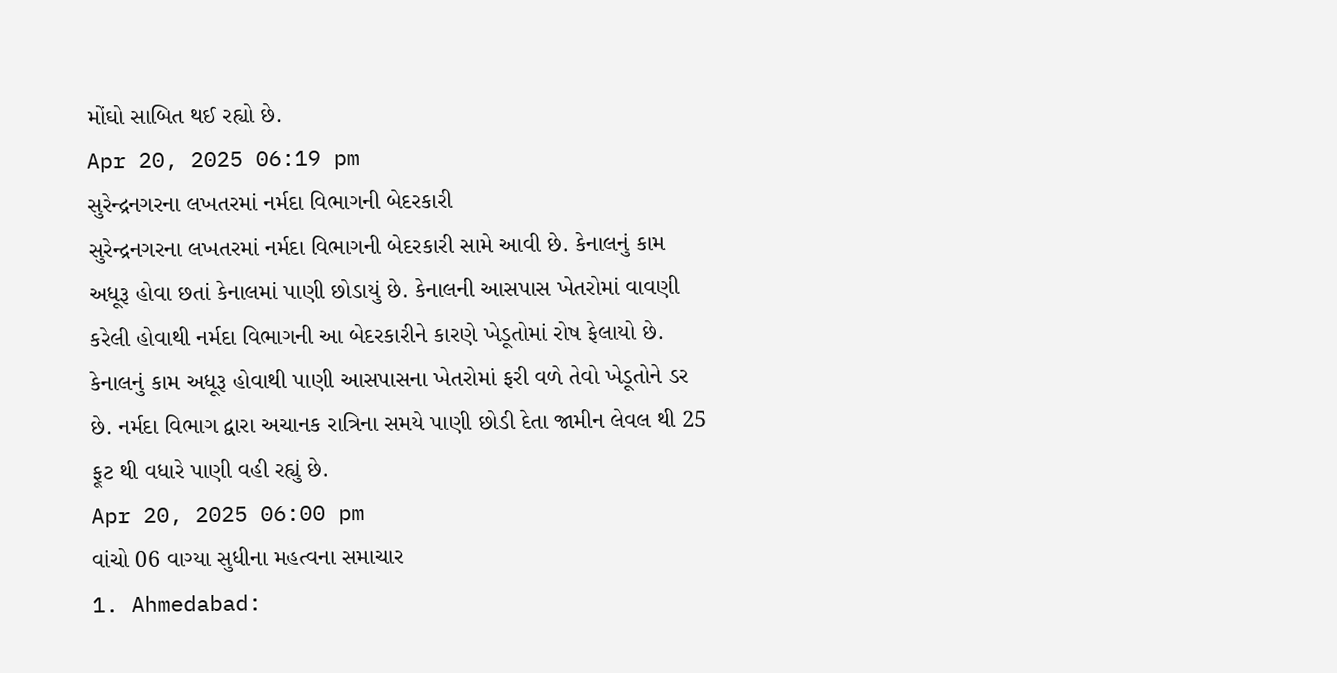મોંઘો સાબિત થઈ રહ્યો છે.
Apr 20, 2025 06:19 pm
સુરેન્દ્રનગરના લખતરમાં નર્મદા વિભાગની બેદરકારી
સુરેન્દ્રનગરના લખતરમાં નર્મદા વિભાગની બેદરકારી સામે આવી છે. કેનાલનું કામ અધૂરૂ હોવા છતાં કેનાલમાં પાણી છોડાયું છે. કેનાલની આસપાસ ખેતરોમાં વાવણી કરેલી હોવાથી નર્મદા વિભાગની આ બેદરકારીને કારણે ખેડૂતોમાં રોષ ફેલાયો છે. કેનાલનું કામ અધૂરૂ હોવાથી પાણી આસપાસના ખેતરોમાં ફરી વળે તેવો ખેડૂતોને ડર છે. નર્મદા વિભાગ દ્વારા અચાનક રાત્રિના સમયે પાણી છોડી દેતા જામીન લેવલ થી 25 ફૂટ થી વધારે પાણી વહી રહ્યું છે.
Apr 20, 2025 06:00 pm
વાંચો 06 વાગ્યા સુધીના મહત્વના સમાચાર
1. Ahmedabad: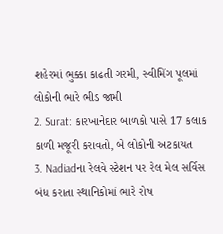શહેરમાં ભુક્કા કાઢતી ગરમી, સ્વીમિંગ પૂલમાં લોકોની ભારે ભીડ જામી
2. Surat: કારખાનેદાર બાળકો પાસે 17 કલાક કાળી મજૂરી કરાવતો, બે લોકોની અટકાયત
3. Nadiadના રેલવે સ્ટેશન પર રેલ મેલ સર્વિસ બંધ કરાતા સ્થાનિકોમાં ભારે રોષ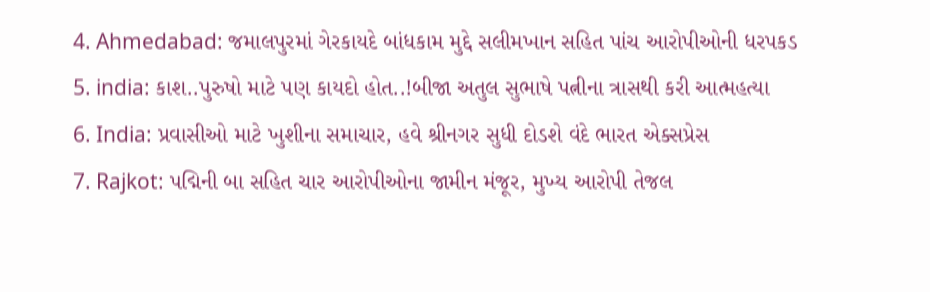4. Ahmedabad: જમાલપુરમાં ગેરકાયદે બાંધકામ મુદ્દે સલીમખાન સહિત પાંચ આરોપીઓની ધરપકડ
5. india: કાશ..પુરુષો માટે પણ કાયદો હોત..!બીજા અતુલ સુભાષે પત્નીના ત્રાસથી કરી આત્મહત્યા
6. India: પ્રવાસીઓ માટે ખુશીના સમાચાર, હવે શ્રીનગર સુધી દોડશે વંદે ભારત એક્સપ્રેસ
7. Rajkot: પદ્મિની બા સહિત ચાર આરોપીઓના જામીન મંજૂર, મુખ્ય આરોપી તેજલ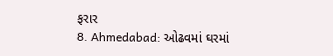ફરાર
8. Ahmedabad: ઓઢવમાં ઘરમાં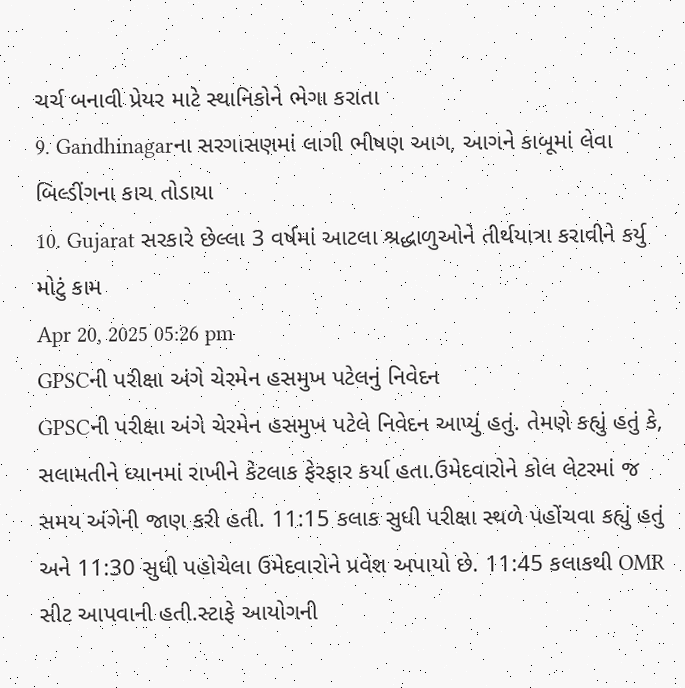ચર્ચ બનાવી પ્રેયર માટે સ્થાનિકોને ભેગા કરાતા
9. Gandhinagarના સરગાસણમાં લાગી ભીષણ આગ, આગને કાબૂમાં લેવા બિલ્ડીંગના કાચ તોડાયા
10. Gujarat સરકારે છેલ્લા 3 વર્ષમાં આટલા શ્રદ્ધાળુઓને તીર્થયાત્રા કરાવીને કર્યુ મોટું કામ
Apr 20, 2025 05:26 pm
GPSCની પરીક્ષા અંગે ચેરમેન હસમુખ પટેલનું નિવેદન
GPSCની પરીક્ષા અંગે ચેરમેન હસમુખ પટેલે નિવેદન આપ્યું હતું. તેમણે કહ્યું હતું કે, સલામતીને ધ્યાનમાં રાખીને કેટલાક ફેરફાર કર્યા હતા.ઉમેદવારોને કોલ લેટરમાં જ સમય અંગેની જાણ કરી હતી. 11:15 કલાક સુધી પરીક્ષા સ્થળે પહોંચવા કહ્યું હતું અને 11:30 સુધી પહોચેલા ઉમેદવારોને પ્રવેશ અપાયો છે. 11:45 કલાકથી OMR સીટ આપવાની હતી.સ્ટાફે આયોગની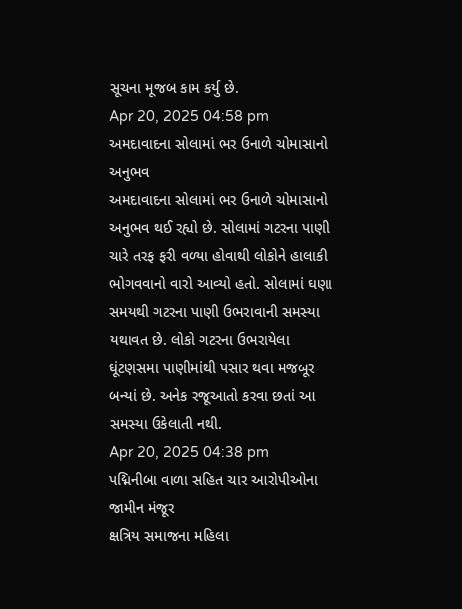સૂચના મૂજબ કામ કર્યુ છે.
Apr 20, 2025 04:58 pm
અમદાવાદના સોલામાં ભર ઉનાળે ચોમાસાનો અનુભવ
અમદાવાદના સોલામાં ભર ઉનાળે ચોમાસાનો અનુભવ થઈ રહ્યો છે. સોલામાં ગટરના પાણી ચારે તરફ ફરી વળ્યા હોવાથી લોકોને હાલાકી ભોગવવાનો વારો આવ્યો હતો. સોલામાં ઘણા સમયથી ગટરના પાણી ઉભરાવાની સમસ્યા યથાવત છે. લોકો ગટરના ઉભરાયેલા ઘૂંટણસમા પાણીમાંથી પસાર થવા મજબૂર બન્યાં છે. અનેક રજૂઆતો કરવા છતાં આ સમસ્યા ઉકેલાતી નથી.
Apr 20, 2025 04:38 pm
પદ્મિનીબા વાળા સહિત ચાર આરોપીઓના જામીન મંજૂર
ક્ષત્રિય સમાજના મહિલા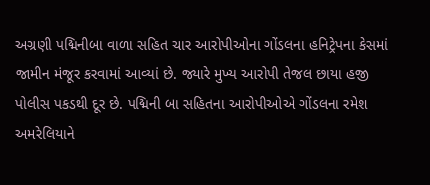અગ્રણી પદ્મિનીબા વાળા સહિત ચાર આરોપીઓના ગોંડલના હનિટ્રેપના કેસમાં જામીન મંજૂર કરવામાં આવ્યાં છે. જ્યારે મુખ્ય આરોપી તેજલ છાયા હજી પોલીસ પકડથી દૂર છે. પદ્મિની બા સહિતના આરોપીઓએ ગોંડલના રમેશ અમરેલિયાને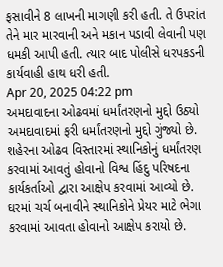ફસાવીને 8 લાખની માગણી કરી હતી. તે ઉપરાંત તેને માર મારવાની અને મકાન પડાવી લેવાની પણ ધમકી આપી હતી. ત્યાર બાદ પોલીસે ધરપકડની કાર્યવાહી હાથ ધરી હતી.
Apr 20, 2025 04:22 pm
અમદાવાદના ઓઢવમાં ધર્માંતરણનો મુદ્દો ઉઠ્યો
અમદાવાદમાં ફરી ધર્માંતરણનો મુદ્દો ગુંજ્યો છે. શહેરના ઓઢવ વિસ્તારમાં સ્થાનિકોનું ધર્માંતરણ કરવામાં આવતું હોવાનો વિશ્વ હિંદુ પરિષદના કાર્યકર્તાઓ દ્વારા આક્ષેપ કરવામાં આવ્યો છે. ઘરમાં ચર્ચ બનાવીને સ્થાનિકોને પ્રેયર માટે ભેગા કરવામાં આવતા હોવાનો આક્ષેપ કરાયો છે.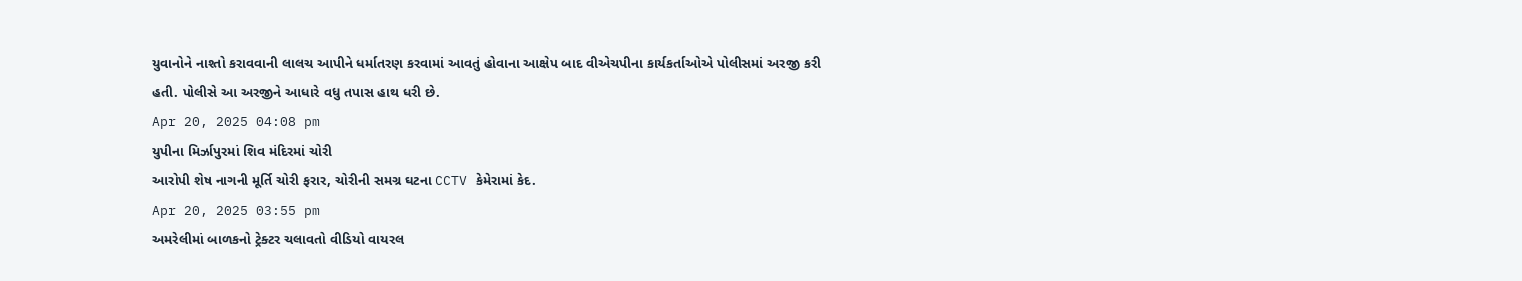યુવાનોને નાશ્તો કરાવવાની લાલચ આપીને ધર્માતરણ કરવામાં આવતું હોવાના આક્ષેપ બાદ વીએચપીના કાર્યકર્તાઓએ પોલીસમાં અરજી કરી હતી. પોલીસે આ અરજીને આધારે વધુ તપાસ હાથ ધરી છે.
Apr 20, 2025 04:08 pm
યુપીના મિર્ઝાપુરમાં શિવ મંદિરમાં ચોરી
આરોપી શેષ નાગની મૂર્તિ ચોરી ફરાર, ચોરીની સમગ્ર ઘટના CCTV કેમેરામાં કેદ.
Apr 20, 2025 03:55 pm
અમરેલીમાં બાળકનો ટ્રેક્ટર ચલાવતો વીડિયો વાયરલ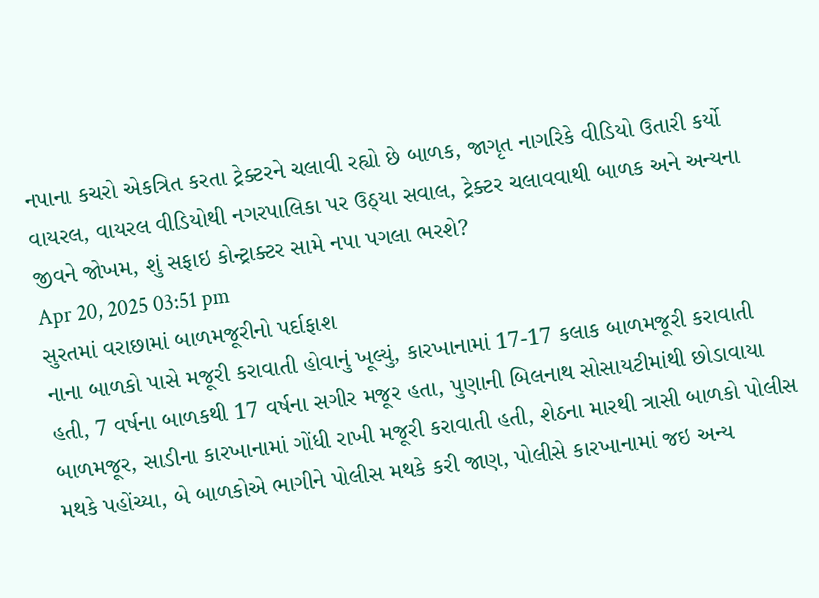નપાના કચરો એકત્રિત કરતા ટ્રેક્ટરને ચલાવી રહ્યો છે બાળક, જાગૃત નાગરિકે વીડિયો ઉતારી કર્યો વાયરલ, વાયરલ વીડિયોથી નગરપાલિકા પર ઉઠ્યા સવાલ, ટ્રેક્ટર ચલાવવાથી બાળક અને અન્યના જીવને જોખમ, શું સફાઇ કોન્ટ્રાક્ટર સામે નપા પગલા ભરશે?
Apr 20, 2025 03:51 pm
સુરતમાં વરાછામાં બાળમજૂરીનો પર્દાફાશ
નાના બાળકો પાસે મજૂરી કરાવાતી હોવાનું ખૂલ્યું, કારખાનામાં 17-17 કલાક બાળમજૂરી કરાવાતી હતી, 7 વર્ષના બાળકથી 17 વર્ષના સગીર મજૂર હતા, પુણાની બિલનાથ સોસાયટીમાંથી છોડાવાયા બાળમજૂર, સાડીના કારખાનામાં ગોંધી રાખી મજૂરી કરાવાતી હતી, શેઠના મારથી ત્રાસી બાળકો પોલીસ મથકે પહોંચ્યા, બે બાળકોએ ભાગીને પોલીસ મથકે કરી જાણ, પોલીસે કારખાનામાં જઇ અન્ય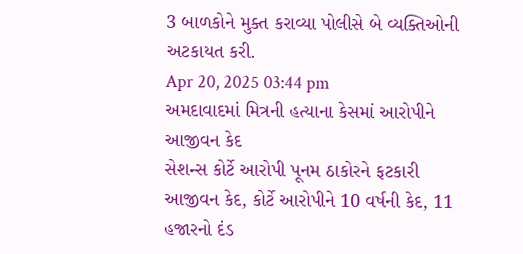3 બાળકોને મુક્ત કરાવ્યા પોલીસે બે વ્યક્તિઓની અટકાયત કરી.
Apr 20, 2025 03:44 pm
અમદાવાદમાં મિત્રની હત્યાના કેસમાં આરોપીને આજીવન કેદ
સેશન્સ કોર્ટે આરોપી પૂનમ ઠાકોરને ફટકારી આજીવન કેદ, કોર્ટે આરોપીને 10 વર્ષની કેદ, 11 હજારનો દંડ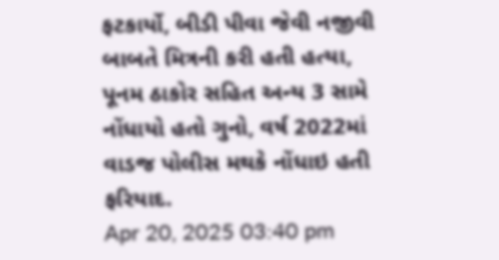ફટકાર્યો, બીડી પીવા જેવી નજીવી બાબતે મિત્રની કરી હતી હત્યા, પૂનમ ઠાકોર સહિત અન્ય 3 સામે નોંધાયો હતો ગુનો, વર્ષ 2022માં વાડજ પોલીસ મથકે નોંધાઇ હતી ફરિયાદ.
Apr 20, 2025 03:40 pm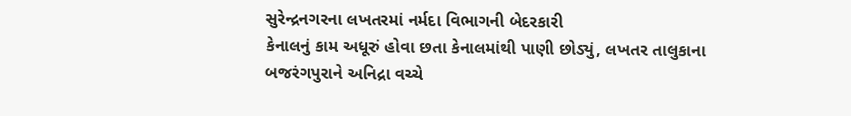સુરેન્દ્રનગરના લખતરમાં નર્મદા વિભાગની બેદરકારી
કેનાલનું કામ અધૂરું હોવા છતા કેનાલમાંથી પાણી છોડ્યું, લખતર તાલુકાના બજરંગપુરાને અનિદ્રા વચ્ચે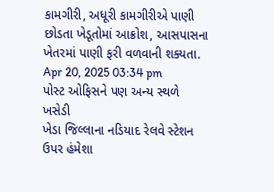કામગીરી, અધૂરી કામગીરીએ પાણી છોડતા ખેડૂતોમાં આક્રોશ, આસપાસના ખેતરમાં પાણી ફરી વળવાની શક્યતા.
Apr 20, 2025 03:34 pm
પોસ્ટ ઓફિસને પણ અન્ય સ્થળે ખસેડી
ખેડા જિલ્લાના નડિયાદ રેલવે સ્ટેશન ઉપર હંમેશા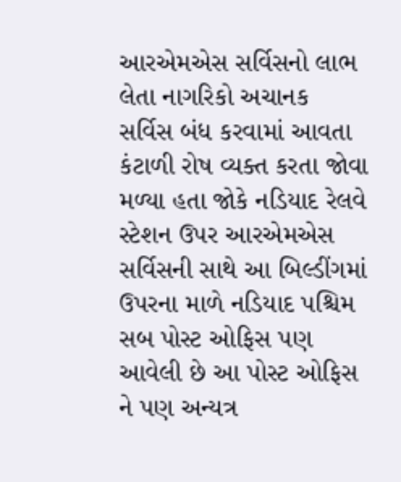આરએમએસ સર્વિસનો લાભ લેતા નાગરિકો અચાનક સર્વિસ બંધ કરવામાં આવતા કંટાળી રોષ વ્યક્ત કરતા જોવા મળ્યા હતા જોકે નડિયાદ રેલવે સ્ટેશન ઉપર આરએમએસ સર્વિસની સાથે આ બિલ્ડીંગમાં ઉપરના માળે નડિયાદ પશ્ચિમ સબ પોસ્ટ ઓફિસ પણ આવેલી છે આ પોસ્ટ ઓફિસ ને પણ અન્યત્ર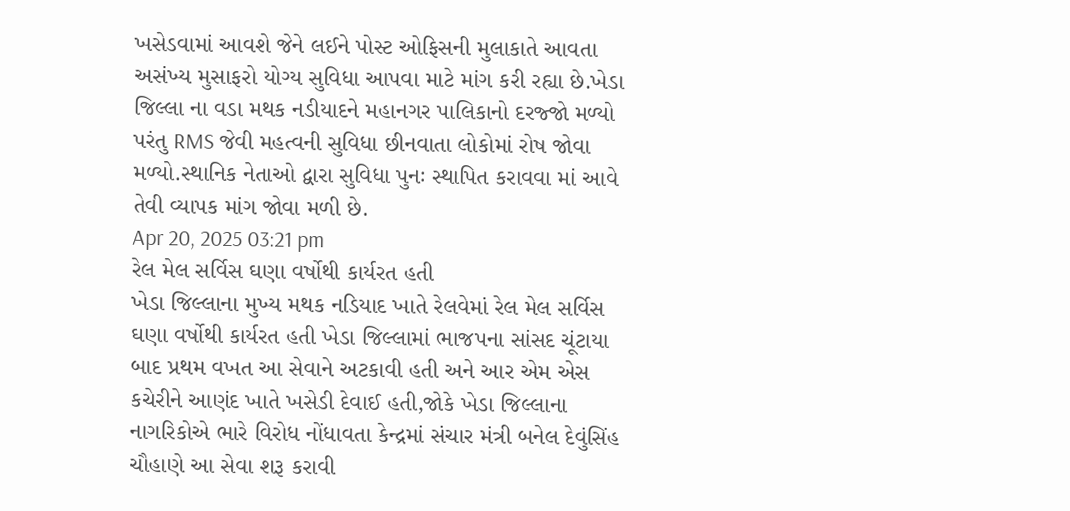ખસેડવામાં આવશે જેને લઈને પોસ્ટ ઓફિસની મુલાકાતે આવતા અસંખ્ય મુસાફરો યોગ્ય સુવિધા આપવા માટે માંગ કરી રહ્યા છે.ખેડા જિલ્લા ના વડા મથક નડીયાદને મહાનગર પાલિકાનો દરજ્જો મળ્યો પરંતુ RMS જેવી મહત્વની સુવિધા છીનવાતા લોકોમાં રોષ જોવા મળ્યો.સ્થાનિક નેતાઓ દ્વારા સુવિધા પુનઃ સ્થાપિત કરાવવા માં આવે તેવી વ્યાપક માંગ જોવા મળી છે.
Apr 20, 2025 03:21 pm
રેલ મેલ સર્વિસ ઘણા વર્ષોથી કાર્યરત હતી
ખેડા જિલ્લાના મુખ્ય મથક નડિયાદ ખાતે રેલવેમાં રેલ મેલ સર્વિસ ઘણા વર્ષોથી કાર્યરત હતી ખેડા જિલ્લામાં ભાજપના સાંસદ ચૂંટાયા બાદ પ્રથમ વખત આ સેવાને અટકાવી હતી અને આર એમ એસ કચેરીને આણંદ ખાતે ખસેડી દેવાઈ હતી,જોકે ખેડા જિલ્લાના નાગરિકોએ ભારે વિરોધ નોંધાવતા કેન્દ્રમાં સંચાર મંત્રી બનેલ દેવુંસિંહ ચૌહાણે આ સેવા શરૂ કરાવી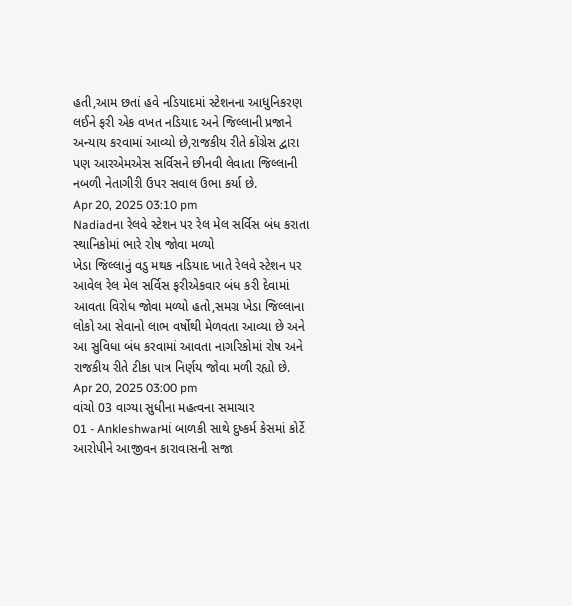હતી,આમ છતાં હવે નડિયાદમાં સ્ટેશનના આધુનિકરણ લઈને ફરી એક વખત નડિયાદ અને જિલ્લાની પ્રજાને અન્યાય કરવામાં આવ્યો છે,રાજકીય રીતે કોંગ્રેસ દ્વારા પણ આરએમએસ સર્વિસને છીનવી લેવાતા જિલ્લાની નબળી નેતાગીરી ઉપર સવાલ ઉભા કર્યા છે.
Apr 20, 2025 03:10 pm
Nadiadના રેલવે સ્ટેશન પર રેલ મેલ સર્વિસ બંધ કરાતા સ્થાનિકોમાં ભારે રોષ જોવા મળ્યો
ખેડા જિલ્લાનું વડુ મથક નડિયાદ ખાતે રેલવે સ્ટેશન પર આવેલ રેલ મેલ સર્વિસ ફરીએકવાર બંધ કરી દેવામાં આવતા વિરોધ જોવા મળ્યો હતો,સમગ્ર ખેડા જિલ્લાના લોકો આ સેવાનો લાભ વર્ષોથી મેળવતા આવ્યા છે અને આ સુવિધા બંધ કરવામાં આવતા નાગરિકોમાં રોષ અને રાજકીય રીતે ટીકા પાત્ર નિર્ણય જોવા મળી રહ્યો છે.
Apr 20, 2025 03:00 pm
વાંચો 03 વાગ્યા સુધીના મહત્વના સમાચાર
01 - Ankleshwarમાં બાળકી સાથે દુષ્કર્મ કેસમાં કોર્ટે આરોપીને આજીવન કારાવાસની સજા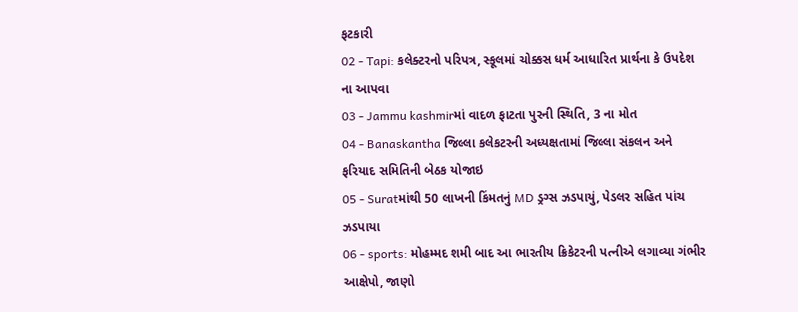ફટકારી
02 - Tapi: કલેક્ટરનો પરિપત્ર, સ્કૂલમાં ચોક્કસ ધર્મ આધારિત પ્રાર્થના કે ઉપદેશ ના આપવા
03 - Jammu kashmirમાં વાદળ ફાટતા પુરની સ્થિતિ, 3 ના મોત
04 - Banaskantha જિલ્લા કલેકટરની અધ્યક્ષતામાં જિલ્લા સંકલન અને ફરિયાદ સમિતિની બેઠક યોજાઇ
05 - Suratમાંથી 50 લાખની કિંમતનું MD ડ્રગ્સ ઝડપાયું, પેડલર સહિત પાંચ ઝડપાયા
06 - sports: મોહમ્મદ શમી બાદ આ ભારતીય ક્રિકેટરની પત્નીએ લગાવ્યા ગંભીર આક્ષેપો, જાણો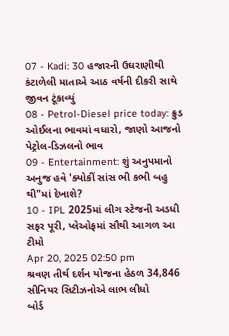07 - Kadi: 30 હજારની ઉઘરાણીથી કંટાળેલી માતાએ આઠ વર્ષની દીકરી સાથે જીવન ટૂંકાવ્યું
08 - Petrol-Diesel price today: ક્રુડ ઓઈલના ભાવમાં વધારો, જાણો આજનો પેટ્રોલ-ડિઝલનો ભાવ
09 - Entertainment: શું અનુપમાનો અનુજ હવે 'ક્યોકીં સાંસ ભી કભી બહુ થી"માં દેખાશે?
10 - IPL 2025માં લીગ સ્ટેજની અડધી સફર પૂરી, પ્લેઓફમાં સૌથી આગળ આ ટીમો
Apr 20, 2025 02:50 pm
શ્રવણ તીર્થ દર્શન યોજના હેઠળ 34,846 સીનિયર સિટીઝનોએ લાભ લીધો
બોર્ડ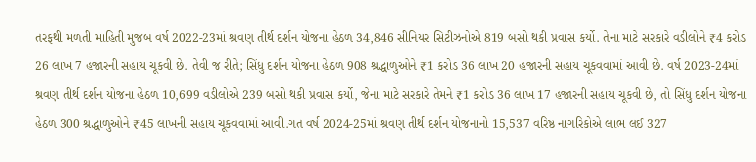તરફથી મળતી માહિતી મુજબ વર્ષ 2022-23માં શ્રવણ તીર્થ દર્શન યોજના હેઠળ 34,846 સીનિયર સિટીઝનોએ 819 બસો થકી પ્રવાસ કર્યો. તેના માટે સરકારે વડીલોને ₹4 કરોડ 26 લાખ 7 હજારની સહાય ચૂકવી છે. તેવી જ રીતે; સિંધુ દર્શન યોજના હેઠળ 908 શ્રદ્ધાળુઓને ₹1 કરોડ 36 લાખ 20 હજારની સહાય ચૂકવવામાં આવી છે. વર્ષ 2023-24માં શ્રવણ તીર્થ દર્શન યોજના હેઠળ 10,699 વડીલોએ 239 બસો થકી પ્રવાસ કર્યો, જેના માટે સરકારે તેમને ₹1 કરોડ 36 લાખ 17 હજારની સહાય ચૂકવી છે, તો સિંધુ દર્શન યોજના હેઠળ 300 શ્રદ્ધાળુઓને ₹45 લાખની સહાય ચૂકવવામાં આવી.ગત વર્ષ 2024-25માં શ્રવણ તીર્થ દર્શન યોજનાનો 15,537 વરિષ્ઠ નાગરિકોએ લાભ લઈ 327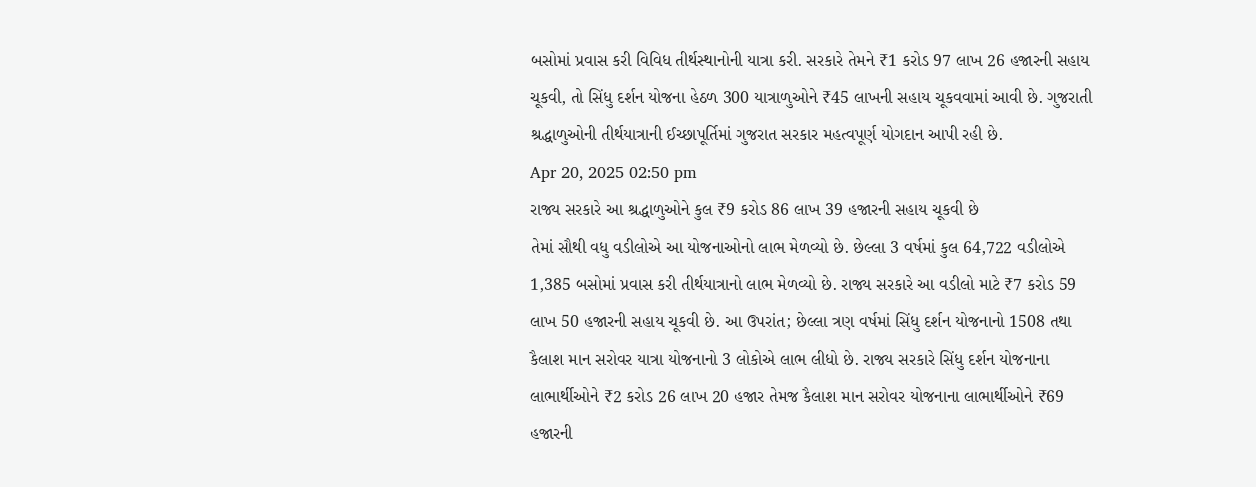બસોમાં પ્રવાસ કરી વિવિધ તીર્થસ્થાનોની યાત્રા કરી. સરકારે તેમને ₹1 કરોડ 97 લાખ 26 હજારની સહાય ચૂકવી, તો સિંધુ દર્શન યોજના હેઠળ 300 યાત્રાળુઓને ₹45 લાખની સહાય ચૂકવવામાં આવી છે. ગુજરાતી શ્રદ્ધાળુઓની તીર્થયાત્રાની ઈચ્છાપૂર્તિમાં ગુજરાત સરકાર મહત્વપૂર્ણ યોગદાન આપી રહી છે.
Apr 20, 2025 02:50 pm
રાજ્ય સરકારે આ શ્રદ્ધાળુઓને કુલ ₹9 કરોડ 86 લાખ 39 હજારની સહાય ચૂકવી છે
તેમાં સૌથી વધુ વડીલોએ આ યોજનાઓનો લાભ મેળવ્યો છે. છેલ્લા 3 વર્ષમાં કુલ 64,722 વડીલોએ 1,385 બસોમાં પ્રવાસ કરી તીર્થયાત્રાનો લાભ મેળવ્યો છે. રાજ્ય સરકારે આ વડીલો માટે ₹7 કરોડ 59 લાખ 50 હજારની સહાય ચૂકવી છે. આ ઉપરાંત; છેલ્લા ત્રણ વર્ષમાં સિંધુ દર્શન યોજનાનો 1508 તથા કૈલાશ માન સરોવર યાત્રા યોજનાનો 3 લોકોએ લાભ લીધો છે. રાજ્ય સરકારે સિંધુ દર્શન યોજનાના લાભાર્થીઓને ₹2 કરોડ 26 લાખ 20 હજાર તેમજ કૈલાશ માન સરોવર યોજનાના લાભાર્થીઓને ₹69 હજારની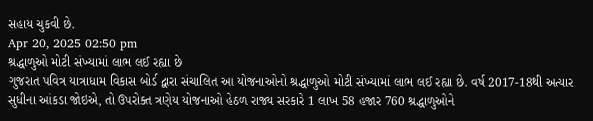સહાય ચુકવી છે.
Apr 20, 2025 02:50 pm
શ્રદ્ધાળુઓ મોટી સંખ્યામાં લાભ લઈ રહ્યા છે
ગુજરાત પવિત્ર યાત્રાધામ વિકાસ બોર્ડ દ્વારા સંચાલિત આ યોજનાઓનો શ્રદ્ધાળુઓ મોટી સંખ્યામાં લાભ લઈ રહ્યા છે. વર્ષ 2017-18થી અત્યાર સુધીના આંકડા જોઇએ, તો ઉપરોક્ત ત્રણેય યોજનાઓ હેઠળ રાજ્ય સરકારે 1 લાખ 58 હજાર 760 શ્રદ્ધાળુઓને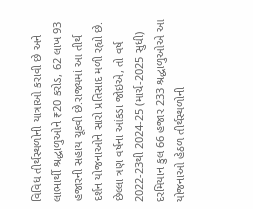વિવિધ તીર્થસ્થળોની યાત્રાઓ કરાવી છે અને લાભાર્થી શ્રદ્ધાળુઓને ₹20 કરોડ, 62 લાખ 93 હજારની સહાય ચૂકવી છે.રાજ્યમાં આ તીર્થ દર્શન યોજનાઓને સારો પ્રતિસાદ મળી રહ્યો છે. છેલ્લા ત્રણ વર્ષના આંકડા જોઇએ, તો વર્ષ 2022-23થી 2024-25 (માર્ચ-2025 સુધી) દરમિયાન કુલ 66 હજાર 233 શ્રદ્ધાળુઓએ આ યોજનાઓ હેઠળ તીર્થસ્થળોની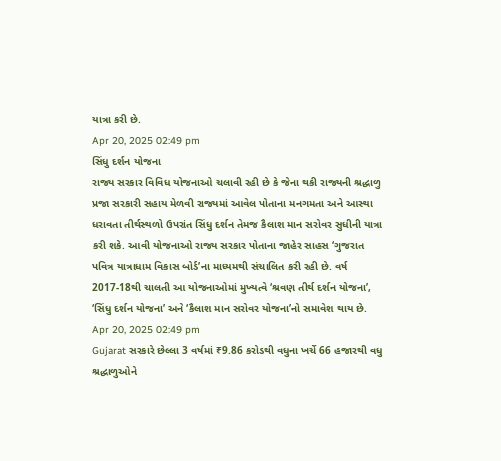યાત્રા કરી છે.
Apr 20, 2025 02:49 pm
સિંધુ દર્શન યોજના
રાજ્ય સરકાર વિવિધ યોજનાઓ ચલાવી રહી છે કે જેના થકી રાજ્યની શ્રદ્ધાળુ પ્રજા સરકારી સહાય મેળવી રાજ્યમાં આવેલ પોતાના મનગમતા અને આસ્થા ધરાવતા તીર્થસ્થળો ઉપરાંત સિંધુ દર્શન તેમજ કૈલાશ માન સરોવર સુધીની યાત્રા કરી શકે. આવી યોજનાઓ રાજ્ય સરકાર પોતાના જાહેર સાહસ ‘ગુજરાત પવિત્ર યાત્રાધામ વિકાસ બોર્ડ’ના માધ્યમથી સંચાલિત કરી રહી છે. વર્ષ 2017-18થી ચાલતી આ યોજનાઓમાં મુખ્યત્વે ‘શ્રવણ તીર્થ દર્શન યોજના’, ‘સિંધુ દર્શન યોજના’ અને ‘કૈલાશ માન સરોવર યોજના’નો સમાવેશ થાય છે.
Apr 20, 2025 02:49 pm
Gujarat સરકારે છેલ્લા 3 વર્ષમાં ₹9.86 કરોડથી વધુના ખર્ચે 66 હજારથી વધુ શ્રદ્ધાળુઓને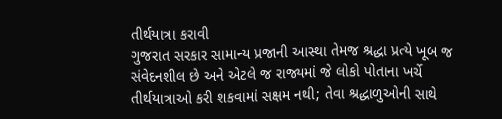તીર્થયાત્રા કરાવી
ગુજરાત સરકાર સામાન્ય પ્રજાની આસ્થા તેમજ શ્રદ્ધા પ્રત્યે ખૂબ જ સંવેદનશીલ છે અને એટલે જ રાજ્યમાં જે લોકો પોતાના ખર્ચે તીર્થયાત્રાઓ કરી શકવામાં સક્ષમ નથી; તેવા શ્રદ્ધાળુઓની સાથે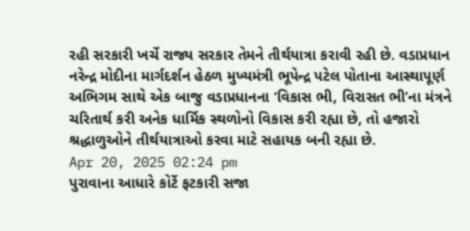રહી સરકારી ખર્ચે રાજ્ય સરકાર તેમને તીર્થયાત્રા કરાવી રહી છે. વડાપ્રધાન નરેન્દ્ર મોદીના માર્ગદર્શન હેઠળ મુખ્યમંત્રી ભૂપેન્દ્ર પટેલ પોતાના આસ્થાપૂર્ણ અભિગમ સાથે એક બાજુ વડાપ્રધાનના ‘વિકાસ ભી, વિરાસત ભી’ના મંત્રને ચરિતાર્થ કરી અનેક ધાર્મિક સ્થળોનો વિકાસ કરી રહ્યા છે, તો હજારો શ્રદ્ધાળુઓને તીર્થયાત્રાઓ કરવા માટે સહાયક બની રહ્યા છે.
Apr 20, 2025 02:24 pm
પુરાવાના આધારે કોર્ટે ફટકારી સજા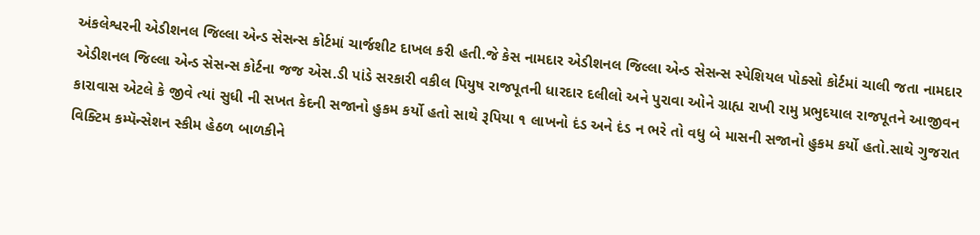અંકલેશ્વરની એડીશનલ જિલ્લા એન્ડ સેસન્સ કોર્ટમાં ચાર્જશીટ દાખલ કરી હતી.જે કેસ નામદાર એડીશનલ જિલ્લા એન્ડ સેસન્સ સ્પેશિયલ પોક્સો કોર્ટમાં ચાલી જતા નામદાર એડીશનલ જિલ્લા એન્ડ સેસન્સ કોર્ટના જજ એસ.ડી પાંડે સરકારી વકીલ પિયુષ રાજપૂતની ધારદાર દલીલો અને પુરાવા ઓને ગ્રાહ્ય રાખી રામુ પ્રભુદયાલ રાજપૂતને આજીવન કારાવાસ એટલે કે જીવે ત્યાં સુધી ની સખત કેદની સજાનો હુકમ કર્યો હતો સાથે રૂપિયા ૧ લાખનો દંડ અને દંડ ન ભરે તો વધુ બે માસની સજાનો હુકમ કર્યો હતો.સાથે ગુજરાત વિક્ટિમ કમ્પૅન્સેશન સ્કીમ હેઠળ બાળકીને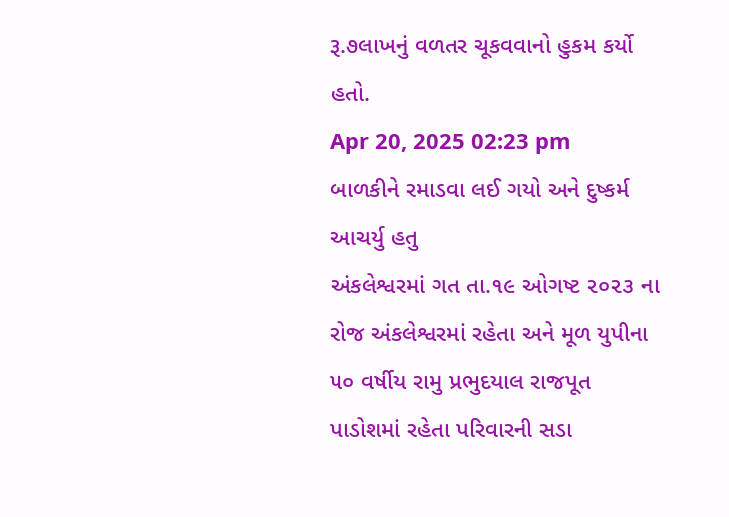રૂ.૭લાખનું વળતર ચૂકવવાનો હુકમ કર્યો હતો.
Apr 20, 2025 02:23 pm
બાળકીને રમાડવા લઈ ગયો અને દુષ્કર્મ આચર્યુ હતુ
અંકલેશ્વરમાં ગત તા.૧૯ ઓગષ્ટ ૨૦૨૩ ના રોજ અંકલેશ્વરમાં રહેતા અને મૂળ યુપીના ૫૦ વર્ષીય રામુ પ્રભુદયાલ રાજપૂત પાડોશમાં રહેતા પરિવારની સડા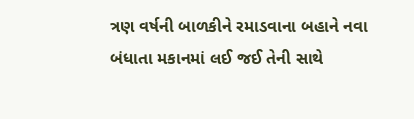ત્રણ વર્ષની બાળકીને રમાડવાના બહાને નવા બંધાતા મકાનમાં લઈ જઈ તેની સાથે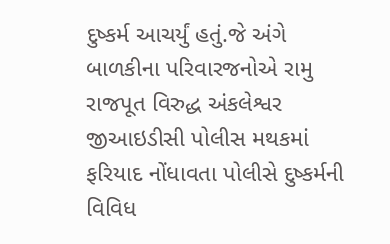દુષ્કર્મ આચર્યું હતું.જે અંગે બાળકીના પરિવારજનોએ રામુ રાજપૂત વિરુદ્ધ અંકલેશ્વર જીઆઇડીસી પોલીસ મથકમાં ફરિયાદ નોંધાવતા પોલીસે દુષ્કર્મની વિવિધ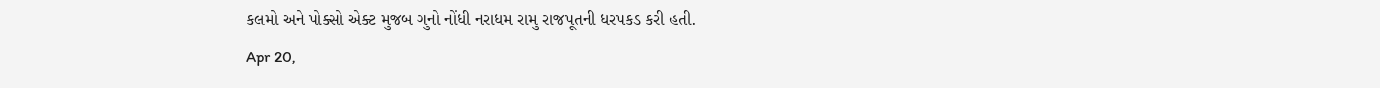કલમો અને પોક્સો એક્ટ મુજબ ગુનો નોંધી નરાધમ રામુ રાજપૂતની ધરપકડ કરી હતી.
Apr 20,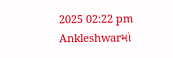2025 02:22 pm
Ankleshwarમાં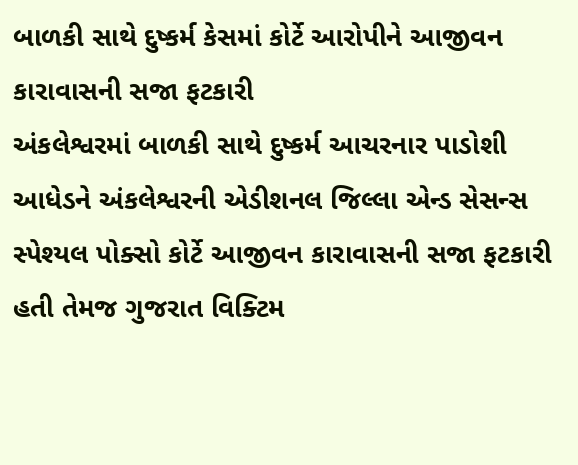બાળકી સાથે દુષ્કર્મ કેસમાં કોર્ટે આરોપીને આજીવન કારાવાસની સજા ફટકારી
અંકલેશ્વરમાં બાળકી સાથે દુષ્કર્મ આચરનાર પાડોશી આધેડને અંકલેશ્વરની એડીશનલ જિલ્લા એન્ડ સેસન્સ સ્પેશ્યલ પોક્સો કોર્ટે આજીવન કારાવાસની સજા ફટકારી હતી તેમજ ગુજરાત વિક્ટિમ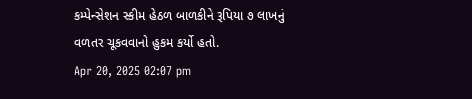કમ્પેન્સેશન સ્કીમ હેઠળ બાળકીને રૂપિયા ૭ લાખનું વળતર ચૂકવવાનો હુકમ કર્યો હતો.
Apr 20, 2025 02:07 pm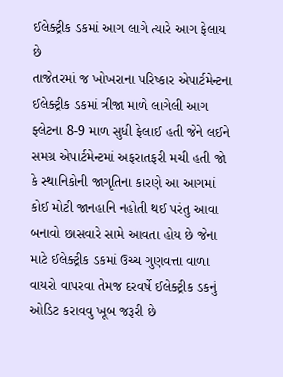ઈલેક્ટ્રીક ડકમાં આગ લાગે ત્યારે આગ ફેલાય છે
તાજેતરમાં જ ખોખરાના પરિષ્કાર એપાર્ટમેન્ટના ઈલેક્ટ્રીક ડકમાં ત્રીજા માળે લાગેલી આગ ફ્લેટના 8-9 માળ સુધી ફેલાઈ હતી જેને લઈને સમગ્ર એપાર્ટમેન્ટમાં અફરાતફરી મચી હતી જો કે સ્થાનિકોની જાગૃતિના કારણે આ આગમાં કોઈ મોટી જાનહાનિ નહોતી થઈ પરંતુ આવા બનાવો છાસવારે સામે આવતા હોય છે જેના માટે ઈલેક્ટ્રીક ડકમાં ઉચ્ચ ગુણવત્તા વાળા વાયરો વાપરવા તેમજ દરવર્ષે ઈલેક્ટ્રીક ડકનું ઓડિટ કરાવવુ ખૂબ જરૂરી છે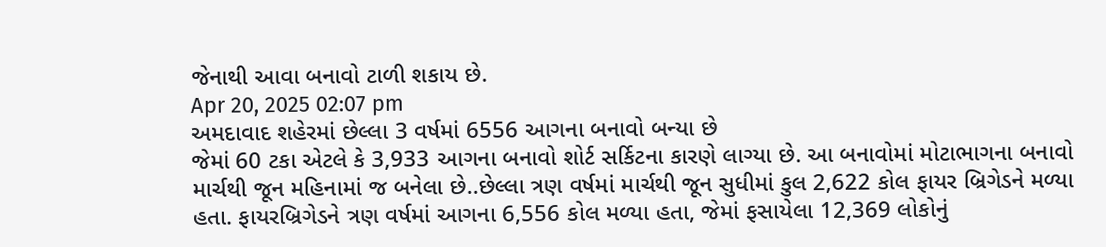જેનાથી આવા બનાવો ટાળી શકાય છે.
Apr 20, 2025 02:07 pm
અમદાવાદ શહેરમાં છેલ્લા 3 વર્ષમાં 6556 આગના બનાવો બન્યા છે
જેમાં 60 ટકા એટલે કે 3,933 આગના બનાવો શોર્ટ સર્કિટના કારણે લાગ્યા છે. આ બનાવોમાં મોટાભાગના બનાવો માર્ચથી જૂન મહિનામાં જ બનેલા છે..છેલ્લા ત્રણ વર્ષમાં માર્ચથી જૂન સુધીમાં કુલ 2,622 કોલ ફાયર બ્રિગેડને મળ્યા હતા. ફાયરબ્રિગેડને ત્રણ વર્ષમાં આગના 6,556 કોલ મળ્યા હતા, જેમાં ફસાયેલા 12,369 લોકોનું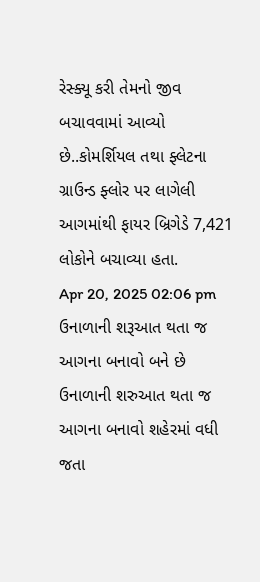રેસ્ક્યૂ કરી તેમનો જીવ બચાવવામાં આવ્યો છે..કોમર્શિયલ તથા ફ્લેટના ગ્રાઉન્ડ ફ્લોર પર લાગેલી આગમાંથી ફાયર બ્રિગેડે 7,421 લોકોને બચાવ્યા હતા.
Apr 20, 2025 02:06 pm
ઉનાળાની શરૂઆત થતા જ આગના બનાવો બને છે
ઉનાળાની શરુઆત થતા જ આગના બનાવો શહેરમાં વધી જતા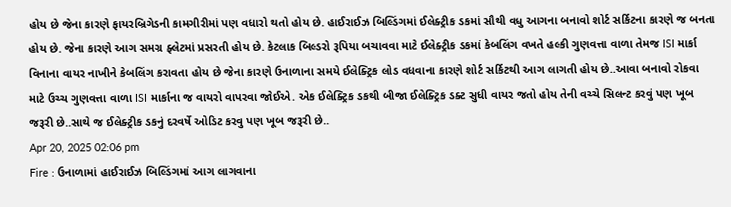હોય છે જેના કારણે ફાયરબ્રિગેડની કામગીરીમાં પણ વધારો થતો હોય છે. હાઈરાઈઝ બિલ્ડિંગમાં ઈલેક્ટ્રીક ડકમાં સૌથી વધુ આગના બનાવો શોર્ટ સર્કિટના કારણે જ બનતા હોય છે. જેના કારણે આગ સમગ્ર ફ્લેટમાં પ્રસરતી હોય છે. કેટલાક બિલ્ડરો રૂપિયા બચાવવા માટે ઈલેક્ટ્રીક ડકમાં કેબલિંગ વખતે હલ્કી ગુણવત્તા વાળા તેમજ ISI માર્કા વિનાના વાયર નાખીને કેબલિંગ કરાવતા હોય છે જેના કારણે ઉનાળાના સમયે ઈલેક્ટ્રિક લોડ વધવાના કારણે શોર્ટ સર્કિટથી આગ લાગતી હોય છે..આવા બનાવો રોકવા માટે ઉચ્ચ ગુણવત્તા વાળા ISI માર્કાના જ વાયરો વાપરવા જોઈએ. એક ઈલેક્ટ્રિક ડકથી બીજા ઈલેક્ટ્રિક ડક્ટ સુધી વાયર જતો હોય તેની વચ્ચે સિલન્ટ કરવું પણ ખૂબ જરૂરી છે..સાથે જ ઈલેક્ટ્રીક ડકનું દરવર્ષે ઓડિટ કરવુ પણ ખૂબ જરૂરી છે..
Apr 20, 2025 02:06 pm
Fire : ઉનાળામાં હાઈરાઈઝ બિલ્ડિંગમાં આગ લાગવાના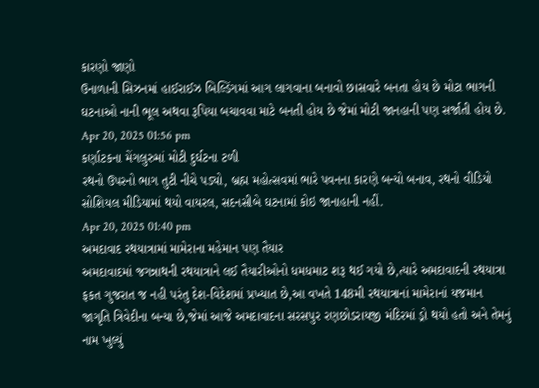કારણો જાણો
ઉનાળાની સિઝનમાં હાઈરાઈઝ બિલ્ડિંગમાં આગ લાગવાના બનાવો છાસવારે બનતા હોય છે મોટા ભાગની ઘટનાઓ નાની ભૂલ અથવા રૂપિયા બચાવવા માટે બનતી હોય છે જેમાં મોટી જાનહાની પણ સર્જાતી હોય છે.
Apr 20, 2025 01:56 pm
કર્ણાટકના મેંગલુરુમાં મોટી દુર્ઘટના ટળી
રથનો ઉપરનો ભાગ તુટી નીચે પડ્યો, બ્રહ્મ મહોત્સવમાં ભારે પવનના કારણે બન્યો બનાવ, રથનો વીડિયો સોશિયલ મીડિયામાં થયો વાયરલ, સદનસીબે ઘટનામાં કોઇ જાનાહાની નહીં.
Apr 20, 2025 01:40 pm
અમદાવાદ રથયાત્રામાં મામેરાના મહેમાન પણ તૈયાર
અમદાવાદમાં જગન્નાથની રથયાત્રાને લઈ તૈયારીઓનો ધમધમાટ શરૂ થઈ ગયો છે,ત્યારે અમદાવાદની રથયાત્રા ફકત ગુજરાત જ નહી પરંતુ દેશ-વિદેશમાં પ્રખ્યાત છે,આ વખતે 148મી રથયાત્રાનાં મામેરાનાં યજમાન જાગૃતિ ત્રિવેદીના બન્યા છે,જેમાં આજે અમદાવાદના સરસપુર રણછોડરાયજી મંદિરમાં ડ્રો થયો હતો અને તેમનું નામ ખુલ્યું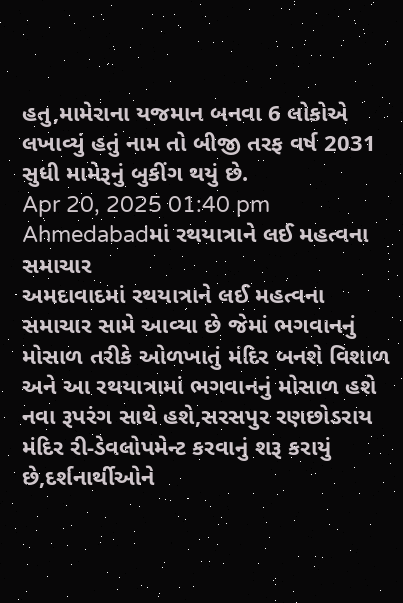હતુ,મામેરાના યજમાન બનવા 6 લોકોએ લખાવ્યું હતું નામ તો બીજી તરફ વર્ષ 2031 સુધી મામેરૂનું બુકીંગ થયું છે.
Apr 20, 2025 01:40 pm
Ahmedabadમાં રથયાત્રાને લઈ મહત્વના સમાચાર
અમદાવાદમાં રથયાત્રાને લઈ મહત્વના સમાચાર સામે આવ્યા છે જેમાં ભગવાનનું મોસાળ તરીકે ઓળખાતું મંદિર બનશે વિશાળ અને આ રથયાત્રામાં ભગવાનનું મોસાળ હશે નવા રૂપરંગ સાથે હશે,સરસપુર રણછોડરાય મંદિર રી-ડેવલોપમેન્ટ કરવાનું શરૂ કરાયું છે,દર્શનાર્થીઓને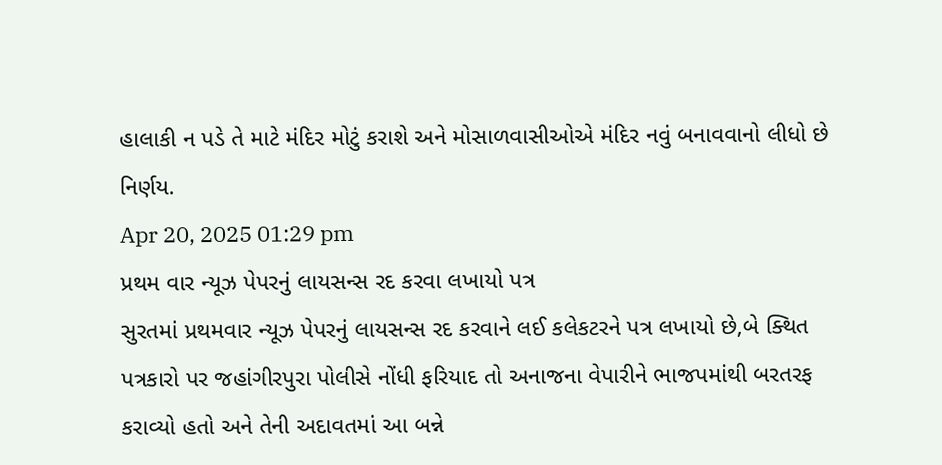હાલાકી ન પડે તે માટે મંદિર મોટું કરાશે અને મોસાળવાસીઓએ મંદિર નવું બનાવવાનો લીધો છે નિર્ણય.
Apr 20, 2025 01:29 pm
પ્રથમ વાર ન્યૂઝ પેપરનું લાયસન્સ રદ કરવા લખાયો પત્ર
સુરતમાં પ્રથમવાર ન્યૂઝ પેપરનું લાયસન્સ રદ કરવાને લઈ કલેકટરને પત્ર લખાયો છે,બે ક્થિત પત્રકારો પર જહાંગીરપુરા પોલીસે નોંધી ફરિયાદ તો અનાજના વેપારીને ભાજપમાંથી બરતરફ કરાવ્યો હતો અને તેની અદાવતમાં આ બન્ને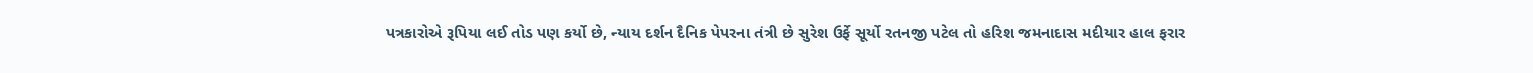પત્રકારોએ રૂપિયા લઈ તોડ પણ કર્યો છે, ન્યાય દર્શન દૈનિક પેપરના તંત્રી છે સુરેશ ઉર્ફે સૂર્યો રતનજી પટેલ તો હરિશ જમનાદાસ મદીયાર હાલ ફરાર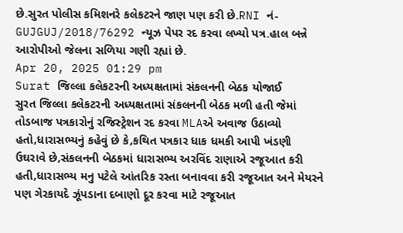છે.સુરત પોલીસ કમિશનરે કલેકટરને જાણ પણ કરી છે.RNI નં- GUJGUJ/2018/76292 ન્યૂઝ પેપર રદ કરવા લખ્યો પત્ર.હાલ બન્ને આરોપીઓ જેલના સળિયા ગણી રહ્યાં છે.
Apr 20, 2025 01:29 pm
Surat જિલ્લા કલેકટરની અધ્યક્ષતામાં સંકલનની બેઠક યોજાઈ
સુરત જિલ્લા કલેકટરની અધ્યક્ષતામાં સંકલનની બેઠક મળી હતી જેમાં તોડબાજ પત્રકારોનું રજિસ્ટ્રેશન રદ કરવા MLAએ અવાજ ઉઠાવ્યો હતો,ધારાસભ્યનું કહેવું છે કે,કથિત પત્રકાર ધાક ધમકી આપી ખંડણી ઉઘરાવે છે,સંકલનની બેઠકમાં ધારાસભ્ય અરવિંદ રાણાએ રજૂઆત કરી હતી,ધારાસભ્ય મનુ પટેલે આંતરિક રસ્તા બનાવવા કરી રજૂઆત અને મેયરને પણ ગેરકાયદે ઝૂંપડાના દબાણો દૂર કરવા માટે રજૂઆત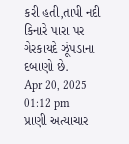કરી હતી,તાપી નદી કિનારે પારા પર ગેરકાયદે ઝૂંપડાના દબાણો છે.
Apr 20, 2025 01:12 pm
પ્રાણી અત્યાચાર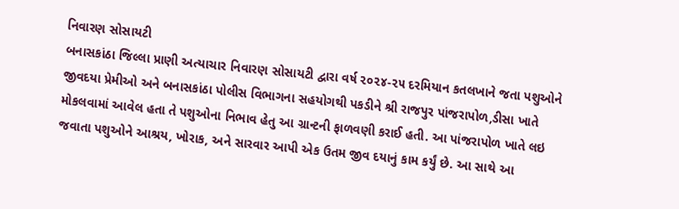નિવારણ સોસાયટી
બનાસકાંઠા જિલ્લા પ્રાણી અત્યાચાર નિવારણ સોસાયટી દ્વારા વર્ષ ૨૦૨૪-૨૫ દરમિયાન કતલખાને જતા પશુઓને જીવદયા પ્રેમીઓ અને બનાસકાંઠા પોલીસ વિભાગના સહયોગથી પકડીને શ્રી રાજપુર પાંજરાપોળ,ડીસા ખાતે મોકલવામાં આવેલ હતા તે પશુઓના નિભાવ હેતુ આ ગ્રાન્ટની ફાળવણી કરાઈ હતી. આ પાંજરાપોળ ખાતે લઇ જવાતા પશુઓને આશ્રય, ખોરાક, અને સારવાર આપી એક ઉતમ જીવ દયાનું કામ કર્યું છે. આ સાથે આ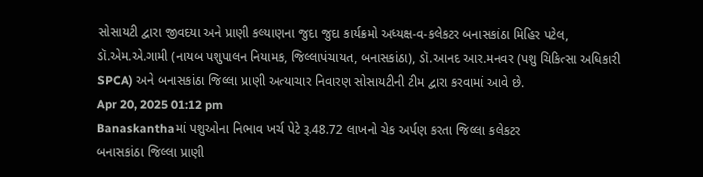સોસાયટી દ્વારા જીવદયા અને પ્રાણી કલ્યાણના જુદા જુદા કાર્યક્રમો અધ્યક્ષ-વ-કલેકટર બનાસકાંઠા મિહિર પટેલ, ડૉ.એમ.એ.ગામી (નાયબ પશુપાલન નિયામક, જિલ્લાપંચાયત, બનાસકાંઠા), ડૉ.આનદ આર.મનવર (પશુ ચિકિત્સા અધિકારી SPCA) અને બનાસકાંઠા જિલ્લા પ્રાણી અત્યાચાર નિવારણ સોસાયટીની ટીમ દ્વારા કરવામાં આવે છે.
Apr 20, 2025 01:12 pm
Banaskanthaમાં પશુઓના નિભાવ ખર્ચ પેટે રૂ.48.72 લાખનો ચેક અર્પણ કરતા જિલ્લા કલેકટર
બનાસકાંઠા જિલ્લા પ્રાણી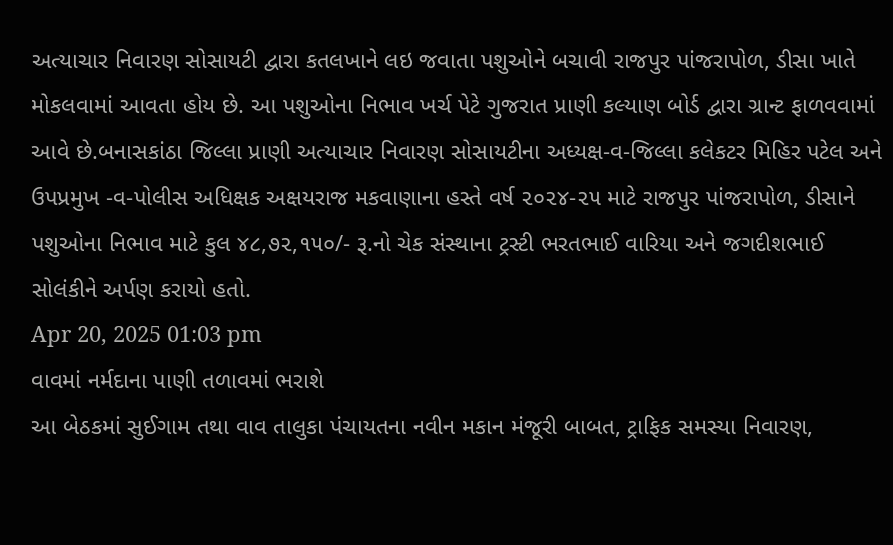અત્યાચાર નિવારણ સોસાયટી દ્વારા કતલખાને લઇ જવાતા પશુઓને બચાવી રાજપુર પાંજરાપોળ, ડીસા ખાતે મોકલવામાં આવતા હોય છે. આ પશુઓના નિભાવ ખર્ચ પેટે ગુજરાત પ્રાણી કલ્યાણ બોર્ડ દ્વારા ગ્રાન્ટ ફાળવવામાં આવે છે.બનાસકાંઠા જિલ્લા પ્રાણી અત્યાચાર નિવારણ સોસાયટીના અધ્યક્ષ-વ-જિલ્લા કલેકટર મિહિર પટેલ અને ઉપપ્રમુખ -વ-પોલીસ અધિક્ષક અક્ષયરાજ મકવાણાના હસ્તે વર્ષ ૨૦૨૪-૨૫ માટે રાજપુર પાંજરાપોળ, ડીસાને પશુઓના નિભાવ માટે કુલ ૪૮,૭૨,૧૫૦/- રૂ.નો ચેક સંસ્થાના ટ્રસ્ટી ભરતભાઈ વારિયા અને જગદીશભાઈ સોલંકીને અર્પણ કરાયો હતો.
Apr 20, 2025 01:03 pm
વાવમાં નર્મદાના પાણી તળાવમાં ભરાશે
આ બેઠકમાં સુઈગામ તથા વાવ તાલુકા પંચાયતના નવીન મકાન મંજૂરી બાબત, ટ્રાફિક સમસ્યા નિવારણ,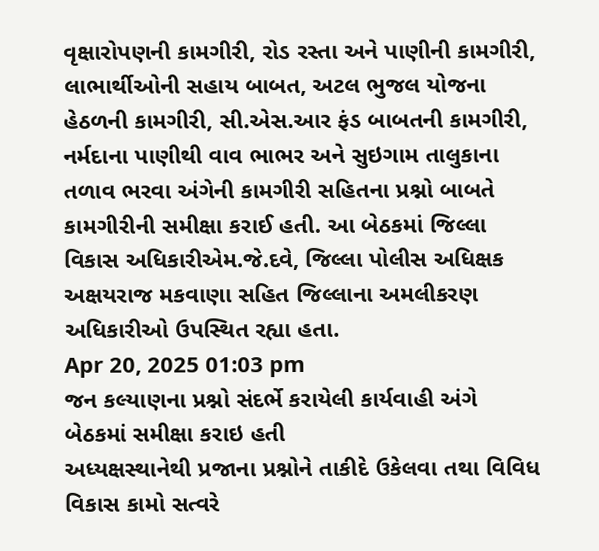વૃક્ષારોપણની કામગીરી, રોડ રસ્તા અને પાણીની કામગીરી, લાભાર્થીઓની સહાય બાબત, અટલ ભુજલ યોજના હેઠળની કામગીરી, સી.એસ.આર ફંડ બાબતની કામગીરી, નર્મદાના પાણીથી વાવ ભાભર અને સુઇગામ તાલુકાના તળાવ ભરવા અંગેની કામગીરી સહિતના પ્રશ્નો બાબતે કામગીરીની સમીક્ષા કરાઈ હતી. આ બેઠકમાં જિલ્લા વિકાસ અધિકારીએમ.જે.દવે, જિલ્લા પોલીસ અધિક્ષક અક્ષયરાજ મકવાણા સહિત જિલ્લાના અમલીકરણ અધિકારીઓ ઉપસ્થિત રહ્યા હતા.
Apr 20, 2025 01:03 pm
જન કલ્યાણના પ્રશ્નો સંદર્ભે કરાયેલી કાર્યવાહી અંગે બેઠકમાં સમીક્ષા કરાઇ હતી
અધ્યક્ષસ્થાનેથી પ્રજાના પ્રશ્નોને તાકીદે ઉકેલવા તથા વિવિધ વિકાસ કામો સત્વરે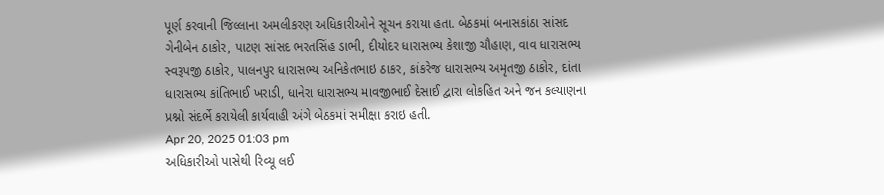પૂર્ણ કરવાની જિલ્લાના અમલીકરણ અધિકારીઓને સૂચન કરાયા હતા. બેઠકમાં બનાસકાંઠા સાંસદ ગેનીબેન ઠાકોર, પાટણ સાંસદ ભરતસિંહ ડાભી, દીયોદર ધારાસભ્ય કેશાજી ચૌહાણ, વાવ ધારાસભ્ય સ્વરૂપજી ઠાકોર, પાલનપુર ધારાસભ્ય અનિકેતભાઇ ઠાકર, કાંકરેજ ધારાસભ્ય અમૃતજી ઠાકોર, દાંતા ધારાસભ્ય કાંતિભાઈ ખરાડી, ધાનેરા ધારાસભ્ય માવજીભાઈ દેસાઈ દ્વારા લોકહિત અને જન કલ્યાણના પ્રશ્નો સંદર્ભે કરાયેલી કાર્યવાહી અંગે બેઠકમાં સમીક્ષા કરાઇ હતી.
Apr 20, 2025 01:03 pm
અધિકારીઓ પાસેથી રિવ્યૂ લઈ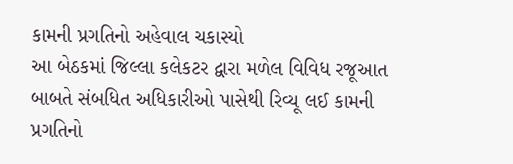કામની પ્રગતિનો અહેવાલ ચકાસ્યો
આ બેઠકમાં જિલ્લા કલેકટર દ્વારા મળેલ વિવિધ રજૂઆત બાબતે સંબધિત અધિકારીઓ પાસેથી રિવ્યૂ લઈ કામની પ્રગતિનો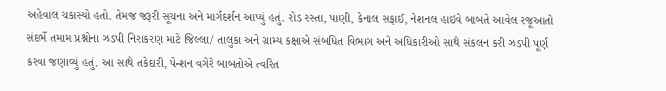અહેવાલ ચકાસ્યો હતો. તેમજ જરૂરી સૂચના અને માર્ગદર્શન આપ્યું હતું. રોડ રસ્તા, પાણી, કેનાલ સફાઈ, નેશનલ હાઇવે બાબતે આવેલ રજૂઆતો સંદર્ભે તમામ પ્રશ્નોના ઝડપી નિરાકરણ માટે જિલ્લા/ તાલુકા અને ગ્રામ્ય કક્ષાએ સંબધિત વિભાગ અને અધિકારીઓ સાથે સંકલન કરી ઝડપી પૂર્ણ કરવા જણાવ્યું હતું. આ સાથે તકેદારી, પેન્શન વગેરે બાબતોએ ત્વરિત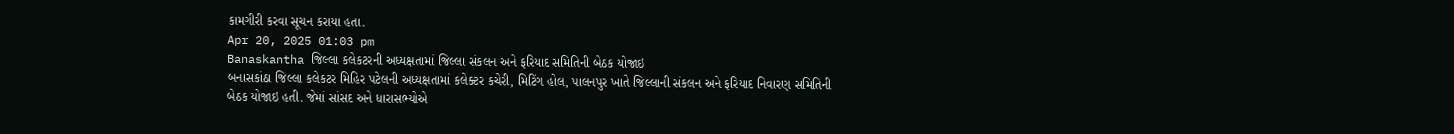કામગીરી કરવા સૂચન કરાયા હતા.
Apr 20, 2025 01:03 pm
Banaskantha જિલ્લા કલેકટરની અધ્યક્ષતામાં જિલ્લા સંકલન અને ફરિયાદ સમિતિની બેઠક યોજાઇ
બનાસકાંઠા જિલ્લા કલેકટર મિહિર પટેલની અધ્યક્ષતામાં કલેક્ટર કચેરી, મિટિંગ હોલ, પાલનપુર ખાતે જિલ્લાની સંકલન અને ફરિયાદ નિવારણ સમિતિની બેઠક યોજાઇ હતી. જેમાં સાંસદ અને ધારાસભ્યોએ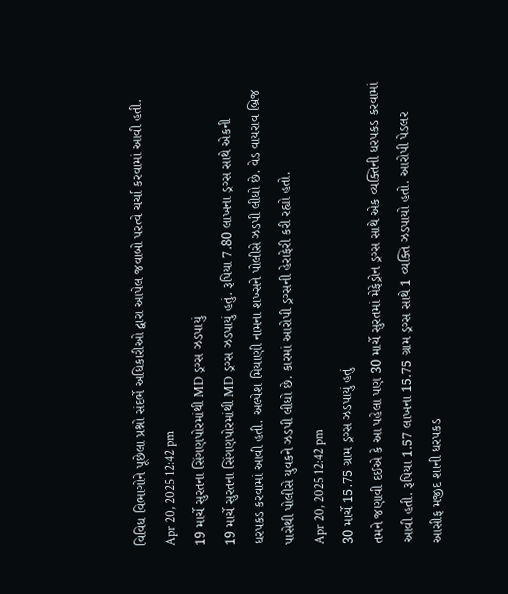વિવિધ વિભાગોને પૂછેલા પ્રશ્નો સંદર્ભે અધિકારીઓ દ્વારા આપેલ જવાબો પરત્વે ચર્ચા કરવામાં આવી હતી.
Apr 20, 2025 12:42 pm
19 માર્ચે સુરતના સિંગણપોરમાંથી MD ડ્રગ્સ ઝડપાયું
19 માર્ચે સુરતના સિંગણપોરમાંથી MD ડ્રગ્સ ઝડપાયું હતું. રૂપિયા 7.80 લાખના ડ્રગ્સ સાથે એકની ધરપકડ કરવામાં આવી હતી. અલ્પેશ મિયાણી નામના શખ્સને પોલીસે ઝડપી લીધો છે. વેડ વાયરાવ બ્રિજ પાસેથી પોલીસે યુવકને ઝડપી લીધો છે. કારમાં આરોપી ડ્રગ્સની હેરાફેરી કરી રહ્યો હતો.
Apr 20, 2025 12:42 pm
30 માર્ચે 15.75 ગ્રામ ડ્રગ્સ ઝડપાયું હતું
તમને જણાવી દઈએ કે આ પહેલા પણ 30 માર્ચે સુરતમાં મેફેડ્રોન ડ્રગ્સ સાથે એક વ્યક્તિની ધરપકડ કરવામાં આવી હતી. રૂપિયા 1.57 લાખના 15.75 ગ્રામ ડ્રગ્સ સાથે 1 વ્યક્તિ ઝડપાયો હતો. આરોપી પેડલર આસીફ મજીદ શાની ધરપકડ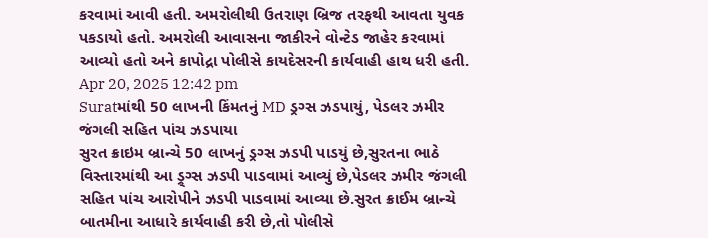કરવામાં આવી હતી. અમરોલીથી ઉતરાણ બ્રિજ તરફથી આવતા યુવક પકડાયો હતો. અમરોલી આવાસના જાકીરને વોન્ટેડ જાહેર કરવામાં આવ્યો હતો અને કાપોદ્રા પોલીસે કાયદેસરની કાર્યવાહી હાથ ધરી હતી.
Apr 20, 2025 12:42 pm
Suratમાંથી 50 લાખની કિંમતનું MD ડ્રગ્સ ઝડપાયું, પેડલર ઝમીર જંગલી સહિત પાંચ ઝડપાયા
સુરત ક્રાઇમ બ્રાન્ચે 50 લાખનું ડ્રગ્સ ઝડપી પાડયું છે,સુરતના ભાઠે વિસ્તારમાંથી આ ડ્ર્ગ્સ ઝડપી પાડવામાં આવ્યું છે,પેડલર ઝમીર જંગલી સહિત પાંચ આરોપીને ઝડપી પાડવામાં આવ્યા છે.સુરત ક્રાઈમ બ્રાન્ચે બાતમીના આધારે કાર્યવાહી કરી છે,તો પોલીસે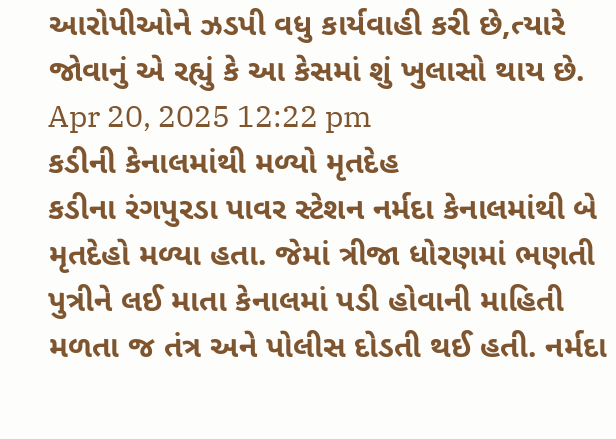આરોપીઓને ઝડપી વધુ કાર્યવાહી કરી છે,ત્યારે જોવાનું એ રહ્યું કે આ કેસમાં શું ખુલાસો થાય છે.
Apr 20, 2025 12:22 pm
કડીની કેનાલમાંથી મળ્યો મૃતદેહ
કડીના રંગપુરડા પાવર સ્ટેશન નર્મદા કેનાલમાંથી બે મૃતદેહો મળ્યા હતા. જેમાં ત્રીજા ધોરણમાં ભણતી પુત્રીને લઈ માતા કેનાલમાં પડી હોવાની માહિતી મળતા જ તંત્ર અને પોલીસ દોડતી થઈ હતી. નર્મદા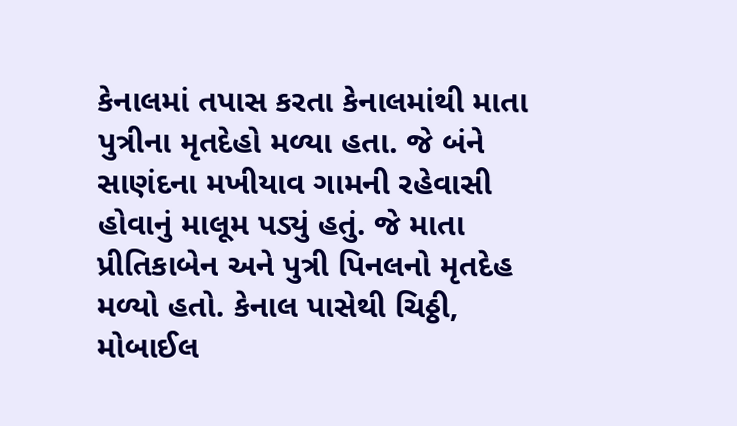કેનાલમાં તપાસ કરતા કેનાલમાંથી માતા પુત્રીના મૃતદેહો મળ્યા હતા. જે બંને સાણંદના મખીયાવ ગામની રહેવાસી હોવાનું માલૂમ પડ્યું હતું. જે માતા પ્રીતિકાબેન અને પુત્રી પિનલનો મૃતદેહ મળ્યો હતો. કેનાલ પાસેથી ચિઠ્ઠી, મોબાઈલ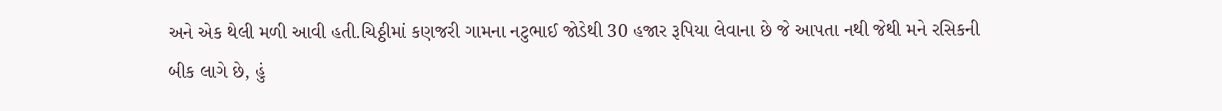અને એક થેલી મળી આવી હતી.ચિઠ્ઠીમાં કણજરી ગામના નટુભાઈ જોડેથી 30 હજાર રૂપિયા લેવાના છે જે આપતા નથી જેથી મને રસિકની બીક લાગે છે, હું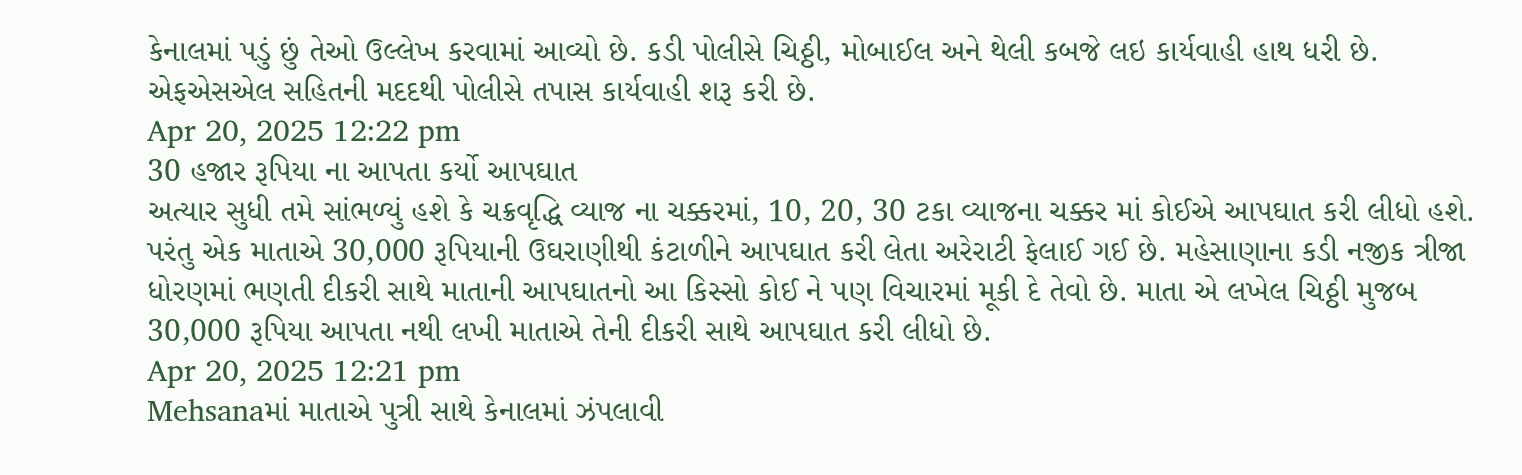કેનાલમાં પડું છું તેઓ ઉલ્લેખ કરવામાં આવ્યો છે. કડી પોલીસે ચિઠ્ઠી, મોબાઈલ અને થેલી કબજે લઇ કાર્યવાહી હાથ ધરી છે. એફએસએલ સહિતની મદદથી પોલીસે તપાસ કાર્યવાહી શરૂ કરી છે.
Apr 20, 2025 12:22 pm
30 હજાર રૂપિયા ના આપતા કર્યો આપઘાત
અત્યાર સુધી તમે સાંભળ્યું હશે કે ચક્રવૃદ્ધિ વ્યાજ ના ચક્કરમાં, 10, 20, 30 ટકા વ્યાજના ચક્કર માં કોઈએ આપઘાત કરી લીધો હશે. પરંતુ એક માતાએ 30,000 રૂપિયાની ઉઘરાણીથી કંટાળીને આપઘાત કરી લેતા અરેરાટી ફેલાઈ ગઈ છે. મહેસાણાના કડી નજીક ત્રીજા ધોરણમાં ભણતી દીકરી સાથે માતાની આપઘાતનો આ કિસ્સો કોઈ ને પણ વિચારમાં મૂકી દે તેવો છે. માતા એ લખેલ ચિઠ્ઠી મુજબ 30,000 રૂપિયા આપતા નથી લખી માતાએ તેની દીકરી સાથે આપઘાત કરી લીધો છે.
Apr 20, 2025 12:21 pm
Mehsanaમાં માતાએ પુત્રી સાથે કેનાલમાં ઝંપલાવી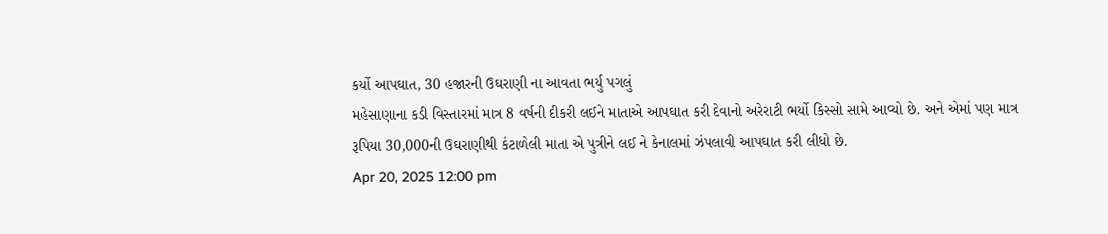કર્યો આપઘાત, 30 હજારની ઉઘરાણી ના આવતા ભર્યુ પગલું
મહેસાણાના કડી વિસ્તારમાં માત્ર 8 વર્ષની દીકરી લઈને માતાએ આપઘાત કરી દેવાનો અરેરાટી ભર્યો કિસ્સો સામે આવ્યો છે. અને એમાં પણ માત્ર રૂપિયા 30,000ની ઉઘરાણીથી કંટાળેલી માતા એ પુત્રીને લઈ ને કેનાલમાં ઝંપલાવી આપઘાત કરી લીધો છે.
Apr 20, 2025 12:00 pm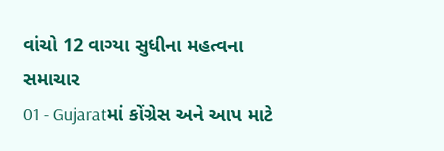વાંચો 12 વાગ્યા સુધીના મહત્વના સમાચાર
01 - Gujaratમાં કોંગ્રેસ અને આપ માટે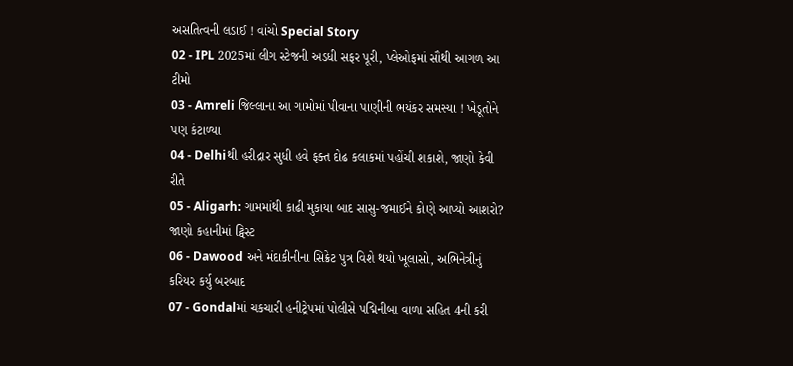અસતિત્વની લડાઈ ! વાંચો Special Story
02 - IPL 2025માં લીગ સ્ટેજની અડધી સફર પૂરી, પ્લેઓફમાં સૌથી આગળ આ ટીમો
03 - Amreli જિલ્લાના આ ગામોમાં પીવાના પાણીની ભયંકર સમસ્યા ! ખેડૂતોને પણ કંટાળ્યા
04 - Delhiથી હરીદ્રાર સુધી હવે ફક્ત દોઢ કલાકમાં પહોંચી શકાશે, જાણો કેવી રીતે
05 - Aligarh: ગામમાંથી કાઢી મુકાયા બાદ સાસુ-જમાઈને કોણે આપ્યો આશરો? જાણો કહાનીમાં ટ્વિસ્ટ
06 - Dawood અને મંદાકીનીના સિક્રેટ પુત્ર વિશે થયો ખૂલાસો, અભિનેત્રીનું કરિયર કર્યુ બરબાદ
07 - Gondalમાં ચકચારી હનીટ્રેપમાં પોલીસે પદ્મિનીબા વાળા સહિત 4ની કરી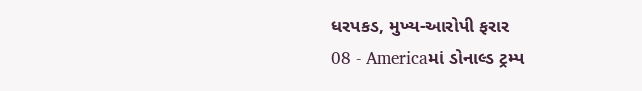ધરપકડ, મુખ્ય-આરોપી ફરાર
08 - Americaમાં ડોનાલ્ડ ટ્રમ્પ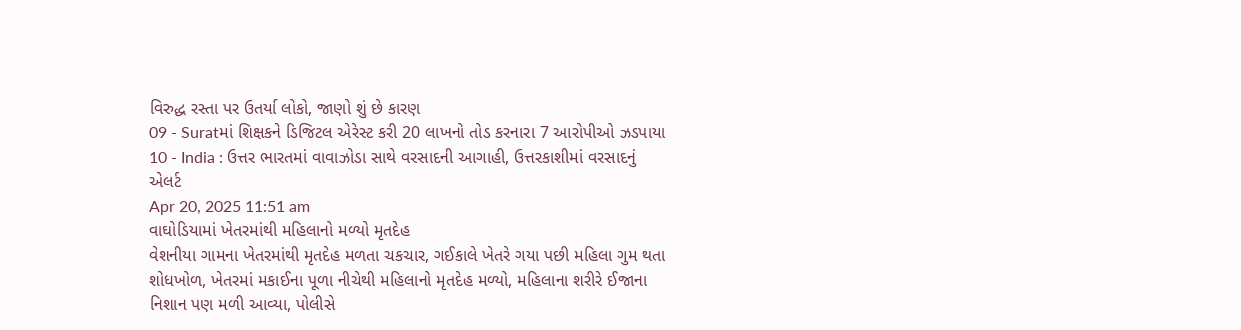વિરુદ્ધ રસ્તા પર ઉતર્યા લોકો, જાણો શું છે કારણ
09 - Suratમાં શિક્ષકને ડિજિટલ એરેસ્ટ કરી 20 લાખનો તોડ કરનારા 7 આરોપીઓ ઝડપાયા
10 - India : ઉત્તર ભારતમાં વાવાઝોડા સાથે વરસાદની આગાહી, ઉત્તરકાશીમાં વરસાદનું એલર્ટ
Apr 20, 2025 11:51 am
વાઘોડિયામાં ખેતરમાંથી મહિલાનો મળ્યો મૃતદેહ
વેશનીયા ગામના ખેતરમાંથી મૃતદેહ મળતા ચકચાર, ગઈકાલે ખેતરે ગયા પછી મહિલા ગુમ થતા શોધખોળ, ખેતરમાં મકાઈના પૂળા નીચેથી મહિલાનો મૃતદેહ મળ્યો, મહિલાના શરીરે ઈજાના નિશાન પણ મળી આવ્યા, પોલીસે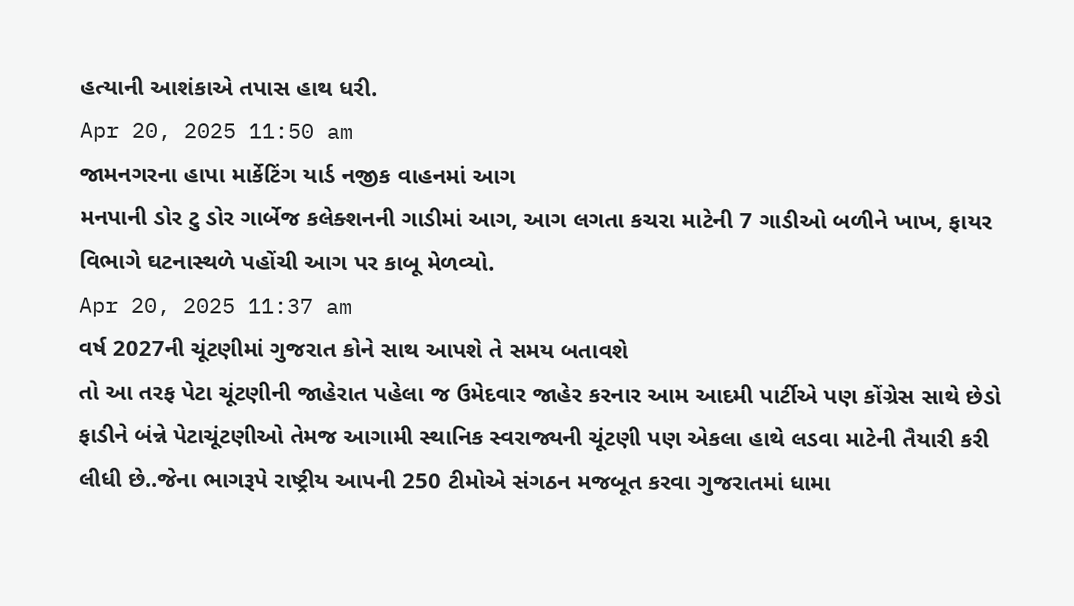હત્યાની આશંકાએ તપાસ હાથ ધરી.
Apr 20, 2025 11:50 am
જામનગરના હાપા માર્કેટિંગ યાર્ડ નજીક વાહનમાં આગ
મનપાની ડોર ટુ ડોર ગાર્બેજ કલેક્શનની ગાડીમાં આગ, આગ લગતા કચરા માટેની 7 ગાડીઓ બળીને ખાખ, ફાયર વિભાગે ઘટનાસ્થળે પહોંચી આગ પર કાબૂ મેળવ્યો.
Apr 20, 2025 11:37 am
વર્ષ 2027ની ચૂંટણીમાં ગુજરાત કોને સાથ આપશે તે સમય બતાવશે
તો આ તરફ પેટા ચૂંટણીની જાહેરાત પહેલા જ ઉમેદવાર જાહેર કરનાર આમ આદમી પાર્ટીએ પણ કોંગ્રેસ સાથે છેડો ફાડીને બંન્ને પેટાચૂંટણીઓ તેમજ આગામી સ્થાનિક સ્વરાજ્યની ચૂંટણી પણ એકલા હાથે લડવા માટેની તૈયારી કરી લીધી છે..જેના ભાગરૂપે રાષ્ટ્રીય આપની 250 ટીમોએ સંગઠન મજબૂત કરવા ગુજરાતમાં ધામા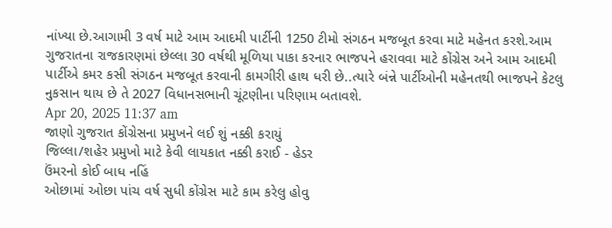નાંખ્યા છે.આગામી 3 વર્ષ માટે આમ આદમી પાર્ટીની 1250 ટીમો સંગઠન મજબૂત કરવા માટે મહેનત કરશે.આમ ગુજરાતના રાજકારણમાં છેલ્લા 30 વર્ષથી મૂળિયા પાકા કરનાર ભાજપને હરાવવા માટે કોંગ્રેસ અને આમ આદમી પાર્ટીએ કમર કસી સંગઠન મજબૂત કરવાની કામગીરી હાથ ધરી છે..ત્યારે બંન્ને પાર્ટીઓની મહેનતથી ભાજપને કેટલુ નુકસાન થાય છે તે 2027 વિધાનસભાની ચૂંટણીના પરિણામ બતાવશે.
Apr 20, 2025 11:37 am
જાણો ગુજરાત કોંગ્રેસના પ્રમુખને લઈ શું નક્કી કરાયું
જિલ્લા/શહેર પ્રમુખો માટે કેવી લાયકાત નક્કી કરાઈ - હેડર
ઉંમરનો કોઈ બાધ નહિં
ઓછામાં ઓછા પાંચ વર્ષ સુધી કોંગ્રેસ માટે કામ કરેલુ હોવુ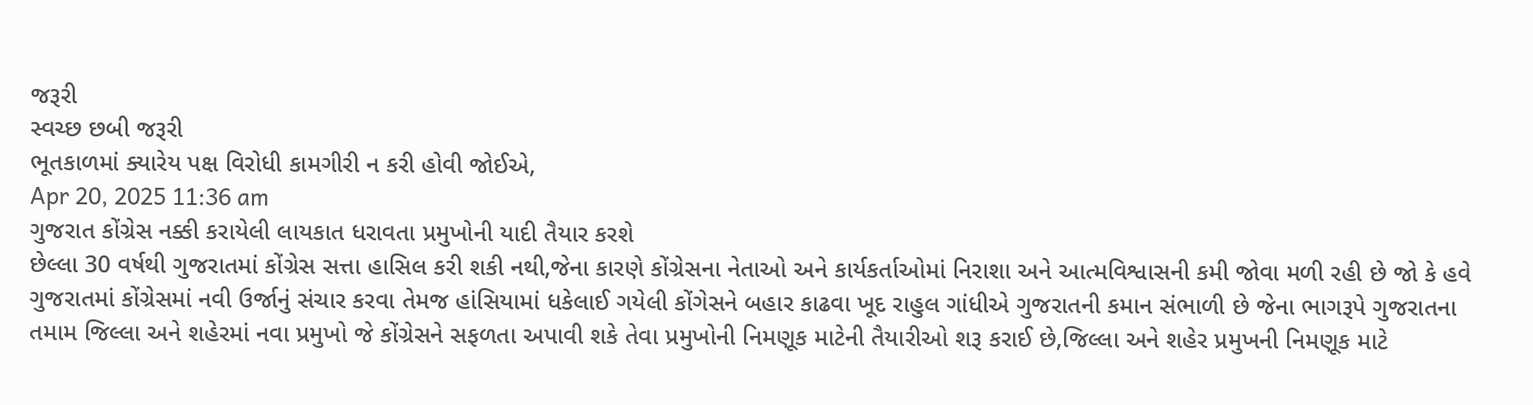જરૂરી
સ્વચ્છ છબી જરૂરી
ભૂતકાળમાં ક્યારેય પક્ષ વિરોધી કામગીરી ન કરી હોવી જોઈએ,
Apr 20, 2025 11:36 am
ગુજરાત કોંગ્રેસ નક્કી કરાયેલી લાયકાત ધરાવતા પ્રમુખોની યાદી તૈયાર કરશે
છેલ્લા 30 વર્ષથી ગુજરાતમાં કોંગ્રેસ સત્તા હાસિલ કરી શકી નથી,જેના કારણે કોંગ્રેસના નેતાઓ અને કાર્યકર્તાઓમાં નિરાશા અને આત્મવિશ્વાસની કમી જોવા મળી રહી છે જો કે હવે ગુજરાતમાં કોંગ્રેસમાં નવી ઉર્જાનું સંચાર કરવા તેમજ હાંસિયામાં ધકેલાઈ ગયેલી કોંગેસને બહાર કાઢવા ખૂદ રાહુલ ગાંધીએ ગુજરાતની કમાન સંભાળી છે જેના ભાગરૂપે ગુજરાતના તમામ જિલ્લા અને શહેરમાં નવા પ્રમુખો જે કોંગ્રેસને સફળતા અપાવી શકે તેવા પ્રમુખોની નિમણૂક માટેની તૈયારીઓ શરૂ કરાઈ છે,જિલ્લા અને શહેર પ્રમુખની નિમણૂક માટે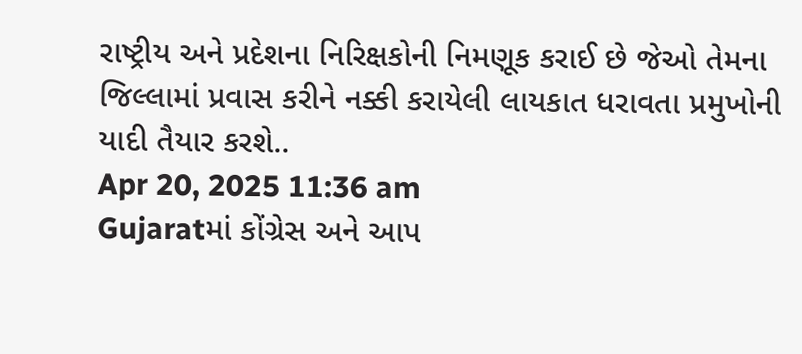રાષ્ટ્રીય અને પ્રદેશના નિરિક્ષકોની નિમણૂક કરાઈ છે જેઓ તેમના જિલ્લામાં પ્રવાસ કરીને નક્કી કરાયેલી લાયકાત ધરાવતા પ્રમુખોની યાદી તૈયાર કરશે..
Apr 20, 2025 11:36 am
Gujaratમાં કોંગ્રેસ અને આપ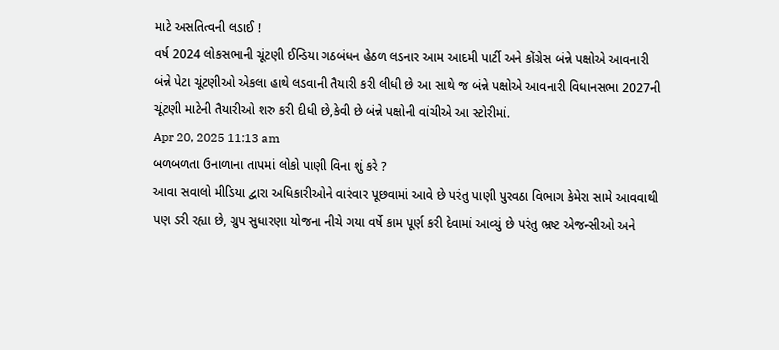માટે અસતિત્વની લડાઈ !
વર્ષ 2024 લોકસભાની ચૂંટણી ઈન્ડિયા ગઠબંધન હેઠળ લડનાર આમ આદમી પાર્ટી અને કોંગ્રેસ બંન્ને પક્ષોએ આવનારી બંન્ને પેટા ચૂંટણીઓ એકલા હાથે લડવાની તૈયારી કરી લીધી છે આ સાથે જ બંન્ને પક્ષોએ આવનારી વિધાનસભા 2027ની ચૂંટણી માટેની તૈયારીઓ શરુ કરી દીધી છે,કેવી છે બંન્ને પક્ષોની વાંચીએ આ સ્ટોરીમાં.
Apr 20, 2025 11:13 am
બળબળતા ઉનાળાના તાપમાં લોકો પાણી વિના શું કરે ?
આવા સવાલો મીડિયા દ્વારા અધિકારીઓને વારંવાર પૂછવામાં આવે છે પરંતુ પાણી પુરવઠા વિભાગ કેમેરા સામે આવવાથી પણ ડરી રહ્યા છે, ગ્રુપ સુધારણા યોજના નીચે ગયા વર્ષે કામ પૂર્ણ કરી દેવામાં આવ્યું છે પરંતુ ભ્રષ્ટ એજન્સીઓ અને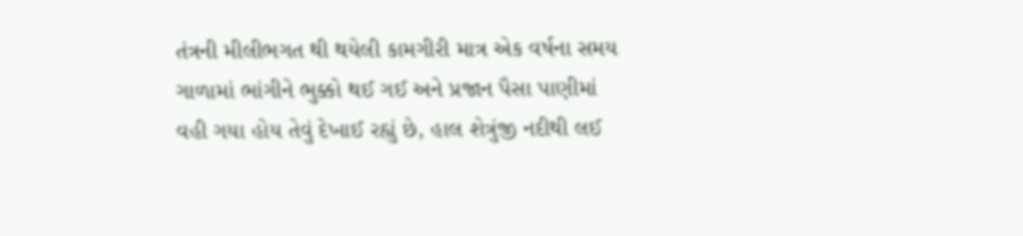તંત્રની મીલીભગત થી થયેલી કામગીરી માત્ર એક વર્ષના સમય ગાળામાં ભાંગીને ભુક્કો થઈ ગઈ અને પ્રજાન પૈસા પાણીમાં વહી ગયા હોય તેવું દેખાઈ રહ્યું છે, હાલ શેત્રુંજી નદીથી લઈ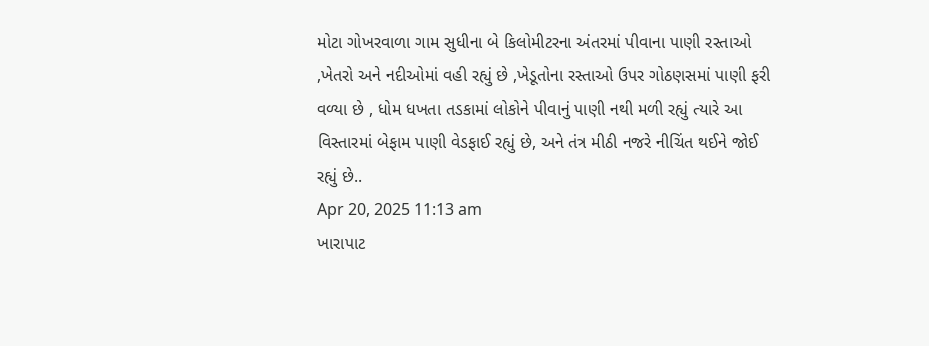મોટા ગોખરવાળા ગામ સુધીના બે કિલોમીટરના અંતરમાં પીવાના પાણી રસ્તાઓ ,ખેતરો અને નદીઓમાં વહી રહ્યું છે ,ખેડૂતોના રસ્તાઓ ઉપર ગોઠણસમાં પાણી ફરી વળ્યા છે , ધોમ ધખતા તડકામાં લોકોને પીવાનું પાણી નથી મળી રહ્યું ત્યારે આ વિસ્તારમાં બેફામ પાણી વેડફાઈ રહ્યું છે, અને તંત્ર મીઠી નજરે નીચિંત થઈને જોઈ રહ્યું છે..
Apr 20, 2025 11:13 am
ખારાપાટ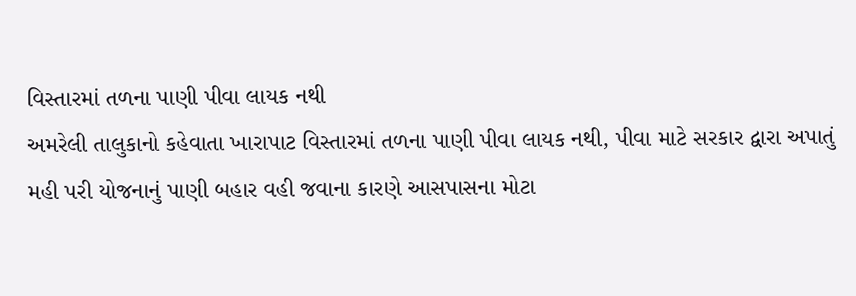વિસ્તારમાં તળના પાણી પીવા લાયક નથી
અમરેલી તાલુકાનો કહેવાતા ખારાપાટ વિસ્તારમાં તળના પાણી પીવા લાયક નથી, પીવા માટે સરકાર દ્વારા અપાતું મહી પરી યોજનાનું પાણી બહાર વહી જવાના કારણે આસપાસના મોટા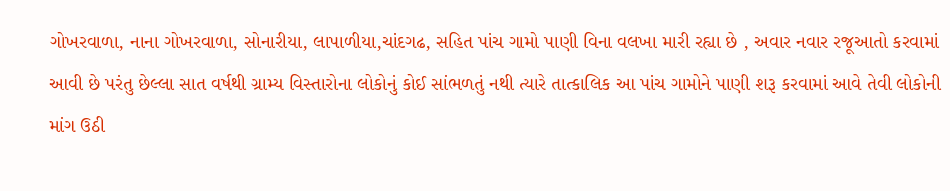ગોખરવાળા, નાના ગોખરવાળા, સોનારીયા, લાપાળીયા,ચાંદગઢ, સહિત પાંચ ગામો પાણી વિના વલખા મારી રહ્યા છે , અવાર નવાર રજૂઆતો કરવામાં આવી છે પરંતુ છેલ્લા સાત વર્ષથી ગ્રામ્ય વિસ્તારોના લોકોનું કોઈ સાંભળતું નથી ત્યારે તાત્કાલિક આ પાંચ ગામોને પાણી શરૂ કરવામાં આવે તેવી લોકોની માંગ ઉઠી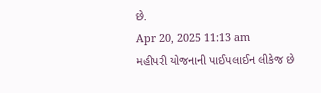છે.
Apr 20, 2025 11:13 am
મહીપરી યોજનાની પાઈપલાઈન લીકેજ છે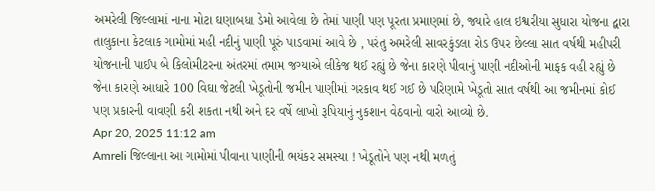અમરેલી જિલ્લામાં નાના મોટા ઘણાબધા ડેમો આવેલા છે તેમાં પાણી પણ પૂરતા પ્રમાણમાં છે, જ્યારે હાલ ઇશ્વરીયા સુધારા યોજના દ્વારા તાલુકાના કેટલાક ગામોમાં મહી નદીનું પાણી પૂરું પાડવામાં આવે છે , પરંતુ અમરેલી સાવરકુંડલા રોડ ઉપર છેલ્લા સાત વર્ષથી મહીપરી યોજનાની પાઈપ બે કિલોમીટરના અંતરમાં તમામ જગ્યાએ લીકેજ થઈ રહ્યું છે જેના કારણે પીવાનું પાણી નદીઓની માફક વહી રહ્યું છે જેના કારણે આધારે 100 વિઘા જેટલી ખેડૂતોની જમીન પાણીમાં ગરકાવ થઈ ગઈ છે પરિણામે ખેડૂતો સાત વર્ષથી આ જમીનમાં કોઈ પણ પ્રકારની વાવણી કરી શકતા નથી અને દર વર્ષે લાખો રૂપિયાનું નુકશાન વેઠવાનો વારો આવ્યો છે.
Apr 20, 2025 11:12 am
Amreli જિલ્લાના આ ગામોમાં પીવાના પાણીની ભયંકર સમસ્યા ! ખેડૂતોને પણ નથી મળતું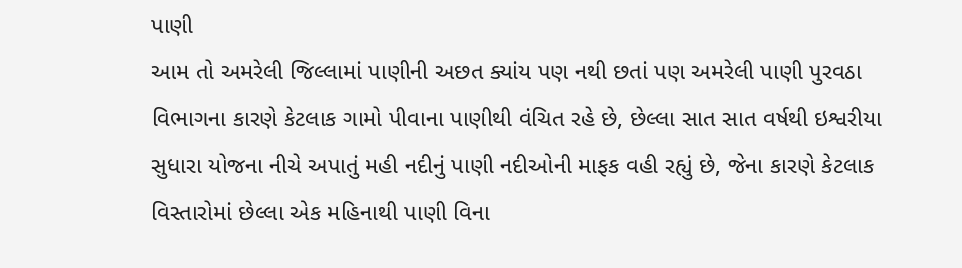પાણી
આમ તો અમરેલી જિલ્લામાં પાણીની અછત ક્યાંય પણ નથી છતાં પણ અમરેલી પાણી પુરવઠા વિભાગના કારણે કેટલાક ગામો પીવાના પાણીથી વંચિત રહે છે, છેલ્લા સાત સાત વર્ષથી ઇશ્વરીયા સુધારા યોજના નીચે અપાતું મહી નદીનું પાણી નદીઓની માફક વહી રહ્યું છે, જેના કારણે કેટલાક વિસ્તારોમાં છેલ્લા એક મહિનાથી પાણી વિના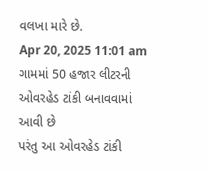વલખા મારે છે.
Apr 20, 2025 11:01 am
ગામમાં 50 હજાર લીટરની ઓવરહેડ ટાંકી બનાવવામાં આવી છે
પરંતુ આ ઓવરહેડ ટાંકી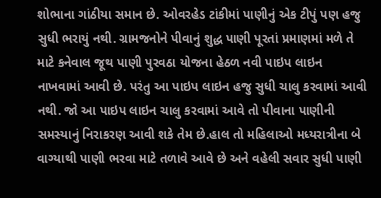શોભાના ગાંઠીયા સમાન છે. ઓવરહેડ ટાંકીમાં પાણીનું એક ટીપું પણ હજુ સુધી ભરાયું નથી. ગ્રામજનોને પીવાનું શુદ્ધ પાણી પૂરતાં પ્રમાણમાં મળે તે માટે કનેવાલ જૂથ પાણી પુરવઠા યોજના હેઠળ નવી પાઇપ લાઇન નાખવામાં આવી છે. પરંતુ આ પાઇપ લાઇન હજુ સુધી ચાલુ કરવામાં આવી નથી. જો આ પાઇપ લાઇન ચાલુ કરવામાં આવે તો પીવાના પાણીની સમસ્યાનું નિરાકરણ આવી શકે તેમ છે.હાલ તો મહિલાઓ મધ્યરાત્રીના બે વાગ્યાથી પાણી ભરવા માટે તળાવે આવે છે અને વહેલી સવાર સુધી પાણી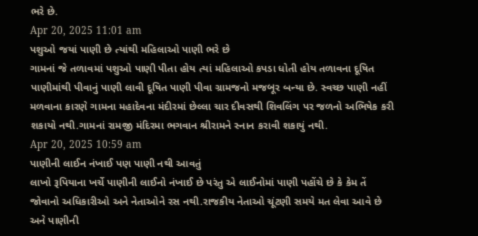ભરે છે.
Apr 20, 2025 11:01 am
પશુઓ જયાં પાણી છે ત્યાંથી મહિલાઓ પાણી ભરે છે
ગામનાં જે તળાવમાં પશુઓ પાણી પીતા હોય ત્યાં મહિલાઓ કપડા ધોતી હોય તળાવના દૂષિત પાણીમાંથી પીવાનું પાણી લાવી દૂષિત પાણી પીવા ગ્રામજનો મજબૂર બન્યા છે. સ્વચ્છ પાણી નહીં મળવાના કારણે ગામના મહાદેવના મંદીરમાં છેલ્લા ચાર દીવસથી શિવલિંગ પર જળનો અભિષેક કરી શકાયો નથી.ગામનાં રામજી મંદિરમા ભગવાન શ્રીરામને સ્નાન કરાવી શકાયું નથી.
Apr 20, 2025 10:59 am
પાણીની લાઈન નંખાઈ પણ પાણી નથી આવતું
લાખો રૂપિયાના ખર્ચે પાણીની લાઈનો નંખાઈ છે પરંતુ એ લાઈનોમાં પાણી પહોંચે છે કે કેમ તેં જોવાનો અધિકારીઓ અને નેતાઓને રસ નથી.રાજકીય નેતાઓ ચૂંટણી સમયે મત લેવા આવે છે અને પાણીની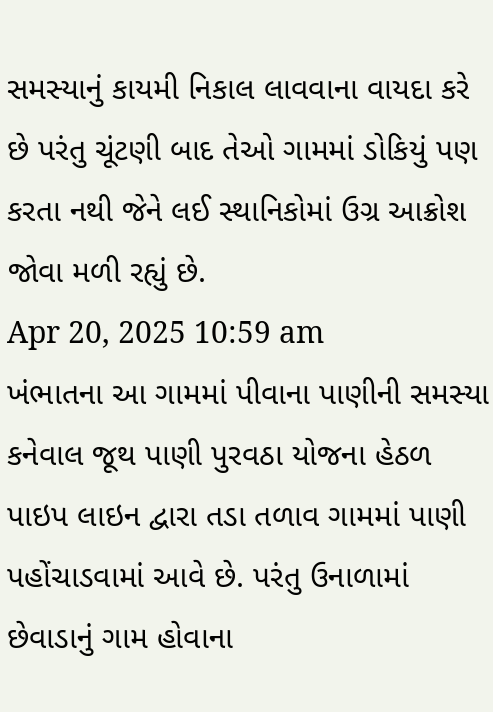સમસ્યાનું કાયમી નિકાલ લાવવાના વાયદા કરે છે પરંતુ ચૂંટણી બાદ તેઓ ગામમાં ડોકિયું પણ કરતા નથી જેને લઈ સ્થાનિકોમાં ઉગ્ર આક્રોશ જોવા મળી રહ્યું છે.
Apr 20, 2025 10:59 am
ખંભાતના આ ગામમાં પીવાના પાણીની સમસ્યા
કનેવાલ જૂથ પાણી પુરવઠા યોજના હેઠળ પાઇપ લાઇન દ્વારા તડા તળાવ ગામમાં પાણી પહોંચાડવામાં આવે છે. પરંતુ ઉનાળામાં છેવાડાનું ગામ હોવાના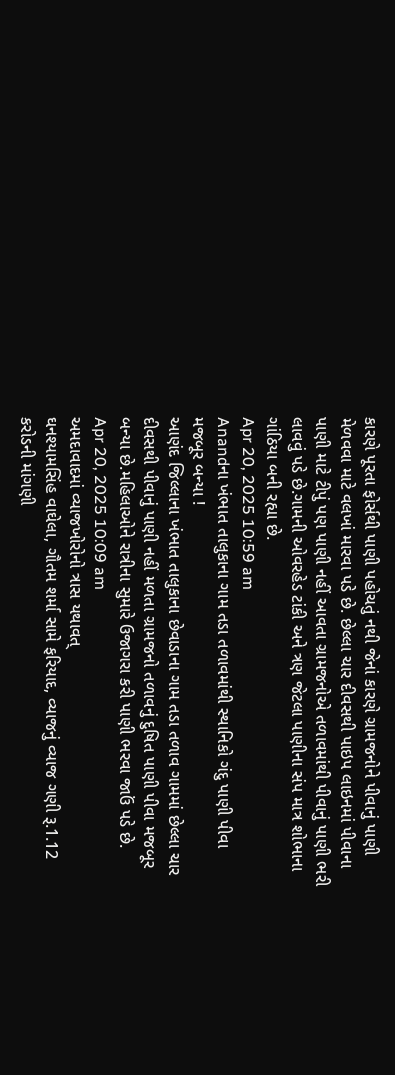કારણે પૂરતા ફોર્સથી પાણી પહોચતું નથી જેનાં કારણે ગ્રામજનોને પીવાનું પાણી મેળવવા માટે વલખાં મારવા પડે છે. છેલ્લા ચાર દીવસથી પાઇપ લાઇનમાં પીવાના પાણી માટે ટીપું પણ પાણી નહીં આવતા ગ્રામજનોએ તળાવમાંથી પીવાનું પાણી ભરી લાવવું પડે છે.ગામની ઓવરહેડ ટાંકી અને ત્રણ જેટલા પાણીના સંપ માત્ર શોભાના ગાંઠિયા બની રહ્યા છે.
Apr 20, 2025 10:59 am
Anandના ખંભાત તાલુકાના ગામ તડા તળાવમાંથી સ્થાનિકો ગંદુ પાણી પીવા મજબૂર બન્યા !
આણંદ જિલ્લાના ખંભાત તાલુકાના છેવાડાના ગામ તડા તળાવ ગામમાં છેલ્લા ચાર દીવસથી પીવાનું પાણી નહીં મળતા ગ્રામજનો તળાવનું દુષિત પાણી પીવા મજબૂર બન્યા છે.મહિલાઓને રાત્રીના સુમારે ઉજાગરા કરી પાણી ભરવા જાઉં પડે છે.
Apr 20, 2025 10:09 am
અમદાવાદમાં વ્યાજખોરોનો ત્રાસ યથાવત્
ઘનશ્યામસિંહ વાઘેલા, ગૌતમ શર્મા સામે ફરિયાદ, વ્યાજનું વ્યાજ ગણી રૂ.1.12 કરોડની માંગણી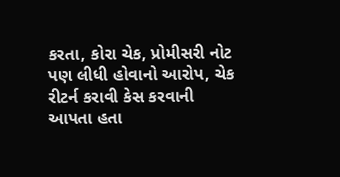કરતા, કોરા ચેક, પ્રોમીસરી નોટ પણ લીધી હોવાનો આરોપ, ચેક રીટર્ન કરાવી કેસ કરવાની આપતા હતા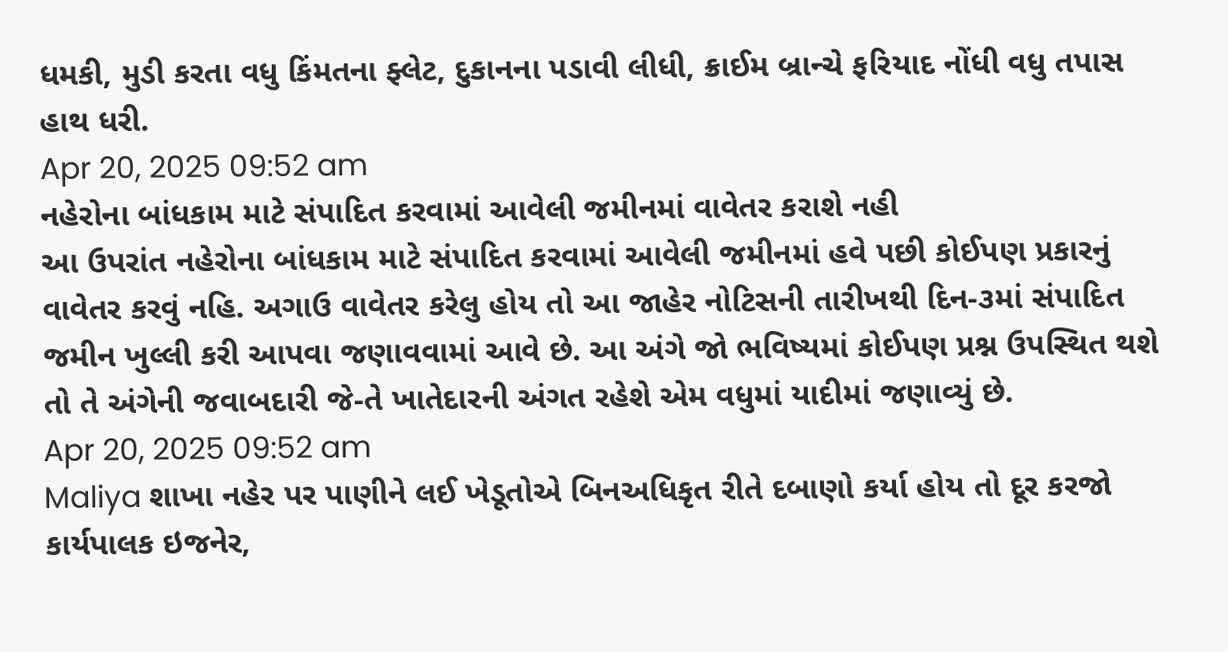ધમકી, મુડી કરતા વધુ કિંમતના ફ્લેટ, દુકાનના પડાવી લીધી, ક્રાઈમ બ્રાન્ચે ફરિયાદ નોંધી વધુ તપાસ હાથ ધરી.
Apr 20, 2025 09:52 am
નહેરોના બાંધકામ માટે સંપાદિત કરવામાં આવેલી જમીનમાં વાવેતર કરાશે નહી
આ ઉપરાંત નહેરોના બાંધકામ માટે સંપાદિત કરવામાં આવેલી જમીનમાં હવે પછી કોઈપણ પ્રકારનું વાવેતર કરવું નહિ. અગાઉ વાવેતર કરેલુ હોય તો આ જાહેર નોટિસની તારીખથી દિન-૩માં સંપાદિત જમીન ખુલ્લી કરી આપવા જણાવવામાં આવે છે. આ અંગે જો ભવિષ્યમાં કોઈપણ પ્રશ્ન ઉપસ્થિત થશે તો તે અંગેની જવાબદારી જે-તે ખાતેદારની અંગત રહેશે એમ વધુમાં યાદીમાં જણાવ્યું છે.
Apr 20, 2025 09:52 am
Maliya શાખા નહેર પર પાણીને લઈ ખેડૂતોએ બિનઅધિકૃત રીતે દબાણો કર્યા હોય તો દૂર કરજો
કાર્યપાલક ઇજનેર,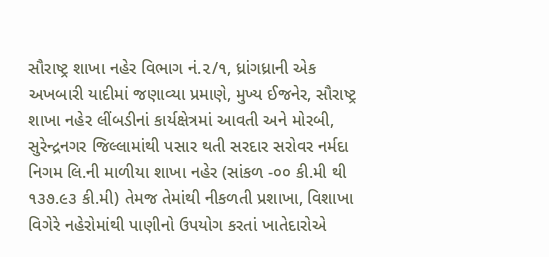સૌરાષ્ટ્ર શાખા નહેર વિભાગ નં.૨/૧, ધ્રાંગધ્રાની એક અખબારી યાદીમાં જણાવ્યા પ્રમાણે, મુખ્ય ઈજનેર, સૌરાષ્ટ્ર શાખા નહેર લીંબડીનાં કાર્યક્ષેત્રમાં આવતી અને મોરબી, સુરેન્દ્રનગર જિલ્લામાંથી પસાર થતી સરદાર સરોવર નર્મદા નિગમ લિ.ની માળીયા શાખા નહેર (સાંકળ -૦૦ કી.મી થી ૧૩૭.૯૩ કી.મી) તેમજ તેમાંથી નીકળતી પ્રશાખા, વિશાખા વિગેરે નહેરોમાંથી પાણીનો ઉપયોગ કરતાં ખાતેદારોએ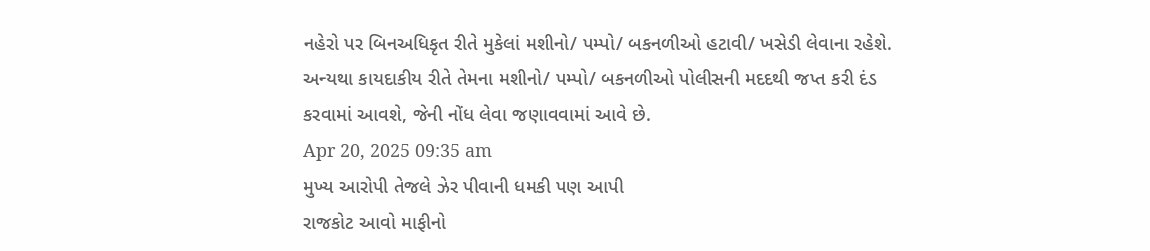નહેરો પર બિનઅધિકૃત રીતે મુકેલાં મશીનો/ પમ્પો/ બકનળીઓ હટાવી/ ખસેડી લેવાના રહેશે. અન્યથા કાયદાકીય રીતે તેમના મશીનો/ પમ્પો/ બકનળીઓ પોલીસની મદદથી જપ્ત કરી દંડ કરવામાં આવશે, જેની નોંધ લેવા જણાવવામાં આવે છે.
Apr 20, 2025 09:35 am
મુખ્ય આરોપી તેજલે ઝેર પીવાની ધમકી પણ આપી
રાજકોટ આવો માફીનો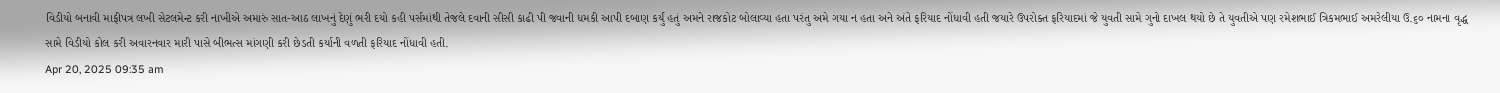વિડીયો બનાવી માફીપત્ર લખી સેટલમેન્ટ કરી નાખીએ અમારું સાત-આઠ લાખનું દેણું ભરી દયો કહી પર્સમાંથી તેજલે દવાની સીસી કાઢી પી જવાની ધમકી આપી દબાણ કર્યું હતું અમને રાજકોટ બોલાવ્યા હતા પરંતુ અમે ગયા ન હતા અને અંતે ફરિયાદ નોંધાવી હતી જયારે ઉપરોક્ત ફરિયાદમાં જે યુવતી સામે ગુનો દાખલ થયો છે તે યુવતીએ પણ રમેશભાઈ ત્રિકમભાઈ અમરેલીયા ઉ.૬૦ નામના વૃદ્ધ સામે વિડીયો કોલ કરી અવારનવાર મારી પાસે બીભત્સ માંગણી કરી છેડતી કર્યાની વળતી ફરિયાદ નોંધાવી હતી.
Apr 20, 2025 09:35 am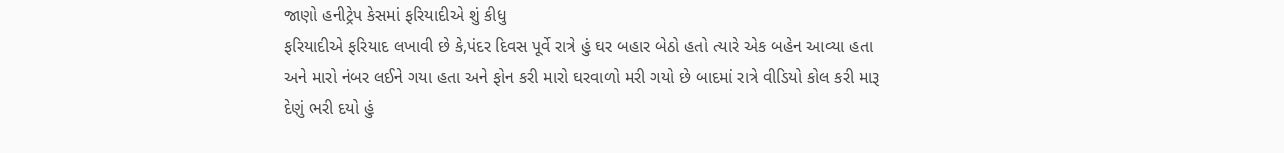જાણો હનીટ્રેપ કેસમાં ફરિયાદીએ શું કીધુ
ફરિયાદીએ ફરિયાદ લખાવી છે કે,પંદર દિવસ પૂર્વે રાત્રે હું ઘર બહાર બેઠો હતો ત્યારે એક બહેન આવ્યા હતા અને મારો નંબર લઈને ગયા હતા અને ફોન કરી મારો ઘરવાળો મરી ગયો છે બાદમાં રાત્રે વીડિયો કોલ કરી મારૂ દેણું ભરી દયો હું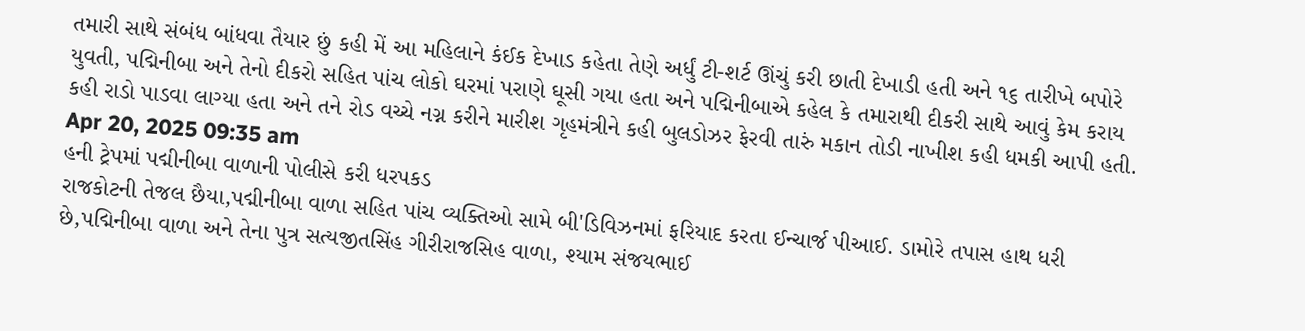તમારી સાથે સંબંધ બાંધવા તૈયાર છું કહી મેં આ મહિલાને કંઈક દેખાડ કહેતા તેણે અર્ધું ટી-શર્ટ ઊંચું કરી છાતી દેખાડી હતી અને ૧૬ તારીખે બપોરે યુવતી, પદ્મિનીબા અને તેનો દીકરો સહિત પાંચ લોકો ઘરમાં પરાણે ઘૂસી ગયા હતા અને પદ્મિનીબાએ કહેલ કે તમારાથી દીકરી સાથે આવું કેમ કરાય કહી રાડો પાડવા લાગ્યા હતા અને તને રોડ વચ્ચે નગ્ન કરીને મારીશ ગૃહમંત્રીને કહી બુલડોઝર ફેરવી તારું મકાન તોડી નાખીશ કહી ધમકી આપી હતી.
Apr 20, 2025 09:35 am
હની ટ્રેપમાં પદ્મીનીબા વાળાની પોલીસે કરી ધરપકડ
રાજકોટની તેજલ છૈયા,પદ્મીનીબા વાળા સહિત પાંચ વ્યક્તિઓ સામે બી'ડિવિઝનમાં ફરિયાદ કરતા ઈન્ચાર્જ પીઆઈ. ડામોરે તપાસ હાથ ધરી છે,પદ્મિનીબા વાળા અને તેના પુત્ર સત્યજીતસિંહ ગીરીરાજસિહ વાળા, શ્યામ સંજયભાઈ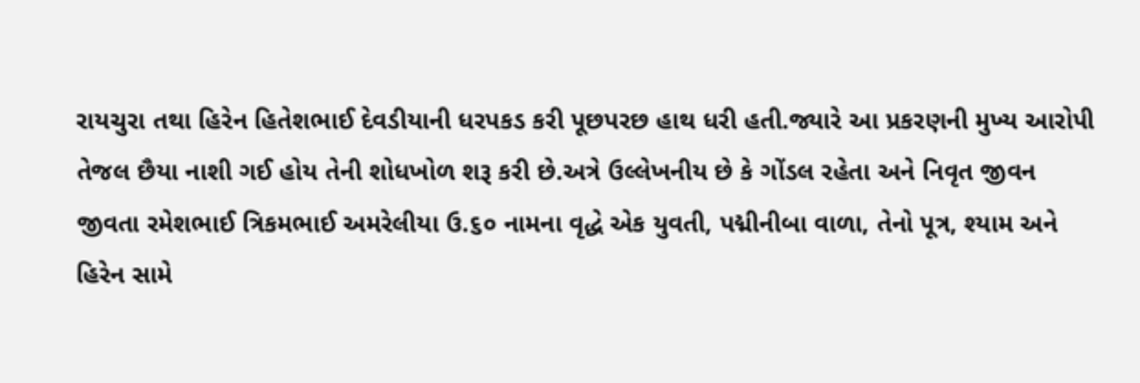રાયચુરા તથા હિરેન હિતેશભાઈ દેવડીયાની ધરપકડ કરી પૂછપરછ હાથ ધરી હતી.જ્યારે આ પ્રકરણની મુખ્ય આરોપી તેજલ છૈયા નાશી ગઈ હોય તેની શોધખોળ શરૂ કરી છે.અત્રે ઉલ્લેખનીય છે કે ગોંડલ રહેતા અને નિવૃત જીવન જીવતા રમેશભાઈ ત્રિકમભાઈ અમરેલીયા ઉ.૬૦ નામના વૃદ્ધે એક યુવતી, પદ્મીનીબા વાળા, તેનો પૂત્ર, શ્યામ અને હિરેન સામે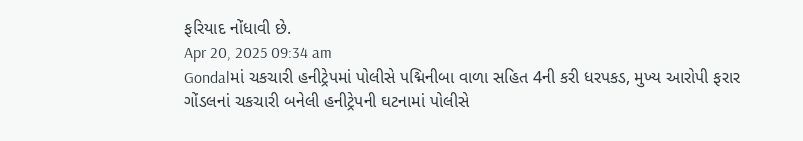ફરિયાદ નોંધાવી છે.
Apr 20, 2025 09:34 am
Gondalમાં ચકચારી હનીટ્રેપમાં પોલીસે પદ્મિનીબા વાળા સહિત 4ની કરી ધરપકડ, મુખ્ય આરોપી ફરાર
ગોંડલનાં ચકચારી બનેલી હનીટ્રેપની ઘટનામાં પોલીસે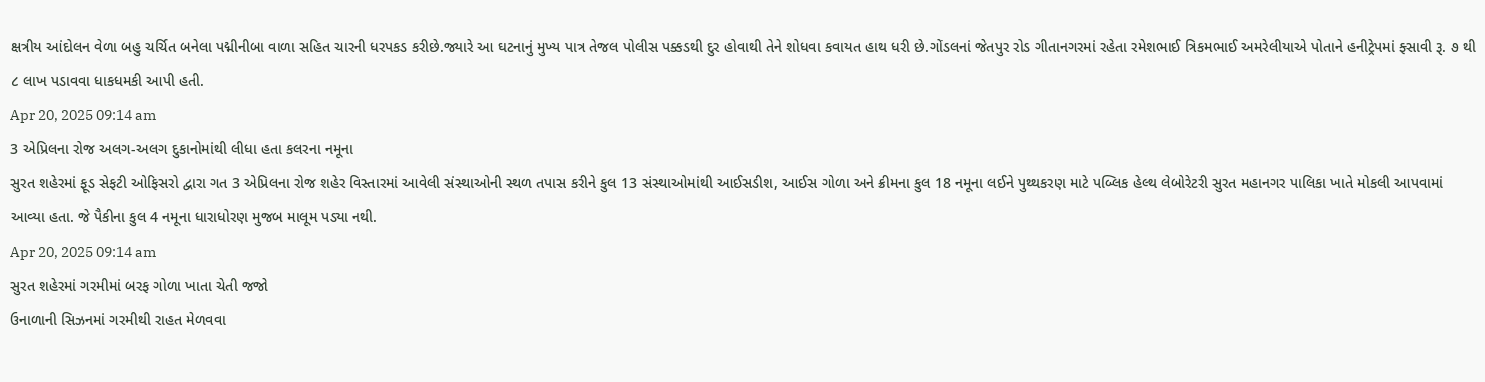ક્ષત્રીય આંદોલન વેળા બહુ ચર્ચિત બનેલા પદ્મીનીબા વાળા સહિત ચારની ધરપકડ કરીછે.જ્યારે આ ઘટનાનું મુખ્ય પાત્ર તેજલ પોલીસ પક્કડથી દુર હોવાથી તેને શોધવા કવાયત હાથ ધરી છે.ગોંડલનાં જેતપુર રોડ ગીતાનગરમાં રહેતા રમેશભાઈ ત્રિકમભાઈ અમરેલીયાએ પોતાને હનીટ્રેપમાં ફ્સાવી રૂ. ૭ થી ૮ લાખ પડાવવા ધાકધમકી આપી હતી.
Apr 20, 2025 09:14 am
3 એપ્રિલના રોજ અલગ-અલગ દુકાનોમાંથી લીધા હતા કલરના નમૂના
સુરત શહેરમાં ફૂડ સેફટી ઓફિસરો દ્વારા ગત 3 એપ્રિલના રોજ શહેર વિસ્તારમાં આવેલી સંસ્થાઓની સ્થળ તપાસ કરીને કુલ 13 સંસ્થાઓમાંથી આઈસડીશ, આઈસ ગોળા અને ક્રીમના કુલ 18 નમૂના લઈને પુથ્થકરણ માટે પબ્લિક હેલ્થ લેબોરેટરી સુરત મહાનગર પાલિકા ખાતે મોકલી આપવામાં આવ્યા હતા. જે પૈકીના કુલ 4 નમૂના ધારાધોરણ મુજબ માલૂમ પડ્યા નથી.
Apr 20, 2025 09:14 am
સુરત શહેરમાં ગરમીમાં બરફ ગોળા ખાતા ચેતી જજો
ઉનાળાની સિઝનમાં ગરમીથી રાહત મેળવવા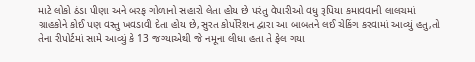માટે લોકો ઠંડા પીણા અને બરફ ગોળાનો સહારો લેતા હોય છે પરંતુ વેપારીઓ વધુ રૂપિયા કમાવવાની લાલચમાં ગ્રાહકોને કોઈ પણ વસ્તુ ખવડાવી દેતા હોય છે,સુરત કોર્પોરેશન દ્વારા આ બાબતને લઈ ચેકિંગ કરવામાં આવ્યું હતુ,તો તેના રીપોર્ટમાં સામે આવ્યું કે 13 જગ્યાએથી જે નમૂના લીધા હતા તે ફેલ ગયા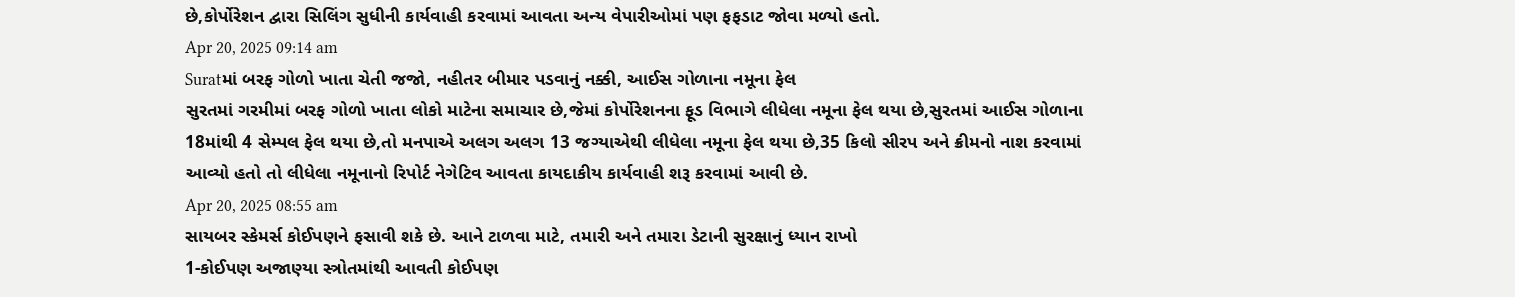છે,કોર્પોરેશન દ્વારા સિલિંગ સુધીની કાર્યવાહી કરવામાં આવતા અન્ય વેપારીઓમાં પણ ફફડાટ જોવા મળ્યો હતો.
Apr 20, 2025 09:14 am
Suratમાં બરફ ગોળો ખાતા ચેતી જજો, નહીતર બીમાર પડવાનું નક્કી, આઈસ ગોળાના નમૂના ફેલ
સુરતમાં ગરમીમાં બરફ ગોળો ખાતા લોકો માટેના સમાચાર છે,જેમાં કોર્પોરેશનના ફૂડ વિભાગે લીધેલા નમૂના ફેલ થયા છે,સુરતમાં આઈસ ગોળાના 18માંથી 4 સેમ્પલ ફેલ થયા છે,તો મનપાએ અલગ અલગ 13 જગ્યાએથી લીધેલા નમૂના ફેલ થયા છે,35 કિલો સીરપ અને ક્રીમનો નાશ કરવામાં આવ્યો હતો તો લીધેલા નમૂનાનો રિપોર્ટ નેગેટિવ આવતા કાયદાકીય કાર્યવાહી શરૂ કરવામાં આવી છે.
Apr 20, 2025 08:55 am
સાયબર સ્કેમર્સ કોઈપણને ફસાવી શકે છે. આને ટાળવા માટે, તમારી અને તમારા ડેટાની સુરક્ષાનું ધ્યાન રાખો
1-કોઈપણ અજાણ્યા સ્ત્રોતમાંથી આવતી કોઈપણ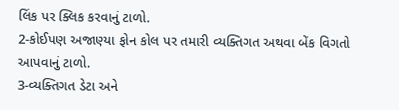લિંક પર ક્લિક કરવાનું ટાળો.
2-કોઈપણ અજાણ્યા ફોન કોલ પર તમારી વ્યક્તિગત અથવા બેંક વિગતો આપવાનું ટાળો.
3-વ્યક્તિગત ડેટા અને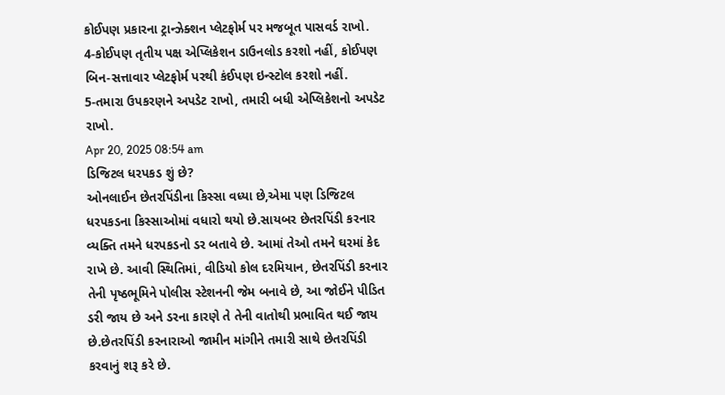કોઈપણ પ્રકારના ટ્રાન્ઝેક્શન પ્લેટફોર્મ પર મજબૂત પાસવર્ડ રાખો.
4-કોઈપણ તૃતીય પક્ષ એપ્લિકેશન ડાઉનલોડ કરશો નહીં, કોઈપણ બિન-સત્તાવાર પ્લેટફોર્મ પરથી કંઈપણ ઇન્સ્ટોલ કરશો નહીં.
5-તમારા ઉપકરણને અપડેટ રાખો, તમારી બધી એપ્લિકેશનો અપડેટ રાખો.
Apr 20, 2025 08:54 am
ડિજિટલ ધરપકડ શું છે?
ઓનલાઈન છેતરપિંડીના કિસ્સા વધ્યા છે,એમા પણ ડિજિટલ ધરપકડના કિસ્સાઓમાં વધારો થયો છે.સાયબર છેતરપિંડી કરનાર વ્યક્તિ તમને ધરપકડનો ડર બતાવે છે. આમાં તેઓ તમને ઘરમાં કેદ રાખે છે. આવી સ્થિતિમાં, વીડિયો કોલ દરમિયાન, છેતરપિંડી કરનાર તેની પૃષ્ઠભૂમિને પોલીસ સ્ટેશનની જેમ બનાવે છે, આ જોઈને પીડિત ડરી જાય છે અને ડરના કારણે તે તેની વાતોથી પ્રભાવિત થઈ જાય છે.છેતરપિંડી કરનારાઓ જામીન માંગીને તમારી સાથે છેતરપિંડી કરવાનું શરૂ કરે છે.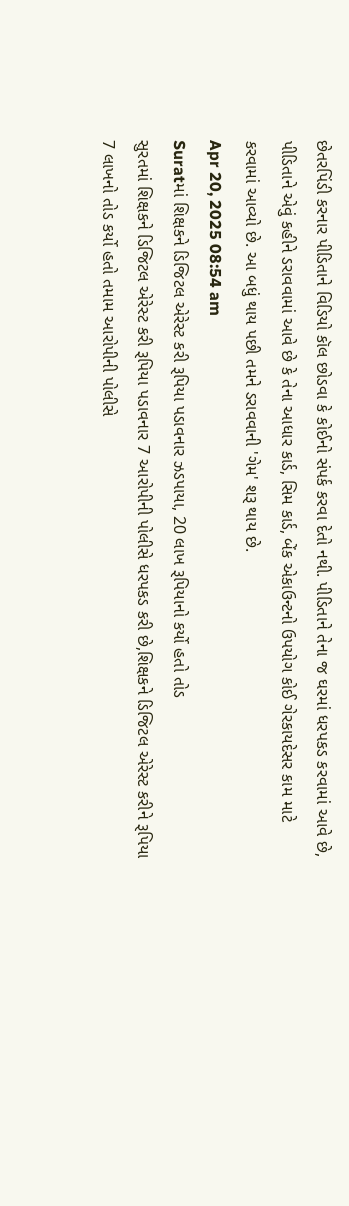છેતરપિંડી કરનાર પીડિતાને વિડિયો કૉલ છોડવા કે કોઈનો સંપર્ક કરવા દેતો નથી. પીડિતાને તેના જ ઘરમાં ધરપકડ કરવામાં આવે છે, પીડિતાને એવું કહીને ડરાવવામાં આવે છે કે તેના આધાર કાર્ડ, સિમ કાર્ડ, બેંક એકાઉન્ટનો ઉપયોગ કોઈ ગેરકાયદેસર કામ માટે કરવામાં આવ્યો છે. આ બધું થાય પછી તમને ડરાવવાની 'ગેમ' શરૂ થાય છે.
Apr 20, 2025 08:54 am
Suratમાં શિક્ષકને ડિજિટલ એરેસ્ટ કરી રૂપિયા પડાવનાર ઝડપાયા, 20 લાખ રૂપિયાનો કર્યો હતો તોડ
સુરતમાં શિક્ષકને ડિજિટલ એરેસ્ટ કરી રૂપિયા પડાવનાર 7 આરોપીની પોલીસે ધરપકડ કરી છે,શિક્ષકને ડિજિટલ એરેસ્ટ કરીને રૂપિયા 7 લાખનો તોડ કર્યો હતો તમામ આરોપીની પોલીસે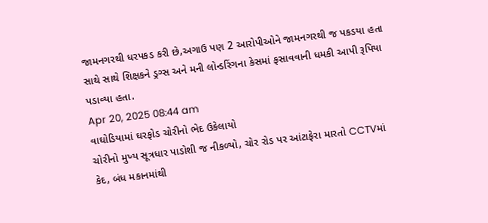જામનગરથી ધરપકડ કરી છે,અગાઉ પણ 2 આરોપીઓને જામનગરથી જ પકડયા હતા સાથે સાથે શિક્ષકને ડ્રગ્સ અને મની લોન્ડરિંગના કેસમાં ફસાવવાની ધમકી આપી રૂપિયા પડાવ્યા હતા.
Apr 20, 2025 08:44 am
વાઘોડિયામાં ઘરફોડ ચોરીનો ભેદ ઉકેલાયો
ચોરીનો મુખ્ય સૂત્રધાર પાડોશી જ નીકળ્યો, ચોર રોડ પર આંટાફેરા મારતો CCTVમાં કેદ, બંધ મકાનમાંથી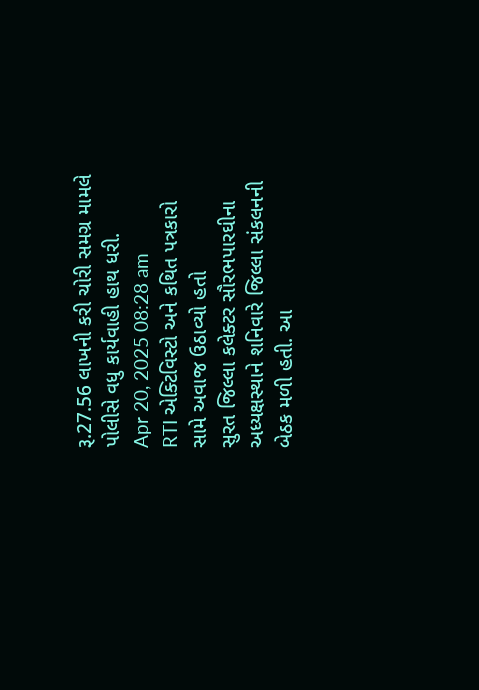રૂ.27.56 લાખની કરી ચોરી સમગ્ર મામલે પોલીસે વધુ કાર્યવાહી હાથ ધરી.
Apr 20, 2025 08:28 am
RTI એક્ટિવિસ્ટો અને કથિત પત્રકારો સામે અવાજ ઉઠાવ્યો હતો
સુરત જિલ્લા કલેક્ટર સૌરભપારઘીના અધ્યક્ષસ્થાને શનિવારે જિલ્લા સંકલનની બેઠક મળી હતી. આ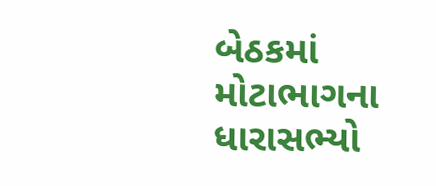બેઠકમાં મોટાભાગના ધારાસભ્યો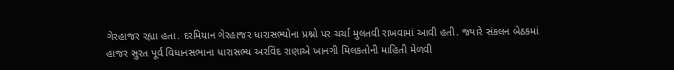ગેરહાજર રહ્યા હતા. દરમિયાન ગેરહાજર ધારાસભ્યોના પ્રશ્નો પર ચર્ચા મુલતવી રાખવામાં આવી હતી. જ્યારે સંકલન બેઠકમાં હાજર સુરત પૂર્વ વિધાનસભાના ધારાસભ્ય અરવિંદ રાણાએ ખાનગી મિલકતોની માહિતી મેળવી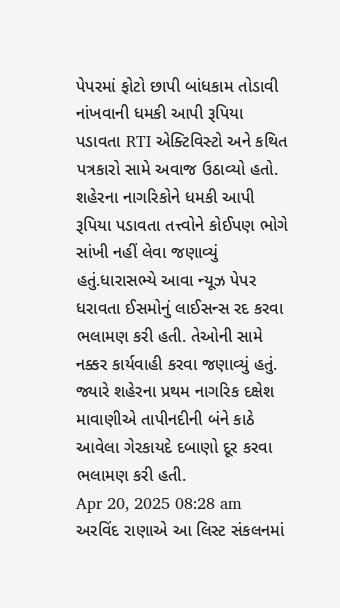પેપરમાં ફોટો છાપી બાંધકામ તોડાવી નાંખવાની ધમકી આપી રૂપિયા પડાવતા RTI એક્ટિવિસ્ટો અને કથિત પત્રકારો સામે અવાજ ઉઠાવ્યો હતો. શહેરના નાગરિકોને ધમકી આપી રૂપિયા પડાવતા તત્ત્વોને કોઈપણ ભોગે સાંખી નહીં લેવા જણાવ્યું હતું.ધારાસભ્યે આવા ન્યૂઝ પેપર ધરાવતા ઈસમોનું લાઈસન્સ રદ કરવા ભલામણ કરી હતી. તેઓની સામે નક્કર કાર્યવાહી કરવા જણાવ્યું હતું. જ્યારે શહેરના પ્રથમ નાગરિક દક્ષેશ માવાણીએ તાપીનદીની બંને કાઠે આવેલા ગેરકાયદે દબાણો દૂર કરવા ભલામણ કરી હતી.
Apr 20, 2025 08:28 am
અરવિંદ રાણાએ આ લિસ્ટ સંકલનમાં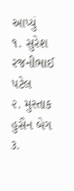આપ્યું
૧. સુરેશ રજનીભાઈ પટેલ
૨. મુસ્તાક હુસૈન બેગ
૩.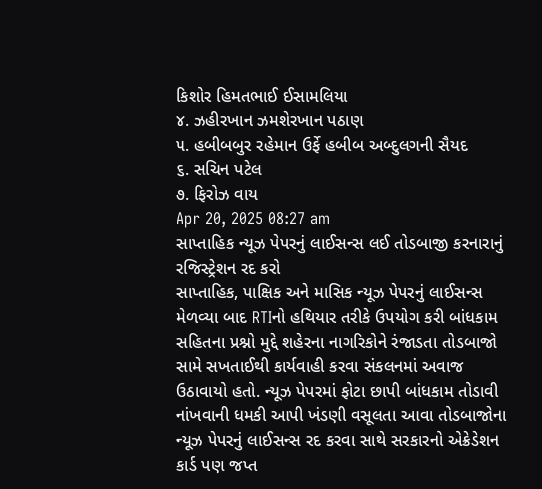કિશોર હિમતભાઈ ઈસામલિયા
૪. ઝહીરખાન ઝમશેરખાન પઠાણ
૫. હબીબબુર રહેમાન ઉર્ફે હબીબ અબ્દુલગની સૈયદ
૬. સચિન પટેલ
૭. ફિરોઝ વાય
Apr 20, 2025 08:27 am
સાપ્તાહિક ન્યૂઝ પેપરનું લાઈસન્સ લઈ તોડબાજી કરનારાનું રજિસ્ટ્રેશન રદ કરો
સાપ્તાહિક, પાક્ષિક અને માસિક ન્યૂઝ પેપરનું લાઈસન્સ મેળવ્યા બાદ RTIનો હથિયાર તરીકે ઉપયોગ કરી બાંધકામ સહિતના પ્રશ્નો મુદ્દે શહેરના નાગરિકોને રંજાડતા તોડબાજો સામે સખતાઈથી કાર્યવાહી કરવા સંકલનમાં અવાજ ઉઠાવાયો હતો. ન્યૂઝ પેપરમાં ફોટા છાપી બાંધકામ તોડાવી નાંખવાની ધમકી આપી ખંડણી વસૂલતા આવા તોડબાજોના ન્યૂઝ પેપરનું લાઈસન્સ રદ કરવા સાથે સરકારનો એક્રેડેશન કાર્ડ પણ જપ્ત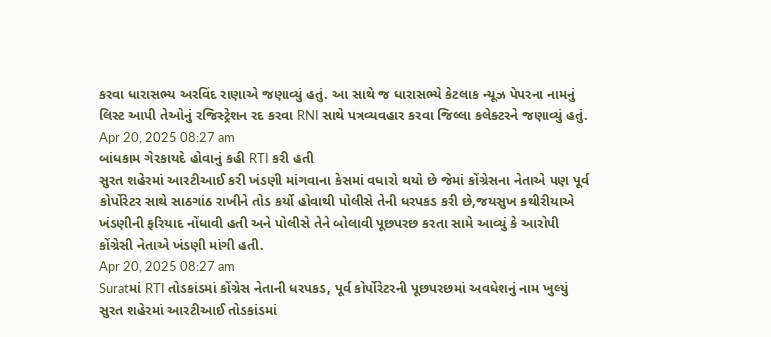કરવા ધારાસભ્ય અરવિંદ રાણાએ જણાવ્યું હતું. આ સાથે જ ધારાસભ્યે કેટલાક ન્યૂઝ પેપરના નામનું લિસ્ટ આપી તેઓનું રજિસ્ટ્રેશન રદ કરવા RNI સાથે પત્રવ્યવહાર કરવા જિલ્લા કલેક્ટરને જણાવ્યું હતું.
Apr 20, 2025 08:27 am
બાંધકામ ગેરકાયદે હોવાનું કહી RTI કરી હતી
સુરત શહેરમાં આરટીઆઈ કરી ખંડણી માંગવાના કેસમાં વધારો થયો છે જેમાં કોંગ્રેસના નેતાએ પણ પૂર્વ કોર્પોરેટર સાથે સાઠગાંઠ રાખીને તોડ કર્યો હોવાથી પોલીસે તેની ધરપકડ કરી છે,જયસુખ કથીરીયાએ ખંડણીની ફરિયાદ નોંધાવી હતી અને પોલીસે તેને બોલાવી પૂછપરછ કરતા સામે આવ્યું કે આરોપી કોંગ્રેસી નેતાએ ખંડણી માંગી હતી.
Apr 20, 2025 08:27 am
Suratમાં RTI તોડકાંડમાં કોંગ્રેસ નેતાની ધરપકડ, પૂર્વ કોર્પોરેટરની પૂછપરછમાં અવધેશનું નામ ખુલ્યું
સુરત શહેરમાં આરટીઆઈ તોડકાંડમાં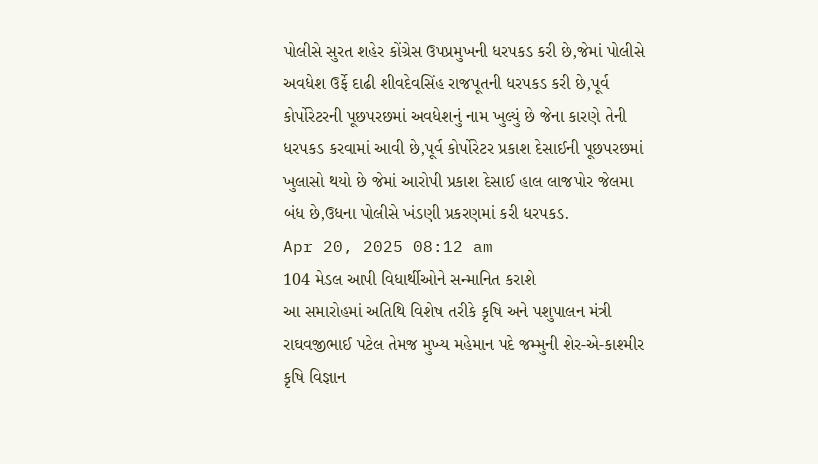પોલીસે સુરત શહેર કોંગ્રેસ ઉપપ્રમુખની ધરપકડ કરી છે,જેમાં પોલીસે અવધેશ ઉર્ફે દાઢી શીવદેવસિંહ રાજપૂતની ધરપકડ કરી છે,પૂર્વ કોર્પોરેટરની પૂછપરછમાં અવધેશનું નામ ખુલ્યું છે જેના કારણે તેની ધરપકડ કરવામાં આવી છે,પૂર્વ કોર્પોરેટર પ્રકાશ દેસાઈની પૂછપરછમાં ખુલાસો થયો છે જેમાં આરોપી પ્રકાશ દેસાઈ હાલ લાજપોર જેલમા બંધ છે,ઉધના પોલીસે ખંડણી પ્રકરણમાં કરી ધરપકડ.
Apr 20, 2025 08:12 am
104 મેડલ આપી વિધાર્થીઓને સન્માનિત કરાશે
આ સમારોહમાં અતિથિ વિશેષ તરીકે કૃષિ અને પશુપાલન મંત્રી રાઘવજીભાઈ પટેલ તેમજ મુખ્ય મહેમાન પદે જમ્મુની શેર-એ-કાશ્મીર કૃષિ વિજ્ઞાન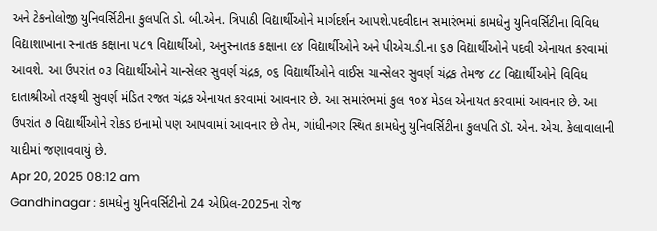અને ટેકનોલોજી યુનિવર્સિટીના કુલપતિ ડો. બી.એન. ત્રિપાઠી વિદ્યાર્થીઓને માર્ગદર્શન આપશે.પદવીદાન સમારંભમાં કામધેનુ યુનિવર્સિટીના વિવિધ વિદ્યાશાખાના સ્નાતક કક્ષાના ૫૮૧ વિદ્યાર્થીઓ, અનુસ્નાતક કક્ષાના ૯૪ વિદ્યાર્થીઓને અને પીએચ.ડી.ના ૬૭ વિદ્યાર્થીઓને પદવી એનાયત કરવામાં આવશે. આ ઉપરાંત ૦૩ વિદ્યાર્થીઓને ચાન્સેલર સુવર્ણ ચંદ્રક, ૦૬ વિદ્યાર્થીઓને વાઈસ ચાન્સેલર સુવર્ણ ચંદ્રક તેમજ ૮૮ વિદ્યાર્થીઓને વિવિધ દાતાશ્રીઓ તરફથી સુવર્ણ મંડિત રજત ચંદ્રક એનાયત કરવામાં આવનાર છે. આ સમારંભમાં કુલ ૧૦૪ મેડલ એનાયત કરવામાં આવનાર છે. આ ઉપરાંત ૭ વિદ્યાર્થીઓને રોકડ ઇનામો પણ આપવામાં આવનાર છે તેમ, ગાંધીનગર સ્થિત કામધેનુ યુનિવર્સિટીના કુલપતિ ડૉ. એન. એચ. કેલાવાલાની યાદીમાં જણાવવાયું છે.
Apr 20, 2025 08:12 am
Gandhinagar : કામધેનુ યુનિવર્સિટીનો 24 એપ્રિલ-2025ના રોજ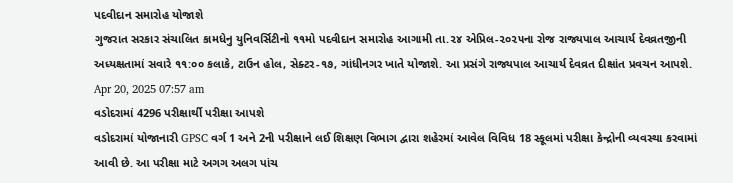પદવીદાન સમારોહ યોજાશે
ગુજરાત સરકાર સંચાલિત કામધેનુ યુનિવર્સિટીનો ૧૧મો પદવીદાન સમારોહ આગામી તા.૨૪ એપ્રિલ-૨૦૨૫ના રોજ રાજ્યપાલ આચાર્ય દેવવ્રતજીની અધ્યક્ષતામાં સવારે ૧૧:૦૦ કલાકે, ટાઉન હોલ, સેક્ટર-૧૭, ગાંધીનગર ખાતે યોજાશે. આ પ્રસંગે રાજ્યપાલ આચાર્ય દેવવ્રત દીક્ષાંત પ્રવચન આપશે.
Apr 20, 2025 07:57 am
વડોદરામાં 4296 પરીક્ષાર્થી પરીક્ષા આપશે
વડોદરામાં યોજાનારી GPSC વર્ગ 1 અને 2ની પરીક્ષાને લઈ શિક્ષણ વિભાગ દ્વારા શહેરમાં આવેલ વિવિધ 18 સ્કૂલમાં પરીક્ષા કેન્દ્રોની વ્યવસ્થા કરવામાં આવી છે. આ પરીક્ષા માટે અગગ અલગ પાંચ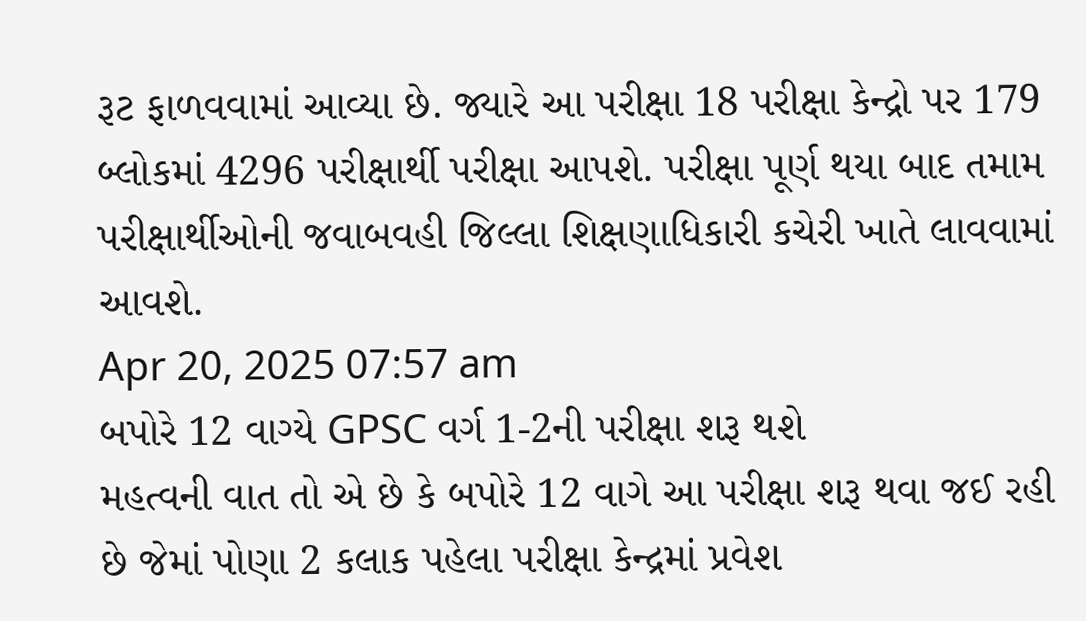રૂટ ફાળવવામાં આવ્યા છે. જ્યારે આ પરીક્ષા 18 પરીક્ષા કેન્દ્રો પર 179 બ્લોકમાં 4296 પરીક્ષાર્થી પરીક્ષા આપશે. પરીક્ષા પૂર્ણ થયા બાદ તમામ પરીક્ષાર્થીઓની જવાબવહી જિલ્લા શિક્ષણાધિકારી કચેરી ખાતે લાવવામાં આવશે.
Apr 20, 2025 07:57 am
બપોરે 12 વાગ્યે GPSC વર્ગ 1-2ની પરીક્ષા શરૂ થશે
મહત્વની વાત તો એ છે કે બપોરે 12 વાગે આ પરીક્ષા શરૂ થવા જઈ રહી છે જેમાં પોણા 2 કલાક પહેલા પરીક્ષા કેન્દ્રમાં પ્રવેશ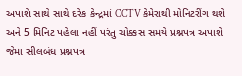અપાશે સાથે સાથે દરેક કેન્દ્રમાં CCTV કેમેરાથી મોનિટરીંગ થશે અને 5 મિનિટ પહેલા નહીં પરંતુ ચોક્કસ સમયે પ્રશ્નપત્ર અપાશે જેમા સીલબંધ પ્રશ્નપત્ર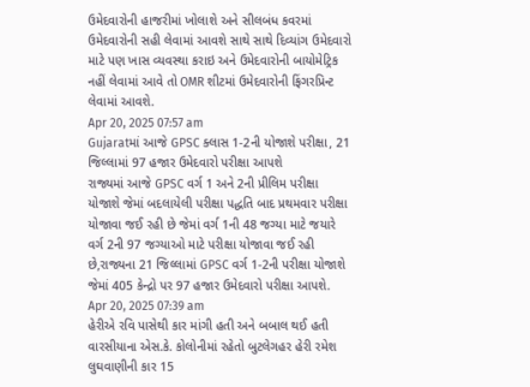ઉમેદવારોની હાજરીમાં ખોલાશે અને સીલબંધ કવરમાં ઉમેદવારોની સહી લેવામાં આવશે સાથે સાથે દિવ્યાંગ ઉમેદવારો માટે પણ ખાસ વ્યવસ્થા કરાઇ અને ઉમેદવારોની બાયોમેટ્રિક નહીં લેવામાં આવે તો OMR શીટમાં ઉમેદવારોની ફિંગરપ્રિન્ટ લેવામાં આવશે.
Apr 20, 2025 07:57 am
Gujaratમાં આજે GPSC ક્લાસ 1-2ની યોજાશે પરીક્ષા, 21 જિલ્લામાં 97 હજાર ઉમેદવારો પરીક્ષા આપશે
રાજ્યમાં આજે GPSC વર્ગ 1 અને 2ની પ્રીલિમ પરીક્ષા યોજાશે જેમાં બદલાયેલી પરીક્ષા પદ્ધતિ બાદ પ્રથમવાર પરીક્ષા યોજાવા જઈ રહી છે જેમાં વર્ગ 1ની 48 જગ્યા માટે જયારે વર્ગ 2ની 97 જગ્યાઓ માટે પરીક્ષા યોજાવા જઈ રહી છે,રાજ્યના 21 જિલ્લામાં GPSC વર્ગ 1-2ની પરીક્ષા યોજાશે જેમાં 405 કેન્દ્રો પર 97 હજાર ઉમેદવારો પરીક્ષા આપશે.
Apr 20, 2025 07:39 am
હેરીએ રવિ પાસેથી કાર માંગી હતી અને બબાલ થઈ હતી
વારસીયાના એસ.કે. કોલોનીમાં રહેતો બુટલેગહર હેરી રમેશ લુઘવાણીની કાર 15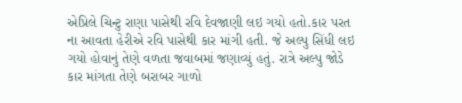એપ્રિલે ચિન્ટુ રાણા પાસેથી રવિ દેવજાણી લઇ ગયો હતો.કાર પરત ના આવતા હેરીએ રવિ પાસેથી કાર માંગી હતી. જે અલ્પુ સિંધી લઇ ગયો હોવાનું તેણે વળતા જવાબમાં જણાવ્યું હતું. રાત્રે અલ્પુ જોડે કાર માંગતા તેણે બરાબર ગાળો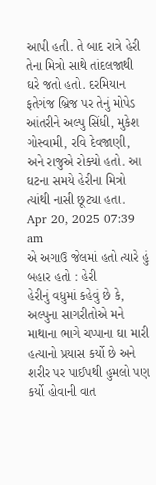આપી હતી. તે બાદ રાત્રે હેરી તેના મિત્રો સાથે તાંદલજાથી ઘરે જતો હતો. દરમિયાન ફતેગંજ બ્રિજ પર તેનું મોપેડ આંતરીને અલ્પુ સિંધી, મુકેશ ગોસ્વામી, રવિ દેવજાણી, અને રાજુએ રોક્યો હતો. આ ઘટના સમયે હેરીના મિત્રો ત્યાંથી નાસી છૂટ્યા હતા.
Apr 20, 2025 07:39 am
એ અગાઉ જેલમાં હતો ત્યારે હું બહાર હતો : હેરી
હેરીનું વધુમાં કહેવું છે કે, અલ્પુના સાગરીતોએ મને માથાના ભાગે ચપ્પાના ઘા મારી હત્યાનો પ્રયાસ કર્યો છે અને શરીર પર પાઈપથી હુમલો પણ કર્યો હોવાની વાત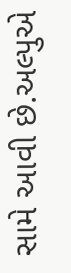સામે આવી છે.અલ્પુએ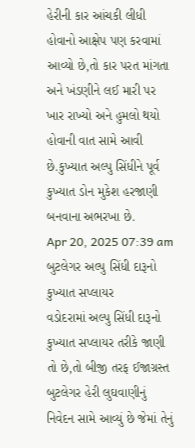હેરીની કાર આંચકી લીધી હોવાનો આક્ષેપ પણ કરવામાં આવ્યો છે,તો કાર પરત માંગતા અને ખંડણીને લઈ મારી પર ખાર રાખ્યો અને હુમલો થયો હોવાની વાત સામે આવી છે.કુખ્યાત અલ્પુ સિંધીને પૂર્વ કુખ્યાત ડોન મુકેશ હરજાણી બનવાના અભરખા છે.
Apr 20, 2025 07:39 am
બુટલેગર અલ્પુ સિંધી દારૂનો કુખ્યાત સપ્લાયર
વડોદરામાં અલ્પુ સિંધી દારૂનો કુખ્યાત સપ્લાયર તરીકે જાણી તો છે,તો બીજી તરફ ઈજાગ્રસ્ત બુટલેગર હેરી લુઘવાણીનું નિવેદન સામે આવ્યું છે જેમાં તેનું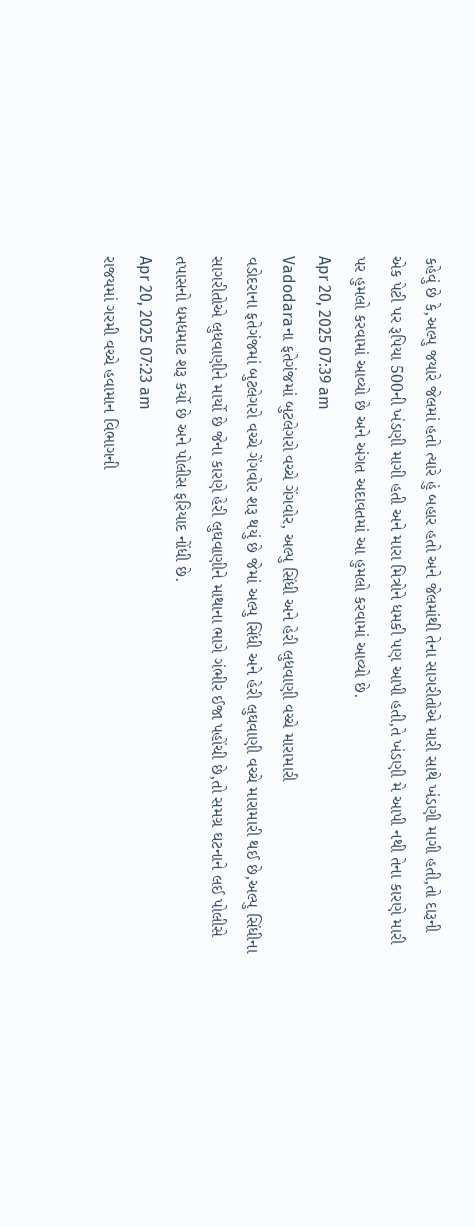કહેવું છે કે,અલ્પુ જયારે જેલમાં હતો ત્યારે હું બહાર હતો અને જેલમાંથી તેના સાગરીતોએ મારી સાથે ખંડણી માગી હતી,તો દારૂની એક પેટી પર રૂપિયા 500ની ખંડણી માગી હતી અને મારા મિત્રોને ધમકી પણ આપી હતી,તે ખંડણી મે આપી નથી તેના કારણે મારી પર હુમલો કરવામાં આવ્યો છે અને અંગત અદાવતમાં આ હુમલો કરવામાં આવ્યો છે.
Apr 20, 2025 07:39 am
Vadodaraના ફતેગંજમાં બુટલેગરો વચ્ચે ગેંગવોર, અલ્પુ સિંધી અને હેરી લુધવાણી વચ્ચે મારામારી
વડોદરાના ફતેગંજમાં બુટલેગરો વચ્ચે ગેંગવોર શરૂ થયું છે જેમાં અલ્પુ સિંધી અને હેરી લુઘવાણી વચ્ચે મારામારી થઈ છે,અલ્પુ સિંધીના સાગરીતોએ લુધવાણીને માર્યો છે જેના કારણે હેરી લુઘવાણીને માથાના ભાગે ગંભીર ઈજા પહોંચી છે,તો સમગ્ર ઘટનાને લઈ પોલીસે તપાસનો ધમધમાટ શરૂ કર્યો છે અને પોલીસ ફરિયાદ નોંધી છે.
Apr 20, 2025 07:23 am
રાજયમાં ગરમી વચ્ચે હવામાન વિભાગની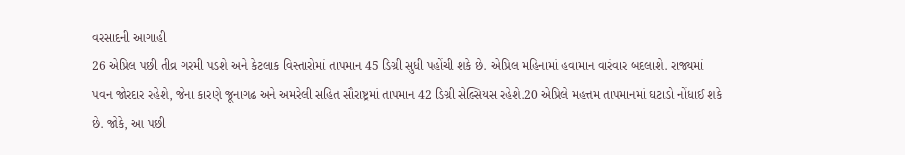વરસાદની આગાહી
26 એપ્રિલ પછી તીવ્ર ગરમી પડશે અને કેટલાક વિસ્તારોમાં તાપમાન 45 ડિગ્રી સુધી પહોંચી શકે છે. એપ્રિલ મહિનામાં હવામાન વારંવાર બદલાશે. રાજ્યમાં પવન જોરદાર રહેશે, જેના કારણે જૂનાગઢ અને અમરેલી સહિત સૌરાષ્ટ્રમાં તાપમાન 42 ડિગ્રી સેલ્સિયસ રહેશે.20 એપ્રિલે મહત્તમ તાપમાનમાં ઘટાડો નોંધાઈ શકે છે. જોકે, આ પછી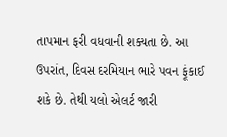તાપમાન ફરી વધવાની શક્યતા છે. આ ઉપરાંત, દિવસ દરમિયાન ભારે પવન ફૂંકાઈ શકે છે. તેથી યલો એલર્ટ જારી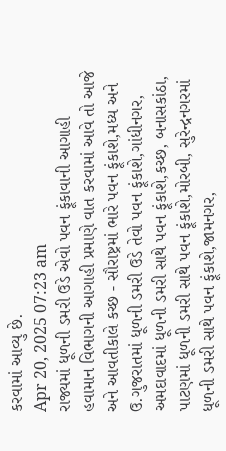કરવામાં આવ્યુ છે.
Apr 20, 2025 07:23 am
રાજ્યમાં ધૂળની ડમરી ઉડે એવો પવન ફૂંકાવાની આગાહી
હવામાન વિભાગની આગાહી પ્રમાણે વાત કરવામાં આવે તો આજે અને આવતીકાલે કચ્છ - સૌરાષ્ટ્રમાં ભારે પવન ફૂંકાશે,મધ્ય અને ઉ.ગુજરાતમાં ધૂળની ડમરી ઉડે તેવો પવન ફૂંકાશે,ગાંધીનગર, અમદાવાદમાં ધૂળની ડમરી સાથે પવન ફૂંકાશે,કચ્છ, બનાસકાંઠા, પાટણમાં ધૂળની ડમરી સાથે પવન ફૂંકાશે,મોરબી, સુરેન્દ્રનગરમાં ધૂળની ડમરી સાથે પવન ફૂંકાશે,જામનગર,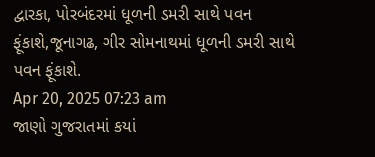દ્વારકા, પોરબંદરમાં ધૂળની ડમરી સાથે પવન ફૂંકાશે,જૂનાગઢ, ગીર સોમનાથમાં ધૂળની ડમરી સાથે પવન ફૂંકાશે.
Apr 20, 2025 07:23 am
જાણો ગુજરાતમાં કયાં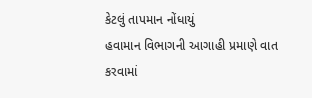કેટલું તાપમાન નોંધાયું
હવામાન વિભાગની આગાહી પ્રમાણે વાત કરવામાં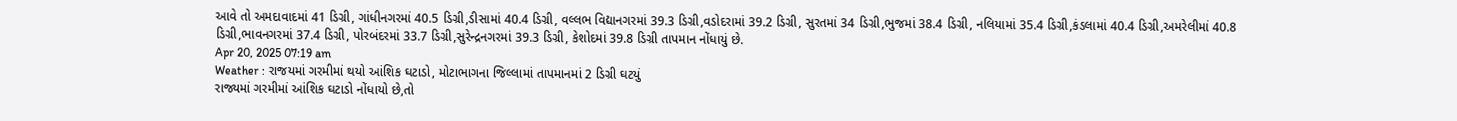આવે તો અમદાવાદમાં 41 ડિગ્રી, ગાંધીનગરમાં 40.5 ડિગ્રી,ડીસામાં 40.4 ડિગ્રી, વલ્લભ વિદ્યાનગરમાં 39.3 ડિગ્રી,વડોદરામાં 39.2 ડિગ્રી, સુરતમાં 34 ડિગ્રી,ભુજમાં 38.4 ડિગ્રી, નલિયામાં 35.4 ડિગ્રી,કંડલામાં 40.4 ડિગ્રી,અમરેલીમાં 40.8 ડિગ્રી,ભાવનગરમાં 37.4 ડિગ્રી, પોરબંદરમાં 33.7 ડિગ્રી,સુરેન્દ્રનગરમાં 39.3 ડિગ્રી, કેશોદમાં 39.8 ડિગ્રી તાપમાન નોંધાયું છે.
Apr 20, 2025 07:19 am
Weather : રાજયમાં ગરમીમાં થયો આંશિક ઘટાડો, મોટાભાગના જિલ્લામાં તાપમાનમાં 2 ડિગ્રી ઘટયું
રાજ્યમાં ગરમીમાં આંશિક ઘટાડો નોંધાયો છે,તો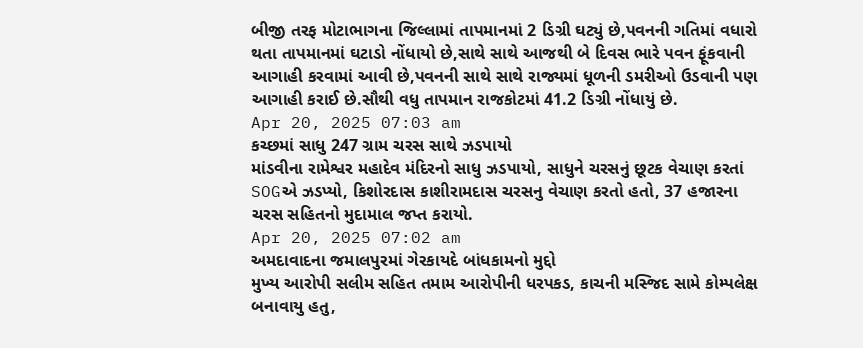બીજી તરફ મોટાભાગના જિલ્લામાં તાપમાનમાં 2 ડિગ્રી ઘટ્યું છે,પવનની ગતિમાં વધારો થતા તાપમાનમાં ઘટાડો નોંધાયો છે,સાથે સાથે આજથી બે દિવસ ભારે પવન ફૂંકવાની આગાહી કરવામાં આવી છે,પવનની સાથે સાથે રાજ્યમાં ધૂળની ડમરીઓ ઉડવાની પણ આગાહી કરાઈ છે.સૌથી વધુ તાપમાન રાજકોટમાં 41.2 ડિગ્રી નોંધાયું છે.
Apr 20, 2025 07:03 am
કચ્છમાં સાધુ 247 ગ્રામ ચરસ સાથે ઝડપાયો
માંડવીના રામેશ્વર મહાદેવ મંદિરનો સાધુ ઝડપાયો, સાધુને ચરસનું છૂટક વેચાણ કરતાં SOGએ ઝડપ્યો, કિશોરદાસ કાશીરામદાસ ચરસનુ વેચાણ કરતો હતો, 37 હજારના ચરસ સહિતનો મુદામાલ જપ્ત કરાયો.
Apr 20, 2025 07:02 am
અમદાવાદના જમાલપુરમાં ગેરકાયદે બાંધકામનો મુદ્દો
મુખ્ય આરોપી સલીમ સહિત તમામ આરોપીની ધરપકડ, કાચની મસ્જિદ સામે કોમ્પલેક્ષ બનાવાયુ હતુ,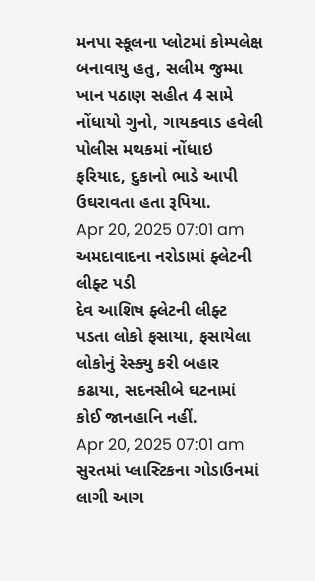મનપા સ્કૂલના પ્લોટમાં કોમ્પલેક્ષ બનાવાયુ હતુ, સલીમ જુમ્મા ખાન પઠાણ સહીત 4 સામે નોંધાયો ગુનો, ગાયકવાડ હવેલી પોલીસ મથકમાં નોંધાઇ ફરિયાદ, દુકાનો ભાડે આપી ઉઘરાવતા હતા રૂપિયા.
Apr 20, 2025 07:01 am
અમદાવાદના નરોડામાં ફ્લેટની લીફ્ટ પડી
દેવ આશિષ ફ્લેટની લીફ્ટ પડતા લોકો ફસાયા, ફસાયેલા લોકોનું રેસ્ક્યુ કરી બહાર કઢાયા, સદનસીબે ઘટનામાં કોઈ જાનહાનિ નહીં.
Apr 20, 2025 07:01 am
સુરતમાં પ્લાસ્ટિકના ગોડાઉનમાં લાગી આગ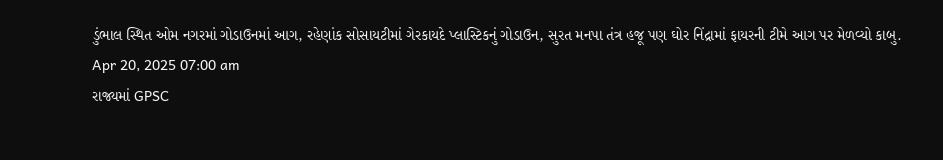ડુંભાલ સ્થિત ઓમ નગરમાં ગોડાઉનમાં આગ, રહેણાંક સોસાયટીમાં ગેરકાયદે પ્લાસ્ટિકનું ગોડાઉન, સુરત મનપા તંત્ર હજૂ પણ ઘોર નિંદ્રામાં ફાયરની ટીમે આગ પર મેળવ્યો કાબુ.
Apr 20, 2025 07:00 am
રાજ્યમાં GPSC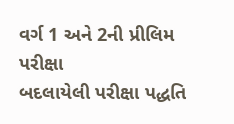વર્ગ 1 અને 2ની પ્રીલિમ પરીક્ષા
બદલાયેલી પરીક્ષા પદ્ધતિ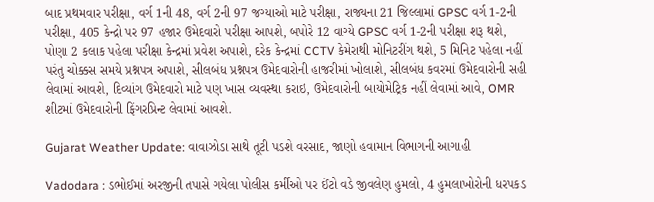બાદ પ્રથમવાર પરીક્ષા, વર્ગ 1ની 48, વર્ગ 2ની 97 જગ્યાઓ માટે પરીક્ષા, રાજ્યના 21 જિલ્લામાં GPSC વર્ગ 1-2ની પરીક્ષા, 405 કેન્દ્રો પર 97 હજાર ઉમેદવારો પરીક્ષા આપશે, બપોરે 12 વાગ્યે GPSC વર્ગ 1-2ની પરીક્ષા શરૂ થશે, પોણા 2 કલાક પહેલા પરીક્ષા કેન્દ્રમાં પ્રવેશ અપાશે, દરેક કેન્દ્રમાં CCTV કેમેરાથી મોનિટરીંગ થશે, 5 મિનિટ પહેલા નહીં પરંતુ ચોક્કસ સમયે પ્રશ્નપત્ર અપાશે, સીલબંધ પ્રશ્નપત્ર ઉમેદવારોની હાજરીમાં ખોલાશે, સીલબંધ કવરમાં ઉમેદવારોની સહી લેવામાં આવશે, દિવ્યાંગ ઉમેદવારો માટે પણ ખાસ વ્યવસ્થા કરાઇ, ઉમેદવારોની બાયોમેટ્રિક નહીં લેવામાં આવે, OMR શીટમાં ઉમેદવારોની ફિંગરપ્રિન્ટ લેવામાં આવશે.

Gujarat Weather Update: વાવાઝોડા સાથે તૂટી પડશે વરસાદ, જાણો હવામાન વિભાગની આગાહી

Vadodara : ડભોઈમાં અરજીની તપાસે ગયેલા પોલીસ કર્મીઓ પર ઈંટો વડે જીવલેણ હુમલો, 4 હુમલાખોરોની ધરપકડ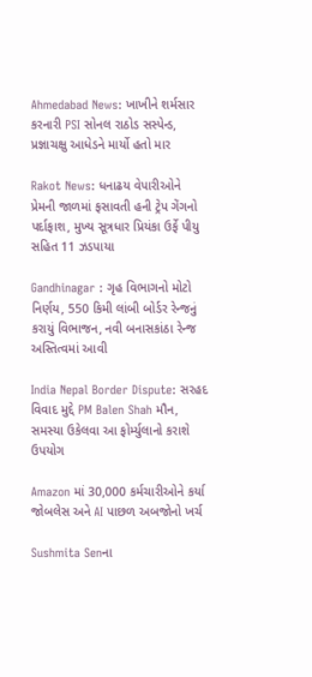Ahmedabad News: ખાખીને શર્મસાર કરનારી PSI સોનલ રાઠોડ સસ્પેન્ડ, પ્રજ્ઞાચક્ષુ આધેડને માર્યો હતો માર

Rakot News: ધનાઢય વેપારીઓને પ્રેમની જાળમાં ફસાવતી હની ટ્રેપ ગેંગનો પર્દાફાશ, મુખ્ય સૂત્રધાર પ્રિયંકા ઉર્ફે પીયુ સહિત 11 ઝડપાયા

Gandhinagar : ગૃહ વિભાગનો મોટો નિર્ણય, 550 કિમી લાંબી બોર્ડર રેન્જનું કરાયું વિભાજન, નવી બનાસકાંઠા રેન્જ અસ્તિત્વમાં આવી

India Nepal Border Dispute: સરહદ વિવાદ મુદ્દે PM Balen Shah મૌન, સમસ્યા ઉકેલવા આ ફોર્મ્યુલાનો કરાશે ઉપયોગ

Amazon માં 30,000 કર્મચારીઓને કર્યા જોબલેસ અને AI પાછળ અબજોનો ખર્ચ

Sushmita Senના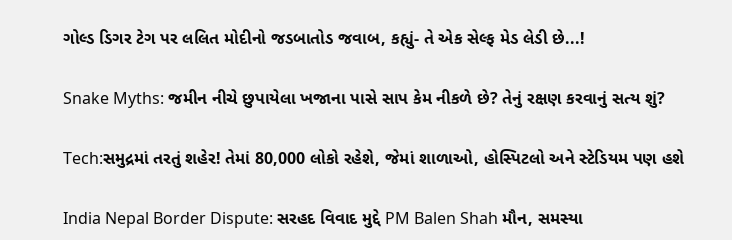ગોલ્ડ ડિગર ટેગ પર લલિત મોદીનો જડબાતોડ જવાબ, કહ્યું- તે એક સેલ્ફ મેડ લેડી છે...!

Snake Myths: જમીન નીચે છુપાયેલા ખજાના પાસે સાપ કેમ નીકળે છે? તેનું રક્ષણ કરવાનું સત્ય શું?

Tech:સમુદ્રમાં તરતું શહેર! તેમાં 80,000 લોકો રહેશે, જેમાં શાળાઓ, હોસ્પિટલો અને સ્ટેડિયમ પણ હશે

India Nepal Border Dispute: સરહદ વિવાદ મુદ્દે PM Balen Shah મૌન, સમસ્યા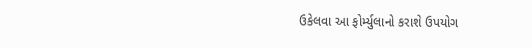ઉકેલવા આ ફોર્મ્યુલાનો કરાશે ઉપયોગ